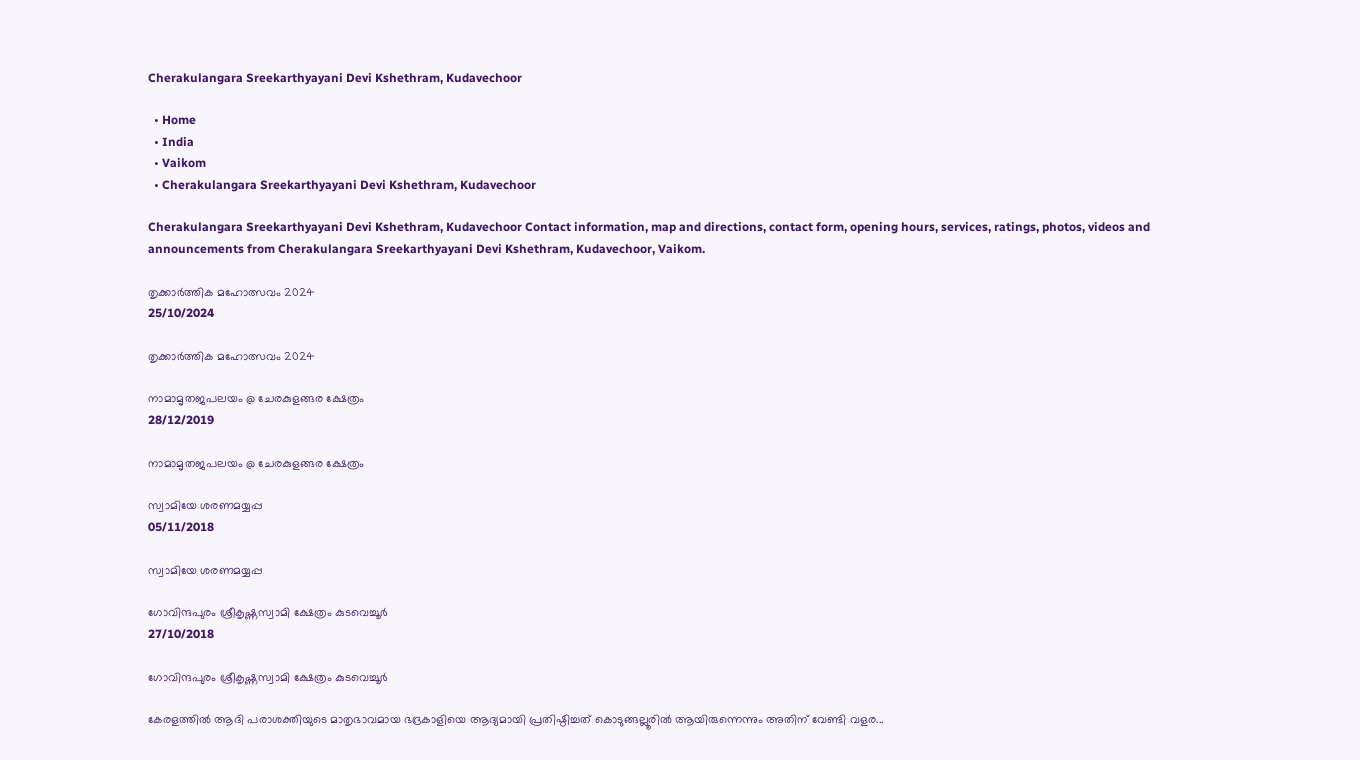Cherakulangara Sreekarthyayani Devi Kshethram, Kudavechoor

  • Home
  • India
  • Vaikom
  • Cherakulangara Sreekarthyayani Devi Kshethram, Kudavechoor

Cherakulangara Sreekarthyayani Devi Kshethram, Kudavechoor Contact information, map and directions, contact form, opening hours, services, ratings, photos, videos and announcements from Cherakulangara Sreekarthyayani Devi Kshethram, Kudavechoor, Vaikom.

തൃക്കാർത്തിക മഹോത്സവം 2024
25/10/2024

തൃക്കാർത്തിക മഹോത്സവം 2024

നാമാമൃതജപലയം @ ചേരകുളങ്ങര ക്ഷേത്രം
28/12/2019

നാമാമൃതജപലയം @ ചേരകുളങ്ങര ക്ഷേത്രം

സ്വാമിയേ ശരണമയ്യപ്പ
05/11/2018

സ്വാമിയേ ശരണമയ്യപ്പ

ഗോവിന്ദപുരം ശ്രീകൃഷ്ണസ്വാമി ക്ഷേത്രം കുടവെച്ചൂർ
27/10/2018

ഗോവിന്ദപുരം ശ്രീകൃഷ്ണസ്വാമി ക്ഷേത്രം കുടവെച്ചൂർ

കേരളത്തിൽ ആദി പരാശക്തിയുടെ മാതൃഭാവമായ ഭദ്രകാളിയെ ആദ്യമായി പ്രതിഷ്ഠിച്ചത് കൊടുങ്ങല്ലൂരിൽ ആയിരുന്നെന്നും അതിന്‌ വേണ്ടി വളര...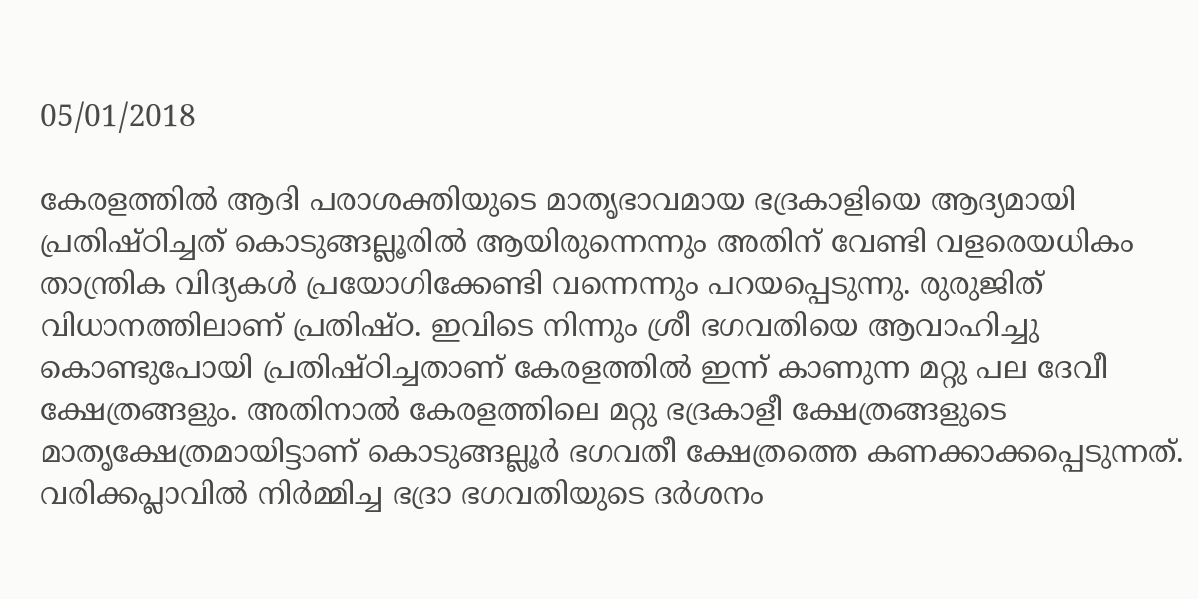05/01/2018

കേരളത്തിൽ ആദി പരാശക്തിയുടെ മാതൃഭാവമായ ഭദ്രകാളിയെ ആദ്യമായി പ്രതിഷ്ഠിച്ചത് കൊടുങ്ങല്ലൂരിൽ ആയിരുന്നെന്നും അതിന്‌ വേണ്ടി വളരെയധികം താന്ത്രിക വിദ്യകൾ പ്രയോഗിക്കേണ്ടി വന്നെന്നും പറയപ്പെടുന്നു. രുരുജിത് വിധാനത്തിലാണ് പ്രതിഷ്ഠ. ഇവിടെ നിന്നും ശ്രീ ഭഗവതിയെ ആവാഹിച്ചു കൊണ്ടുപോയി പ്രതിഷ്ഠിച്ചതാണ് കേരളത്തിൽ ഇന്ന് കാണുന്ന മറ്റു പല ദേവീ ക്ഷേത്രങ്ങളും. അതിനാൽ കേരളത്തിലെ മറ്റു ഭദ്രകാളീ ക്ഷേത്രങ്ങളുടെ മാതൃക്ഷേത്രമായിട്ടാണ് കൊടുങ്ങല്ലൂർ ഭഗവതീ ക്ഷേത്രത്തെ കണക്കാക്കപ്പെടുന്നത്. വരിക്കപ്ലാവിൽ നിർമ്മിച്ച ഭദ്രാ ഭഗവതിയുടെ ദർശനം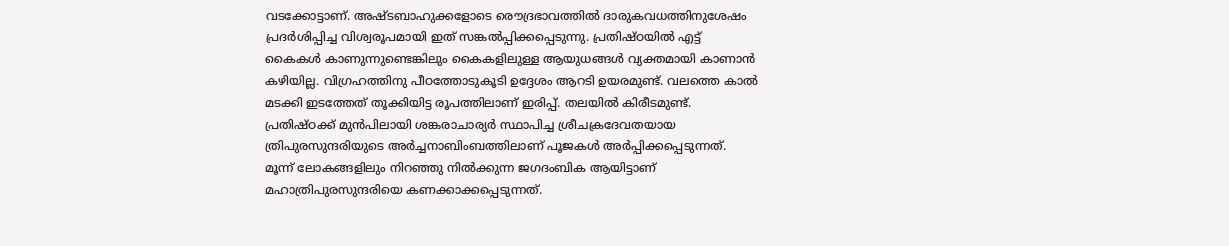വടക്കോട്ടാണ്‌. അഷ്ടബാഹുക്കളോടെ രൌദ്രഭാവത്തിൽ ദാരുകവധത്തിനുശേഷം പ്രദർശിപ്പിച്ച വിശ്വരൂപമായി ഇത് സങ്കൽപ്പിക്കപ്പെടുന്നു. പ്രതിഷ്ഠയിൽ എട്ട് കൈകൾ കാണുന്നുണ്ടെങ്കിലും കൈകളിലുള്ള ആയുധങ്ങൾ വ്യക്തമായി കാണാൻ കഴിയില്ല. വിഗ്രഹത്തിനു പീഠത്തോടുകൂടി ഉദ്ദേശം ആറടി ഉയരമുണ്ട്. വലത്തെ കാൽ മടക്കി ഇടത്തേത് തൂക്കിയിട്ട രൂപത്തിലാണ്‌ ഇരിപ്പ്. തലയിൽ കിരീടമുണ്ട്. പ്രതിഷ്ഠക്ക് മുൻപിലായി ശങ്കരാചാര്യർ സ്ഥാപിച്ച ശ്രീചക്രദേവതയായ ത്രിപുരസുന്ദരിയുടെ അർച്ചനാബിംബത്തിലാണ് പൂജകൾ അർപ്പിക്കപ്പെടുന്നത്. മൂന്ന് ലോകങ്ങളിലും നിറഞ്ഞു നിൽക്കുന്ന ജഗദംബിക ആയിട്ടാണ് മഹാത്രിപുരസുന്ദരിയെ കണക്കാക്കപ്പെടുന്നത്.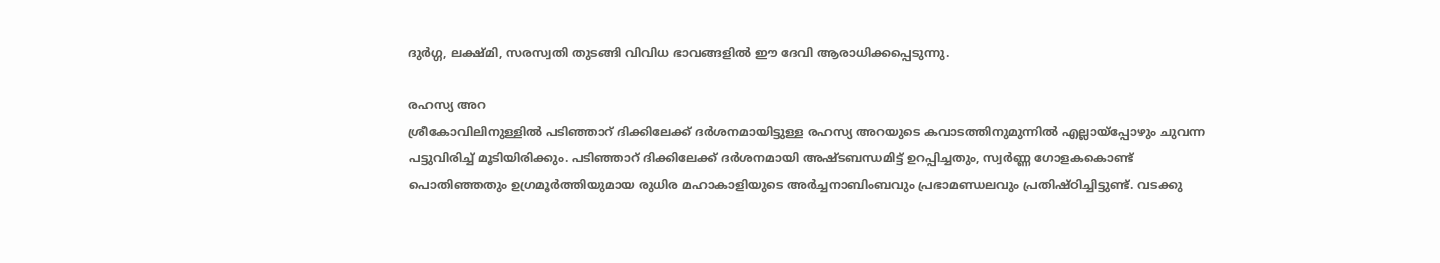ദുർഗ്ഗ, ലക്ഷ്മി, സരസ്വതി തുടങ്ങി വിവിധ ഭാവങ്ങളിൽ ഈ ദേവി ആരാധിക്കപ്പെടുന്നു.

രഹസ്യ അറ
ശ്രീകോവിലിനുള്ളിൽ പടിഞ്ഞാറ് ദിക്കിലേക്ക് ദർശനമായിട്ടുള്ള രഹസ്യ അറയുടെ കവാടത്തിനുമുന്നിൽ എല്ലായ്പ്പോഴും ചുവന്ന പട്ടുവിരിച്ച് മൂടിയിരിക്കും. പടിഞ്ഞാറ് ദിക്കിലേക്ക് ദർശനമായി അഷ്ടബന്ധമിട്ട് ഉറപ്പിച്ചതും, സ്വർണ്ണ ഗോളകകൊണ്ട് പൊതിഞ്ഞതും ഉഗ്രമൂർത്തിയുമായ രുധിര മഹാകാളിയുടെ അർച്ചനാബിംബവും പ്രഭാമണ്ഡലവും പ്രതിഷ്ഠിച്ചിട്ടുണ്ട്. വടക്കു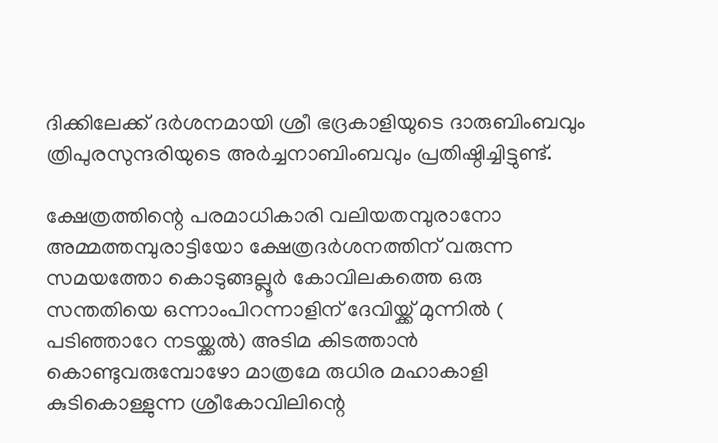ദിക്കിലേക്ക് ദർശനമായി ശ്രീ ഭദ്രകാളിയുടെ ദാരുബിംബവും ത്രിപുരസുന്ദരിയുടെ അർച്ചനാബിംബവും പ്രതിഷ്ഠിച്ചിട്ടുണ്ട്.

ക്ഷേത്രത്തിന്റെ പരമാധികാരി വലിയതമ്പുരാനോ അമ്മത്തമ്പുരാട്ടിയോ ക്ഷേത്രദർശനത്തിന് വരുന്ന സമയത്തോ കൊടുങ്ങല്ലൂർ കോവിലകത്തെ ഒരു സന്തതിയെ ഒന്നാംപിറന്നാളിന്‌ ദേവിയ്ക്ക് മുന്നിൽ ( പടിഞ്ഞാറേ നടയ്ക്കൽ) അടിമ കിടത്താൻ കൊണ്ടുവരുമ്പോഴോ മാത്രമേ രുധിര മഹാകാളി കുടികൊള്ളുന്ന ശ്രീകോവിലിന്റെ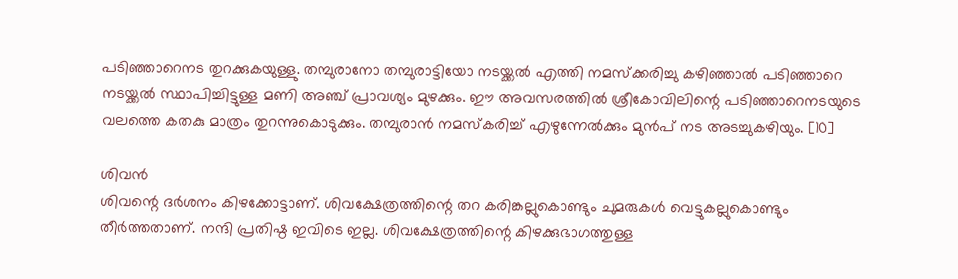പടിഞ്ഞാറെനട തുറക്കുകയുള്ളു. തമ്പുരാനോ തമ്പുരാട്ടിയോ നടയ്ക്കൽ എത്തി നമസ്ക്കരിച്ചു കഴിഞ്ഞാൽ പടിഞ്ഞാറെ നടയ്ക്കൽ സ്ഥാപിച്ചിട്ടുള്ള മണി അഞ്ച് പ്രാവശ്യം മുഴക്കും. ഈ അവസരത്തിൽ ശ്രീകോവിലിന്റെ പടിഞ്ഞാറെനടയുടെ വലത്തെ കതകു മാത്രം തുറന്നുകൊടുക്കും. തമ്പുരാൻ നമസ്കരിച്ച് എഴുന്നേൽക്കും മുൻപ് നട അടച്ചുകഴിയും. [10]

ശിവൻ
ശിവന്റെ ദർശനം കിഴക്കോട്ടാണ്. ശിവക്ഷേത്രത്തിന്റെ തറ കരിങ്കല്ലുകൊണ്ടും ചുമരുകൾ വെട്ടുകല്ലുകൊണ്ടും തീർത്തതാണ്. നന്ദി പ്രതിഷ്ഠ ഇവിടെ ഇല്ല. ശിവക്ഷേത്രത്തിന്റെ കിഴക്കുഭാഗത്തുള്ള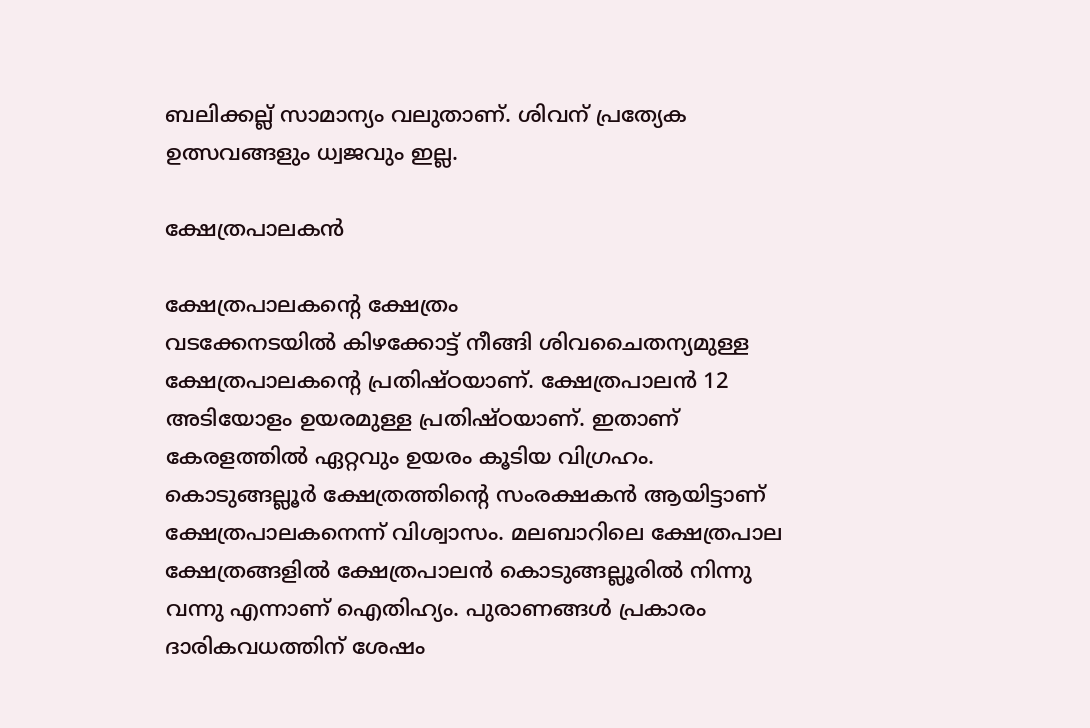ബലിക്കല്ല് സാമാന്യം വലുതാണ്. ശിവന് പ്രത്യേക ഉത്സവങ്ങളും ധ്വജവും ഇല്ല.

ക്ഷേത്രപാലകൻ

ക്ഷേത്രപാലകന്റെ ക്ഷേത്രം‍
വടക്കേനടയിൽ കിഴക്കോട്ട് നീങ്ങി ശിവചൈതന്യമുള്ള ക്ഷേത്രപാലകന്റെ പ്രതിഷ്ഠയാണ്. ക്ഷേത്രപാലൻ 12 അടിയോളം ഉയരമുള്ള പ്രതിഷ്ഠയാണ്. ഇതാണ് കേരളത്തിൽ ഏറ്റവും ഉയരം കൂടിയ വിഗ്രഹം. കൊടുങ്ങല്ലൂർ ക്ഷേത്രത്തിന്റെ സംരക്ഷകൻ ആയിട്ടാണ് ക്ഷേത്രപാലകനെന്ന് വിശ്വാസം. മലബാറിലെ ക്ഷേത്രപാല ക്ഷേത്രങ്ങളിൽ ക്ഷേത്രപാലൻ കൊടുങ്ങല്ലൂരിൽ നിന്നു വന്നു എന്നാണ് ഐതിഹ്യം. പുരാണങ്ങൾ പ്രകാരം ദാരികവധത്തിന് ശേഷം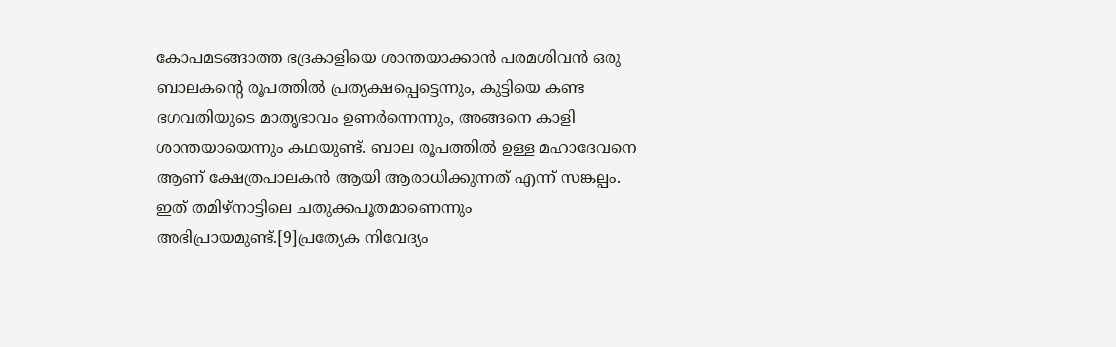കോപമടങ്ങാത്ത ഭദ്രകാളിയെ ശാന്തയാക്കാൻ പരമശിവൻ ഒരു ബാലകന്റെ രൂപത്തിൽ പ്രത്യക്ഷപ്പെട്ടെന്നും, കുട്ടിയെ കണ്ട ഭഗവതിയുടെ മാതൃഭാവം ഉണർന്നെന്നും, അങ്ങനെ കാളി ശാന്തയായെന്നും കഥയുണ്ട്. ബാല രൂപത്തിൽ ഉള്ള മഹാദേവനെ ആണ് ക്ഷേത്രപാലകൻ ആയി ആരാധിക്കുന്നത് എന്ന് സങ്കല്പം. ഇത് തമിഴ്നാട്ടിലെ ചതുക്കപൂതമാണെന്നും അഭിപ്രായമുണ്ട്.[9]പ്രത്യേക നിവേദ്യം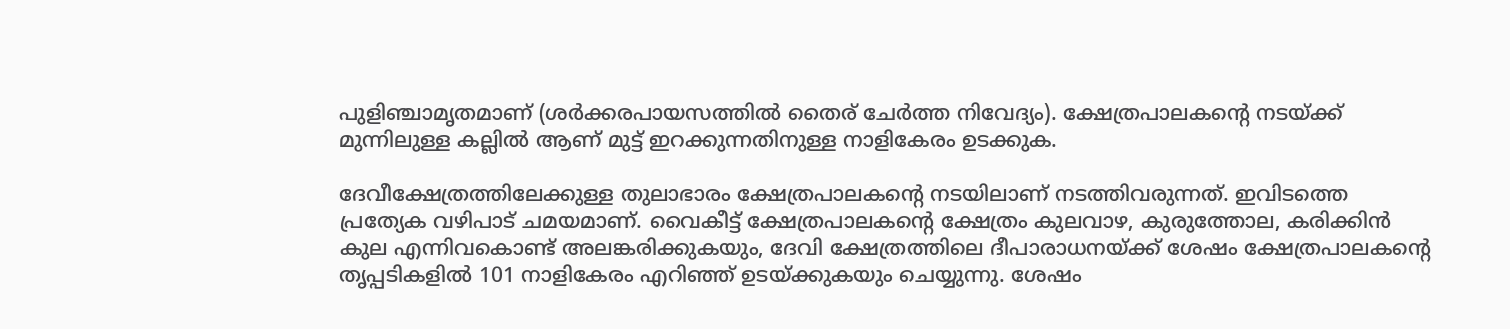പുളിഞ്ചാമൃതമാണ്‌ (ശർക്കരപായസത്തിൽ തൈര്‌ ചേർത്ത നിവേദ്യം). ക്ഷേത്രപാലകന്റെ നടയ്ക്ക് മുന്നിലുള്ള കല്ലിൽ ആണ് മുട്ട് ഇറക്കുന്നതിനുള്ള നാളികേരം ഉടക്കുക.

ദേവീക്ഷേത്രത്തിലേക്കുള്ള തുലാഭാരം ക്ഷേത്രപാലകന്റെ നടയിലാണ് നടത്തിവരുന്നത്. ഇവിടത്തെ പ്രത്യേക വഴിപാട് ചമയമാണ്. വൈകീട്ട് ക്ഷേത്രപാലകന്റെ ക്ഷേത്രം കുലവാഴ, കുരുത്തോല, കരിക്കിൻ കുല എന്നിവകൊണ്ട് അലങ്കരിക്കുകയും, ദേവി ക്ഷേത്രത്തിലെ ദീപാരാധനയ്ക്ക് ശേഷം ക്ഷേത്രപാലകന്റെ തൃപ്പടികളിൽ 101 നാളികേരം എറിഞ്ഞ് ഉടയ്ക്കുകയും ചെയ്യുന്നു. ശേഷം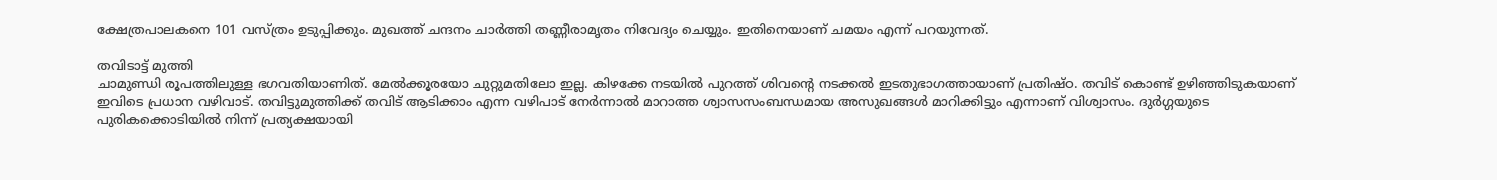ക്ഷേത്രപാലകനെ 101 വസ്ത്രം ഉടുപ്പിക്കും. മുഖത്ത് ചന്ദനം ചാർത്തി തണ്ണീരാമൃതം നിവേദ്യം ചെയ്യും. ഇതിനെയാണ് ചമയം എന്ന് പറയുന്നത്.

തവിടാട്ട് മുത്തി
ചാമുണ്ഡി രൂപത്തിലുള്ള ഭഗവതിയാണിത്. മേൽക്കൂരയോ ചുറ്റുമതിലോ ഇല്ല. കിഴക്കേ നടയിൽ പുറത്ത് ശിവന്റെ നടക്കൽ ഇടതുഭാഗത്തായാണ് പ്രതിഷ്ഠ. തവിട് കൊണ്ട് ഉഴിഞ്ഞിടുകയാണ് ഇവിടെ പ്രധാന വഴിവാട്. തവിട്ടുമുത്തിക്ക് തവിട് ആടിക്കാം എന്ന വഴിപാട് നേർന്നാൽ മാറാത്ത ശ്വാസസംബന്ധമായ അസുഖങ്ങൾ മാറിക്കിട്ടും എന്നാണ് വിശ്വാസം. ദുർഗ്ഗയുടെ പുരികക്കൊടിയിൽ നിന്ന് പ്രത്യക്ഷയായി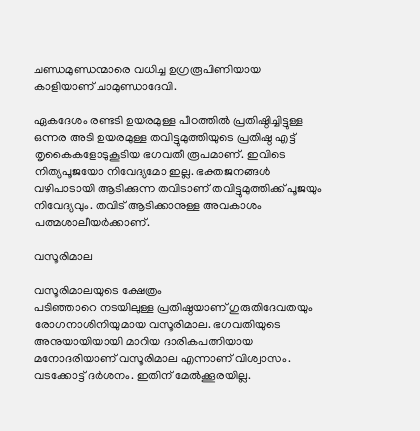ചണ്ഡമുണ്ഡന്മാരെ വധിച്ച ഉഗ്രരൂപിണിയായ കാളിയാണ്‌ ചാമുണ്ഡാദേവി.

ഏകദേശം രണ്ടടി ഉയരമുള്ള പീഠത്തിൽ പ്രതിഷ്ഠിച്ചിട്ടുള്ള ഒന്നര അടി ഉയരമുള്ള തവിട്ടുമുത്തിയുടെ പ്രതിഷ്ഠ എട്ട് തൃകൈകളോടുകൂടിയ ഭഗവതീ രൂപമാണ്. ഇവിടെ നിത്യപൂജയോ നിവേദ്യമോ ഇല്ല. ഭക്തജനങ്ങൾ വഴിപാടായി ആടിക്കുന്ന തവിടാണ് തവിട്ടുമുത്തിക്ക് പൂജയും നിവേദ്യവും. തവിട് ആടിക്കാനുള്ള അവകാശം പത്മശാലീയർക്കാണ്.

വസൂരിമാല

വസൂരിമാലയുടെ ക്ഷേത്രം
പടിഞ്ഞാറെ നടയിലുള്ള പ്രതിഷ്ഠയാണ് ഗുരുതിദേവതയും രോഗനാശിനിയുമായ വസൂരിമാല. ഭഗവതിയുടെ അനുയായിയായി മാറിയ ദാരികപത്നിയായ മനോദരിയാണ് വസൂരിമാല എന്നാണ് വിശ്വാസം. വടക്കോട്ട് ദർശനം. ഇതിന് മേൽക്കൂരയില്ല.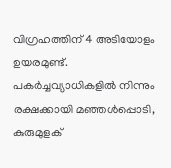വിഗ്രഹത്തിന് 4 അടിയോളം ഉയരമുണ്ട്. പകർച്ചവ്യാധികളിൽ നിന്നും രക്ഷക്കായി മഞ്ഞൾപ്പൊടി, കുരുമുളക്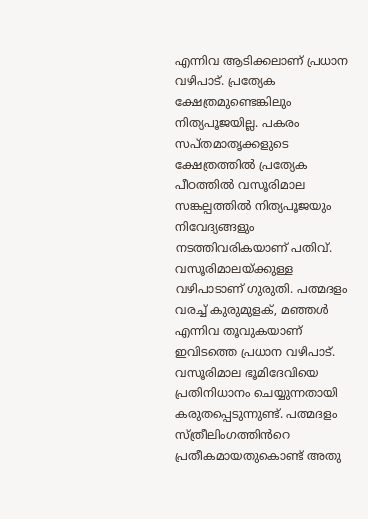എന്നിവ ആടിക്കലാണ് പ്രധാന വഴിപാട്. പ്രത്യേക ക്ഷേത്രമുണ്ടെങ്കിലും നിത്യപൂജയില്ല. പകരം സപ്തമാതൃക്കളുടെ ക്ഷേത്രത്തിൽ പ്രത്യേക പീഠത്തിൽ വസൂരിമാല സങ്കല്പത്തിൽ നിത്യപൂജയും നിവേദ്യങ്ങളും നടത്തിവരികയാണ് പതിവ്. വസൂരിമാലയ്ക്കുള്ള വഴിപാടാണ് ഗുരുതി. പത്മദളം വരച്ച് കുരുമുളക്, മഞ്ഞൾ എന്നിവ തൂവുകയാണ് ഇവിടത്തെ പ്രധാന വഴിപാട്. വസൂരിമാല ഭൂമിദേവിയെ പ്രതിനിധാനം ചെയ്യുന്നതായി കരുതപ്പെടുന്നുണ്ട്. പത്മദളം സ്ത്രീലിംഗത്തിൻറെ പ്രതീകമായതുകൊണ്ട് അതു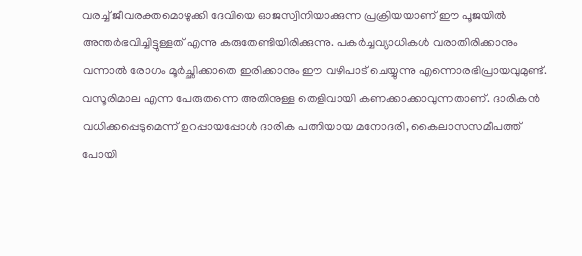വരച്ച് ജീവരക്തമൊഴുക്കി ദേവിയെ ഓജസ്വിനിയാക്കുന്ന പ്രക്രിയയാണ് ഈ പൂജയിൽ അന്തർഭവിച്ചിട്ടുള്ളത് എന്നു കരുതേണ്ടിയിരിക്കുന്നു. പകർച്ചവ്യാധികൾ വരാതിരിക്കാനും വന്നാൽ രോഗം മൂർച്ഛിക്കാതെ ഇരിക്കാനും ഈ വഴിപാട് ചെയ്യുന്നു എന്നൊരഭിപ്രായവുമുണ്ട്. വസൂരിമാല എന്ന പേരുതന്നെ അതിനുള്ള തെളിവായി കണക്കാക്കാവുന്നതാണ്. ദാരികൻ വധിക്കപ്പെടുമെന്ന് ഉറപ്പായപ്പോൾ ദാരിക പത്നിയായ മനോദരി, കൈലാസസമീപത്ത് പോയി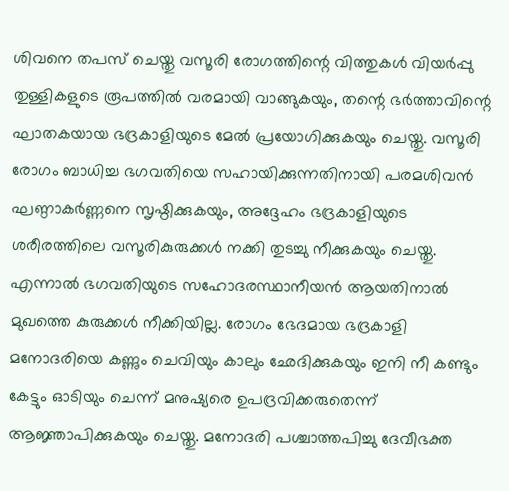ശിവനെ തപസ് ചെയ്തു വസൂരി രോഗത്തിന്റെ വിത്തുകൾ വിയർപ്പു തുള്ളികളുടെ രൂപത്തിൽ വരമായി വാങ്ങുകയും, തന്റെ ഭർത്താവിന്റെ ഘാതകയായ ഭദ്രകാളിയുടെ മേൽ പ്രയോഗിക്കുകയും ചെയ്തു. വസൂരി രോഗം ബാധിച്ച ഭഗവതിയെ സഹായിക്കുന്നതിനായി പരമശിവൻ ഘണ്ഠാകർണ്ണനെ സൃഷ്ഠിക്കുകയും, അദ്ദേഹം ഭദ്രകാളിയുടെ ശരീരത്തിലെ വസൂരികുരുക്കൾ നക്കി തുടച്ചു നീക്കുകയും ചെയ്തു. എന്നാൽ ഭഗവതിയുടെ സഹോദരസ്ഥാനീയൻ ആയതിനാൽ മുഖത്തെ കുരുക്കൾ നീക്കിയില്ല. രോഗം ഭേദമായ ഭദ്രകാളി മനോദരിയെ കണ്ണും ചെവിയും കാലും ഛേദിക്കുകയും ഇനി നീ കണ്ടും കേട്ടും ഓടിയും ചെന്ന് മനുഷ്യരെ ഉപദ്രവിക്കരുതെന്ന് ആജ്ഞാപിക്കുകയും ചെയ്തു. മനോദരി പശ്ചാത്തപിച്ചു ദേവീഭക്ത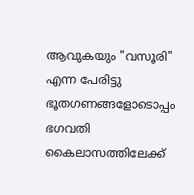ആവുകയും "വസൂരി" എന്ന പേരിട്ടു ഭൂതഗണങ്ങളോടൊപ്പം ഭഗവതി കൈലാസത്തിലേക്ക്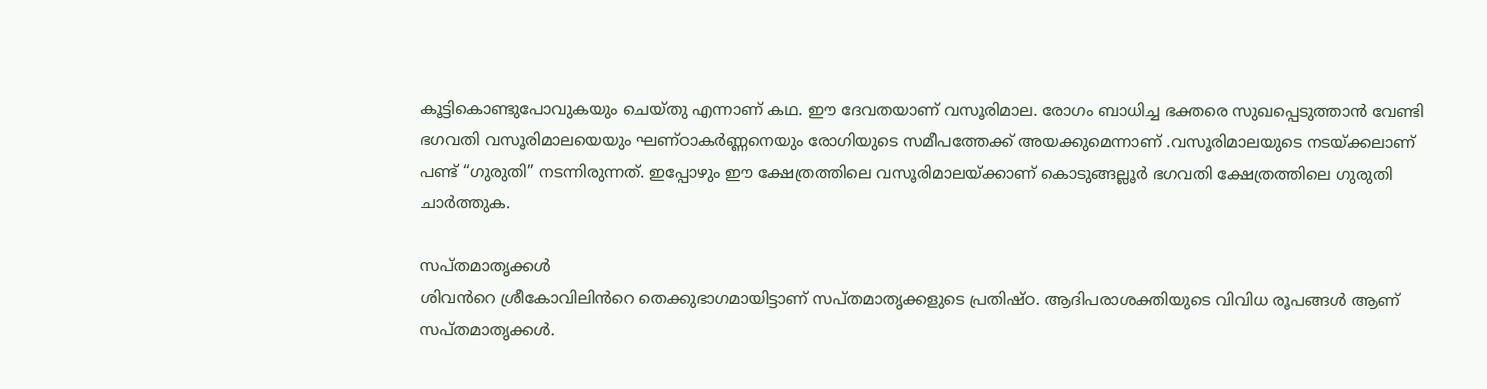കൂട്ടികൊണ്ടുപോവുകയും ചെയ്തു എന്നാണ് കഥ. ഈ ദേവതയാണ് വസൂരിമാല. രോഗം ബാധിച്ച ഭക്തരെ സുഖപ്പെടുത്താൻ വേണ്ടി ഭഗവതി വസൂരിമാലയെയും ഘണ്ഠാകർണ്ണനെയും രോഗിയുടെ സമീപത്തേക്ക് അയക്കുമെന്നാണ് .വസൂരിമാലയുടെ നടയ്ക്കലാണ് പണ്ട് “ഗുരുതി” നടന്നിരുന്നത്. ഇപ്പോഴും ഈ ക്ഷേത്രത്തിലെ വസൂരിമാലയ്ക്കാണ് കൊടുങ്ങല്ലൂർ ഭഗവതി ക്ഷേത്രത്തിലെ ഗുരുതി ചാർത്തുക.

സപ്തമാതൃക്കൾ
ശിവൻറെ ശ്രീകോവിലിൻറെ തെക്കുഭാഗമായിട്ടാണ് സപ്തമാതൃക്കളുടെ പ്രതിഷ്ഠ. ആദിപരാശക്തിയുടെ വിവിധ രൂപങ്ങൾ ആണ് സപ്തമാതൃക്കൾ.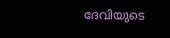ദേവിയുടെ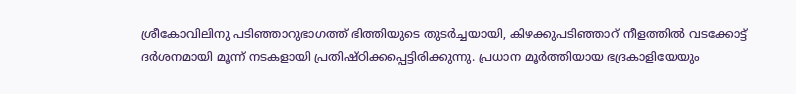ശ്രീകോവിലിനു പടിഞ്ഞാറുഭാഗത്ത് ഭിത്തിയുടെ തുടർച്ചയായി, കിഴക്കുപടിഞ്ഞാറ് നീളത്തിൽ വടക്കോട്ട് ദർശനമായി മൂന്ന് നടകളായി പ്രതിഷ്ഠിക്കപ്പെട്ടിരിക്കുന്നു. പ്രധാന മൂർത്തിയായ ഭദ്രകാളിയേയും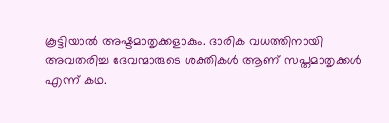കൂട്ടിയാൽ അഷ്ടമാതൃക്കളാകും. ദാരിക വധത്തിനായി അവതരിച്ച ദേവന്മാരുടെ ശക്തികൾ ആണ് സപ്തമാതൃക്കൾ എന്ന് കഥ.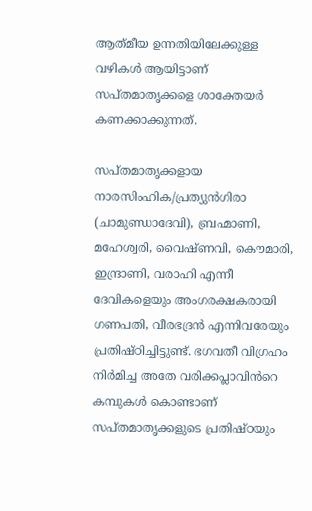ആത്‌മീയ ഉന്നതിയിലേക്കുള്ള വഴികൾ ആയിട്ടാണ് സപ്തമാതൃക്കളെ ശാക്തേയർ കണക്കാക്കുന്നത്.

സപ്തമാതൃക്കളായ നാരസിംഹിക/പ്രത്യുൻഗിരാ (ചാമുണ്ഡാദേവി), ബ്രഹ്മാണി, മഹേശ്വരി, വൈഷ്ണവി, കൌമാരി, ഇന്ദ്രാണി, വരാഹി എന്നീ ദേവികളെയും അംഗരക്ഷകരായി ഗണപതി, വീരഭദ്രൻ എന്നിവരേയും പ്രതിഷ്ഠിച്ചിട്ടുണ്ട്. ഭഗവതീ വിഗ്രഹം നിർമിച്ച അതേ വരിക്കപ്ലാവിൻറെ കമ്പുകൾ കൊണ്ടാണ് സപ്തമാതൃക്കളുടെ പ്രതിഷ്ഠയും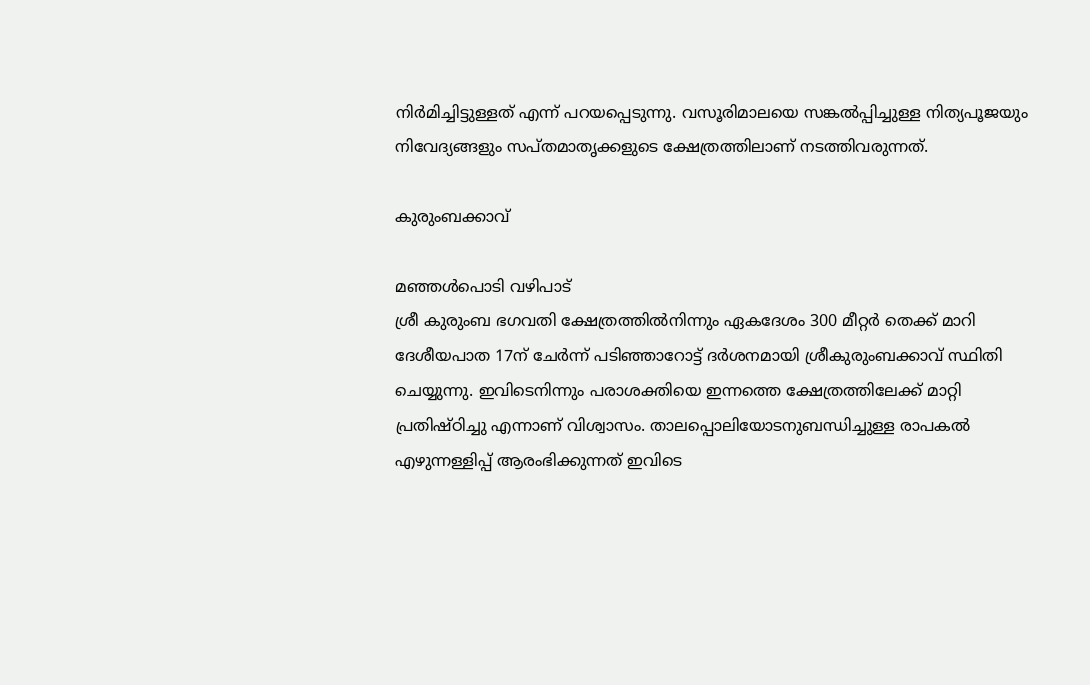നിർമിച്ചിട്ടുള്ളത് എന്ന് പറയപ്പെടുന്നു. വസൂരിമാലയെ സങ്കൽപ്പിച്ചുള്ള നിത്യപൂജയും നിവേദ്യങ്ങളും സപ്തമാതൃക്കളുടെ ക്ഷേത്രത്തിലാണ് നടത്തിവരുന്നത്.

കുരുംബക്കാവ്

മഞ്ഞൾപൊടി വഴിപാട്
ശ്രീ കുരുംബ ഭഗവതി ക്ഷേത്രത്തിൽനിന്നും ഏകദേശം 300 മീറ്റർ തെക്ക് മാറി ദേശീയപാത 17ന് ചേർന്ന് പടിഞ്ഞാറോട്ട് ദർശനമായി ശ്രീകുരുംബക്കാവ് സ്ഥിതി ചെയ്യുന്നു. ഇവിടെനിന്നും പരാശക്തിയെ ഇന്നത്തെ ക്ഷേത്രത്തിലേക്ക് മാറ്റി പ്രതിഷ്ഠിച്ചു എന്നാണ് വിശ്വാസം. താലപ്പൊലിയോടനുബന്ധിച്ചുള്ള രാപകൽ എഴുന്നള്ളിപ്പ് ആരംഭിക്കുന്നത് ഇവിടെ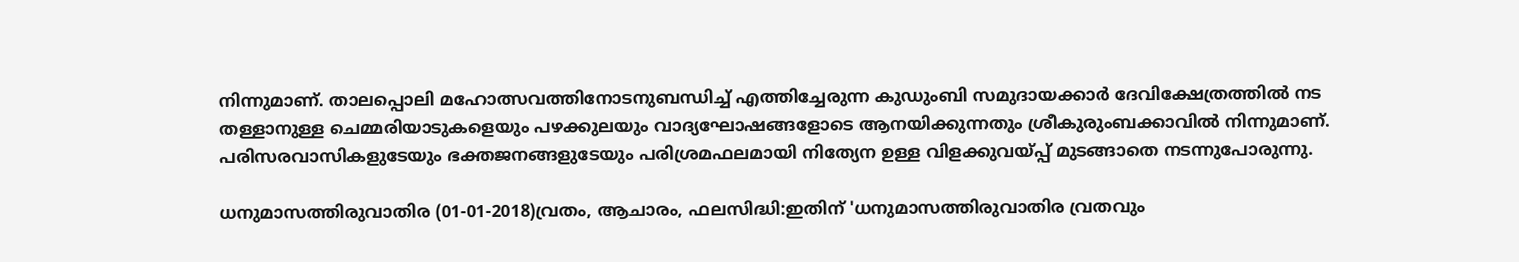നിന്നുമാണ്. താലപ്പൊലി മഹോത്സവത്തിനോടനുബന്ധിച്ച് എത്തിച്ചേരുന്ന കുഡുംബി സമുദായക്കാർ ദേവിക്ഷേത്രത്തിൽ നട തള്ളാനുള്ള ചെമ്മരിയാടുകളെയും പഴക്കുലയും വാദ്യഘോഷങ്ങളോടെ ആനയിക്കുന്നതും ശ്രീകുരുംബക്കാവിൽ നിന്നുമാണ്. പരിസരവാസികളുടേയും ഭക്തജനങ്ങളുടേയും പരിശ്രമഫലമായി നിത്യേന ഉള്ള വിളക്കുവയ്പ്പ് മുടങ്ങാതെ നടന്നുപോരുന്നു.

ധനുമാസത്തിരുവാതിര (01-01-2018)വ്രതം, ആചാരം, ഫലസിദ്ധി:ഇതിന് 'ധനുമാസത്തിരുവാതിര വ്രതവും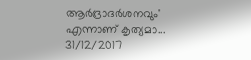ആര്‍ദ്രാദര്‍ശനവും' എന്നാണ് കൃത്യമാ...
31/12/2017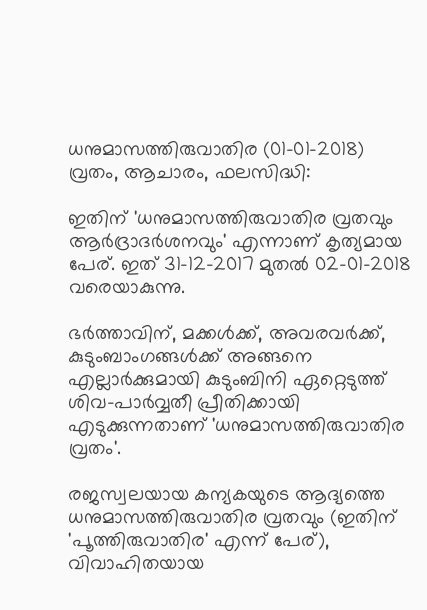ധനുമാസത്തിരുവാതിര (01-01-2018)
വ്രതം, ആചാരം, ഫലസിദ്ധി:

ഇതിന് 'ധനുമാസത്തിരുവാതിര വ്രതവും ആര്‍ദ്രാദര്‍ശനവും' എന്നാണ് കൃത്യമായ പേര്. ഇത് 31-12-2017 മുതല്‍ 02-01-2018 വരെയാകുന്നു.

ഭര്‍ത്താവിന്, മക്കള്‍ക്ക്, അവരവര്‍ക്ക്, കുടുംബാംഗങ്ങള്‍ക്ക് അങ്ങനെ എല്ലാര്‍ക്കുമായി കുടുംബിനി ഏറ്റെടുത്ത് ശിവ-പാര്‍വ്വതീ പ്രീതിക്കായി എടുക്കുന്നതാണ് 'ധനുമാസത്തിരുവാതിര വ്രതം'.

രജസ്വലയായ കന്യകയുടെ ആദ്യത്തെ ധനുമാസത്തിരുവാതിര വ്രതവും (ഇതിന് 'പൂത്തിരുവാതിര' എന്ന് പേര്), വിവാഹിതയായ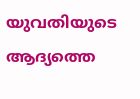യുവതിയുടെ ആദ്യത്തെ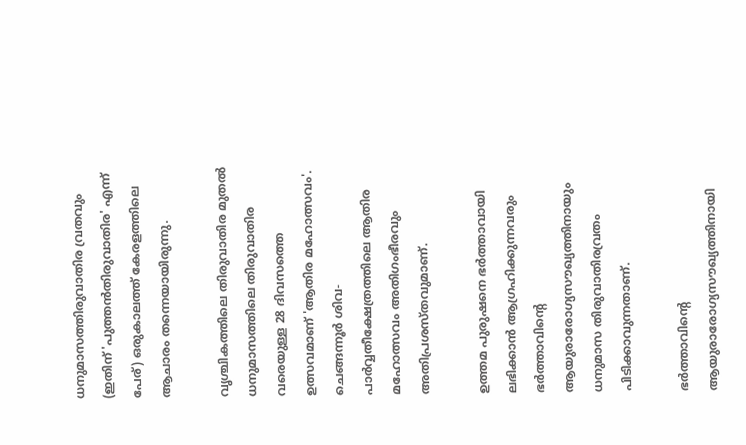ധനുമാസത്തിരുവാതിര വ്രതവും (ഇതിന് 'പുത്തന്‍തിരുവാതിര' എന്ന് പേര്) ഒരുകാലത്ത് കേരളത്തിലെ ആചാരം തന്നെയായിരുന്നു.

വൃശ്ചികത്തിലെ തിരുവാതിര മുതല്‍ ധനുമാസത്തിലെ തിരുവാതിര വരെയുള്ള 28 ദിവസത്തെ ഉത്സവമാണ് 'ആതിര മഹോത്സവം'. ചെങ്ങന്നൂര്‍ ശിവ-പാര്‍വ്വതീക്ഷേത്രത്തിലെ ആതിര മഹോത്സവം അതിഗംഭീരവും അതിപ്രശസ്തവുമാണ്.

ഉത്തമ പുരുഷനെ ഭര്‍ത്താവായി ലഭിക്കാന്‍ ആഗ്രഹിക്കുന്നവരും ഭര്‍ത്താവിന്‍റെ
ആയുരാരോഗ്യസൗഖ്യത്തിനായും ധനുമാസ തിരുവാതിരവ്രതം പിടിക്കാവുന്നതാണ്.

ഭര്‍ത്താവിന്‍റെ ആയുരാരോഗ്യസൗഖ്യത്തിനായി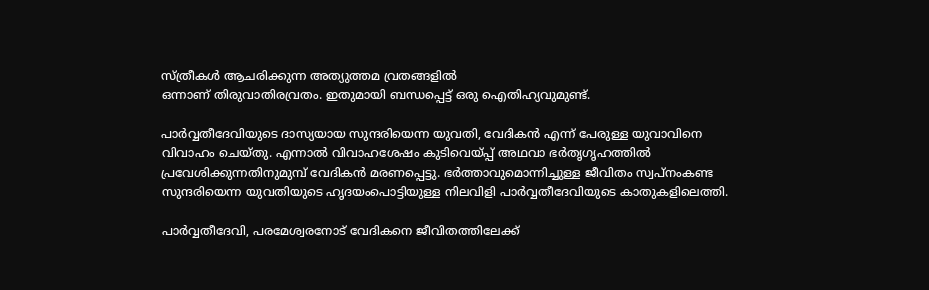സ്ത്രീകള്‍ ആചരിക്കുന്ന അത്യുത്തമ വ്രതങ്ങളില്‍
ഒന്നാണ് തിരുവാതിരവ്രതം. ഇതുമായി ബന്ധപ്പെട്ട് ഒരു ഐതിഹ്യവുമുണ്ട്.

പാര്‍വ്വതീദേവിയുടെ ദാസ്യയായ സുന്ദരിയെന്ന യുവതി, വേദികന്‍ എന്ന് പേരുള്ള യുവാവിനെ
വിവാഹം ചെയ്തു. എന്നാല്‍ വിവാഹശേഷം കുടിവെയ്പ്പ് അഥവാ ഭര്‍തൃഗൃഹത്തില്‍
പ്രവേശിക്കുന്നതിനുമുമ്പ് വേദികന്‍ മരണപ്പെട്ടു. ഭര്‍ത്താവുമൊന്നിച്ചുള്ള ജീവിതം സ്വപ്നംകണ്ട
സുന്ദരിയെന്ന യുവതിയുടെ ഹൃദയംപൊട്ടിയുള്ള നിലവിളി പാര്‍വ്വതീദേവിയുടെ കാതുകളിലെത്തി.

പാര്‍വ്വതീദേവി, പരമേശ്വരനോട് വേദികനെ ജീവിതത്തിലേക്ക്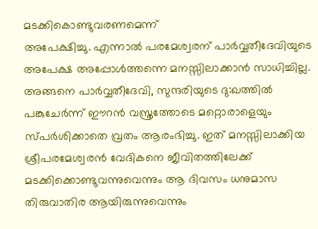മടക്കികൊണ്ടുവരണമെന്ന്
അപേക്ഷിച്ചു. എന്നാല്‍ പരമേശ്വരന് പാര്‍വ്വതീദേവിയുടെ അപേക്ഷ അപ്പോള്‍ത്തന്നെ മനസ്സിലാക്കാന്‍ സാധിച്ചില്ല. അങ്ങനെ പാര്‍വ്വതീദേവി, സുന്ദരിയുടെ ദു:ഖത്തില്‍ പങ്കുചേര്‍ന്ന് ഈറന്‍ വസ്ത്രത്തോടെ മറ്റൊരാളെയും സ്പര്‍ശിക്കാതെ വ്രതം ആരംഭിച്ചു. ഇത് മനസ്സിലാക്കിയ ശ്രീപരമേശ്വരന്‍ വേദികനെ ജീവിതത്തിലേക്ക് മടക്കിക്കൊണ്ടുവന്നുവെന്നും ആ ദിവസം ധനുമാസ തിരുവാതിര ആയിരുന്നുവെന്നും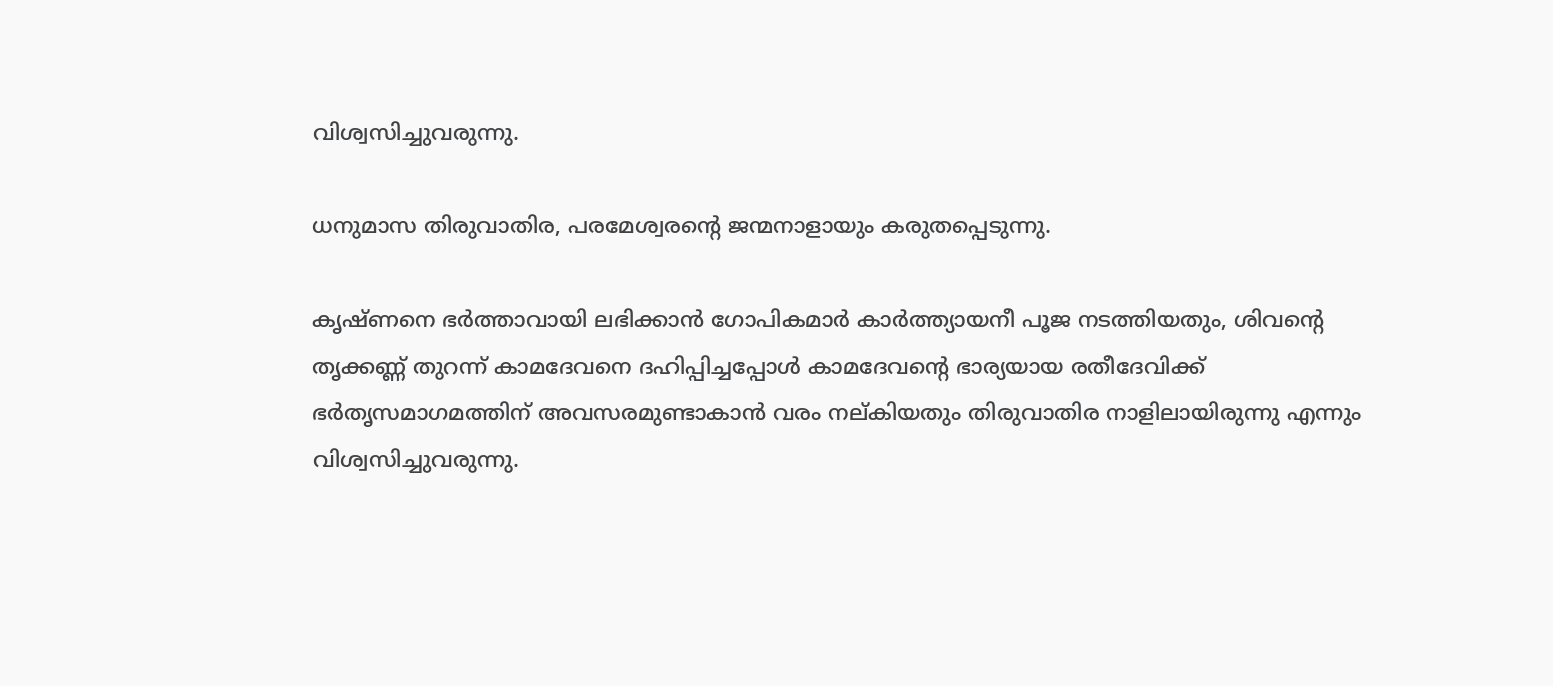വിശ്വസിച്ചുവരുന്നു.

ധനുമാസ തിരുവാതിര, പരമേശ്വരന്‍റെ ജന്മനാളായും കരുതപ്പെടുന്നു.

കൃഷ്ണനെ ഭര്‍ത്താവായി ലഭിക്കാന്‍ ഗോപികമാര്‍ കാര്‍ത്ത്യായനീ പൂജ നടത്തിയതും, ശിവന്‍റെ
തൃക്കണ്ണ്‍ തുറന്ന് കാമദേവനെ ദഹിപ്പിച്ചപ്പോള്‍ കാമദേവന്‍റെ ഭാര്യയായ രതീദേവിക്ക്
ഭര്‍തൃസമാഗമത്തിന് അവസരമുണ്ടാകാന്‍ വരം നല്കിയതും തിരുവാതിര നാളിലായിരുന്നു എന്നും
വിശ്വസിച്ചുവരുന്നു.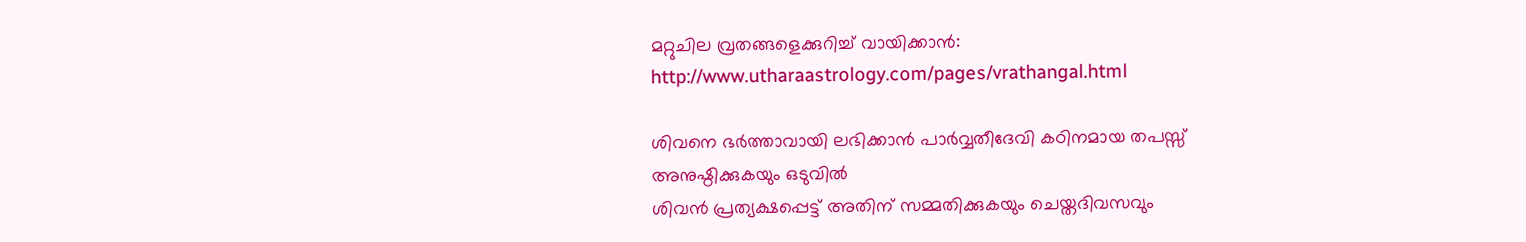മറ്റുചില വ്രതങ്ങളെക്കുറിച്ച് വായിക്കാന്‍:
http://www.utharaastrology.com/pages/vrathangal.html

ശിവനെ ഭര്‍ത്താവായി ലഭിക്കാന്‍ പാര്‍വ്വതീദേവി കഠിനമായ തപസ്സ് അനുഷ്ഠിക്കുകയും ഒടുവില്‍
ശിവന്‍ പ്രത്യക്ഷപ്പെട്ട് അതിന് സമ്മതിക്കുകയും ചെയ്തദിവസവും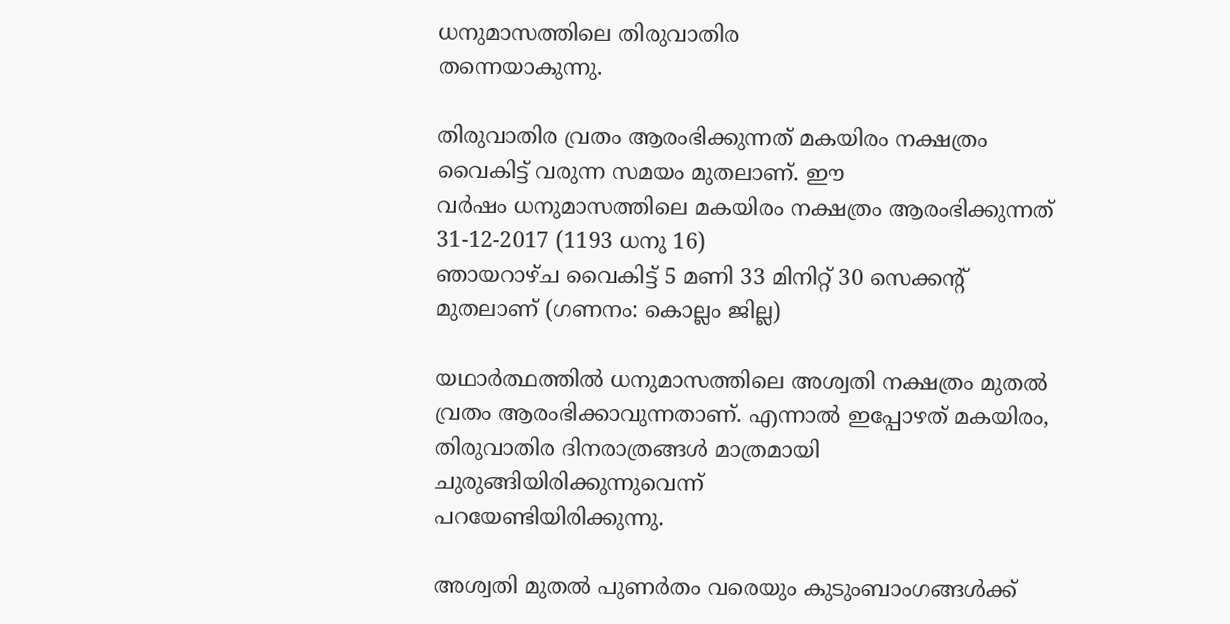ധനുമാസത്തിലെ തിരുവാതിര
തന്നെയാകുന്നു.

തിരുവാതിര വ്രതം ആരംഭിക്കുന്നത് മകയിരം നക്ഷത്രം വൈകിട്ട് വരുന്ന സമയം മുതലാണ്‌. ഈ
വര്‍ഷം ധനുമാസത്തിലെ മകയിരം നക്ഷത്രം ആരംഭിക്കുന്നത് 31-12-2017 (1193 ധനു 16)
ഞായറാഴ്ച വൈകിട്ട് 5 മണി 33 മിനിറ്റ് 30 സെക്കന്‍റ് മുതലാണ്‌ (ഗണനം: കൊല്ലം ജില്ല)

യഥാര്‍ത്ഥത്തില്‍ ധനുമാസത്തിലെ അശ്വതി നക്ഷത്രം മുതല്‍ വ്രതം ആരംഭിക്കാവുന്നതാണ്. എന്നാല്‍ ഇപ്പോഴത് മകയിരം, തിരുവാതിര ദിനരാത്രങ്ങള്‍ മാത്രമായി ചുരുങ്ങിയിരിക്കുന്നുവെന്ന്
പറയേണ്ടിയിരിക്കുന്നു.

അശ്വതി മുതല്‍ പുണര്‍തം വരെയും കുടുംബാംഗങ്ങള്‍ക്ക്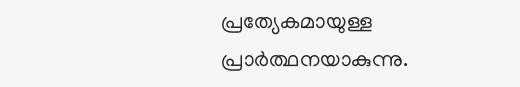പ്രത്യേകമായുള്ള പ്രാര്‍ത്ഥനയാകുന്നു.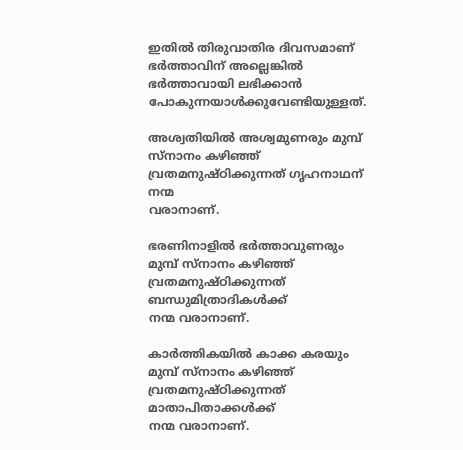ഇതില്‍ തിരുവാതിര ദിവസമാണ് ഭര്‍ത്താവിന് അല്ലെങ്കില്‍ ഭര്‍ത്താവായി ലഭിക്കാന്‍ പോകുന്നയാള്‍ക്കുവേണ്ടിയുള്ളത്.

അശ്വതിയില്‍ അശ്വമുണരും മുമ്പ് സ്നാനം കഴിഞ്ഞ് വ്രതമനുഷ്ഠിക്കുന്നത് ഗൃഹനാഥന് നന്മ
വരാനാണ്.

ഭരണിനാളില്‍ ഭര്‍ത്താവുണരും മുമ്പ് സ്നാനം കഴിഞ്ഞ് വ്രതമനുഷ്ഠിക്കുന്നത് ബന്ധുമിത്രാദികള്‍ക്ക്
നന്മ വരാനാണ്.

കാര്‍ത്തികയില്‍ കാക്ക കരയും മുമ്പ് സ്നാനം കഴിഞ്ഞ് വ്രതമനുഷ്ഠിക്കുന്നത് മാതാപിതാക്കള്‍ക്ക്‌
നന്മ വരാനാണ്.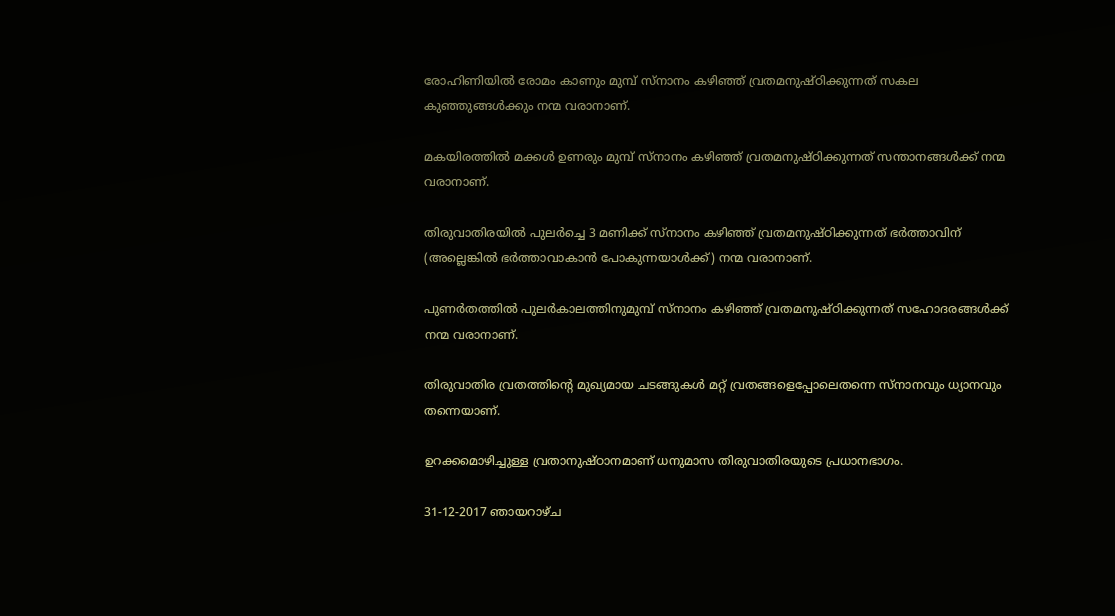രോഹിണിയില്‍ രോമം കാണും മുമ്പ് സ്നാനം കഴിഞ്ഞ് വ്രതമനുഷ്ഠിക്കുന്നത് സകല
കുഞ്ഞുങ്ങള്‍ക്കും നന്മ വരാനാണ്.

മകയിരത്തില്‍ മക്കള്‍ ഉണരും മുമ്പ് സ്നാനം കഴിഞ്ഞ് വ്രതമനുഷ്ഠിക്കുന്നത് സന്താനങ്ങള്‍ക്ക് നന്മ
വരാനാണ്.

തിരുവാതിരയില്‍ പുലര്‍ച്ചെ 3 മണിക്ക് സ്നാനം കഴിഞ്ഞ് വ്രതമനുഷ്ഠിക്കുന്നത് ഭര്‍ത്താവിന്
(അല്ലെങ്കില്‍ ഭര്‍ത്താവാകാന്‍ പോകുന്നയാള്‍ക്ക്) നന്മ വരാനാണ്.

പുണര്‍തത്തില്‍ പുലര്‍കാലത്തിനുമുമ്പ് സ്നാനം കഴിഞ്ഞ് വ്രതമനുഷ്ഠിക്കുന്നത് സഹോദരങ്ങള്‍ക്ക്
നന്മ വരാനാണ്.

തിരുവാതിര വ്രതത്തിന്‍റെ മുഖ്യമായ ചടങ്ങുകള്‍ മറ്റ് വ്രതങ്ങളെപ്പോലെതന്നെ സ്നാനവും ധ്യാനവും
തന്നെയാണ്.

ഉറക്കമൊഴിച്ചുള്ള വ്രതാനുഷ്ഠാനമാണ് ധനുമാസ തിരുവാതിരയുടെ പ്രധാനഭാഗം.

31-12-2017 ഞായറാഴ്ച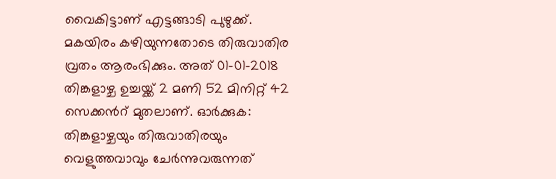വൈകിട്ടാണ് എട്ടങ്ങാടി പുഴുക്ക്. മകയിരം കഴിയുന്നതോടെ തിരുവാതിര വ്രതം ആരംഭിക്കും. അത് 01-01-2018 തിങ്കളാഴ്ച ഉച്ചയ്ക്ക് 2 മണി 52 മിനിറ്റ് 42 സെക്കന്‍റ് മുതലാണ്‌. ഓര്‍ക്കുക: തിങ്കളാഴ്ചയും തിരുവാതിരയും വെളുത്തവാവും ചേര്‍ന്നുവരുന്നത്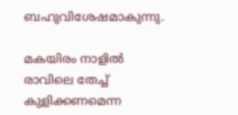ബഹുവിശേഷമാകുന്നു.

മകയിരം നാളില്‍ രാവിലെ തേച്ച് കുളിക്കണമെന്ന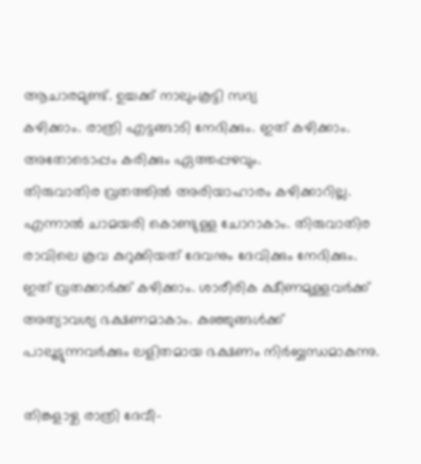ആചാരമുണ്ട്. ഉച്ചക്ക് നാലുംകൂട്ടി സദ്യ
കഴിക്കാം. രാത്രി എട്ടങ്ങാടി നേദിക്കും. ഇത് കഴിക്കാം. അതോടൊപ്പം കരിക്കും ഏത്തപ്പഴവും.
തിരുവാതിര വ്രതത്തില്‍ അരിയാഹാരം കഴിക്കാറില്ല. എന്നാല്‍ ചാമയരി കൊണ്ടുള്ള ചോറാകാം. തിരുവാതിര രാവിലെ കൂവ കുറുക്കിയത് ദേവനും ദേവിക്കും നേദിക്കും. ഇത് വ്രതക്കാര്‍ക്ക് കഴിക്കാം. ശാരീരിക ക്ഷീണമുള്ളവര്‍ക്ക് അത്യാവശ്യ ഭക്ഷണമാകാം. കുഞ്ഞുങ്ങള്‍ക്ക് പാലൂട്ടുന്നവര്‍ക്കും ലളിതമായ ഭക്ഷണം നിര്‍ബ്ബന്ധമാകുന്നു.

തിങ്കളാഴ്ച രാത്രി ദേവീ-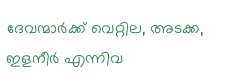ദേവന്മാര്‍ക്ക് വെറ്റില, അടക്ക, ഇളനീര്‍ എന്നിവ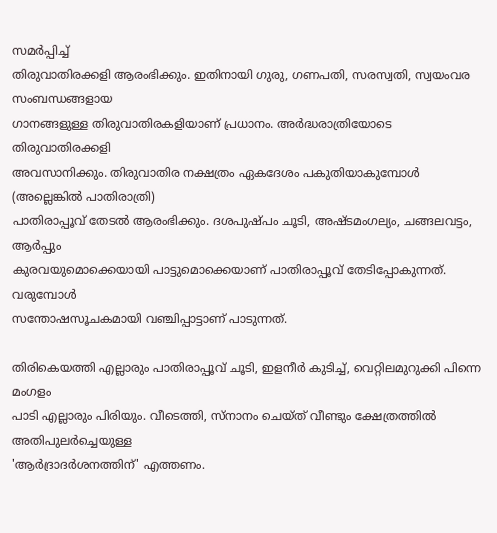സമര്‍പ്പിച്ച്
തിരുവാതിരക്കളി ആരംഭിക്കും. ഇതിനായി ഗുരു, ഗണപതി, സരസ്വതി, സ്വയംവര സംബന്ധങ്ങളായ
ഗാനങ്ങളുള്ള തിരുവാതിരകളിയാണ് പ്രധാനം. അര്‍ദ്ധരാത്രിയോടെ തിരുവാതിരക്കളി
അവസാനിക്കും. തിരുവാതിര നക്ഷത്രം ഏകദേശം പകുതിയാകുമ്പോള്‍ (അല്ലെങ്കില്‍ പാതിരാത്രി)
പാതിരാപ്പൂവ് തേടല്‍ ആരംഭിക്കും. ദശപുഷ്പം ചൂടി, അഷ്ടമംഗല്യം, ചങ്ങലവട്ടം, ആര്‍പ്പും
കുരവയുമൊക്കെയായി പാട്ടുമൊക്കെയാണ് പാതിരാപ്പൂവ് തേടിപ്പോകുന്നത്. വരുമ്പോള്‍
സന്തോഷസൂചകമായി വഞ്ചിപ്പാട്ടാണ് പാടുന്നത്.

തിരികെയത്തി എല്ലാരും പാതിരാപ്പൂവ് ചൂടി, ഇളനീര്‍ കുടിച്ച്, വെറ്റിലമുറുക്കി പിന്നെ മംഗളം
പാടി എല്ലാരും പിരിയും. വീടെത്തി, സ്നാനം ചെയ്ത് വീണ്ടും ക്ഷേത്രത്തില്‍ അതിപുലര്‍ച്ചെയുള്ള
'ആര്‍ദ്രാദര്‍ശനത്തിന്' എത്തണം.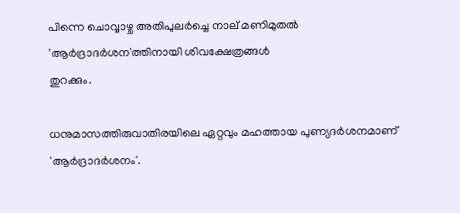പിന്നെ ചൊവ്വാഴ്ച അതിപുലര്‍ച്ചെ നാല് മണിമുതല്‍ 'ആര്‍ദ്രാദര്‍ശന'ത്തിനായി ശിവക്ഷേത്രങ്ങള്‍
തുറക്കും.

ധനുമാസത്തിരുവാതിരയിലെ ഏറ്റവും മഹത്തായ പുണ്യദര്‍ശനമാണ് 'ആര്‍ദ്രാദര്‍ശനം'.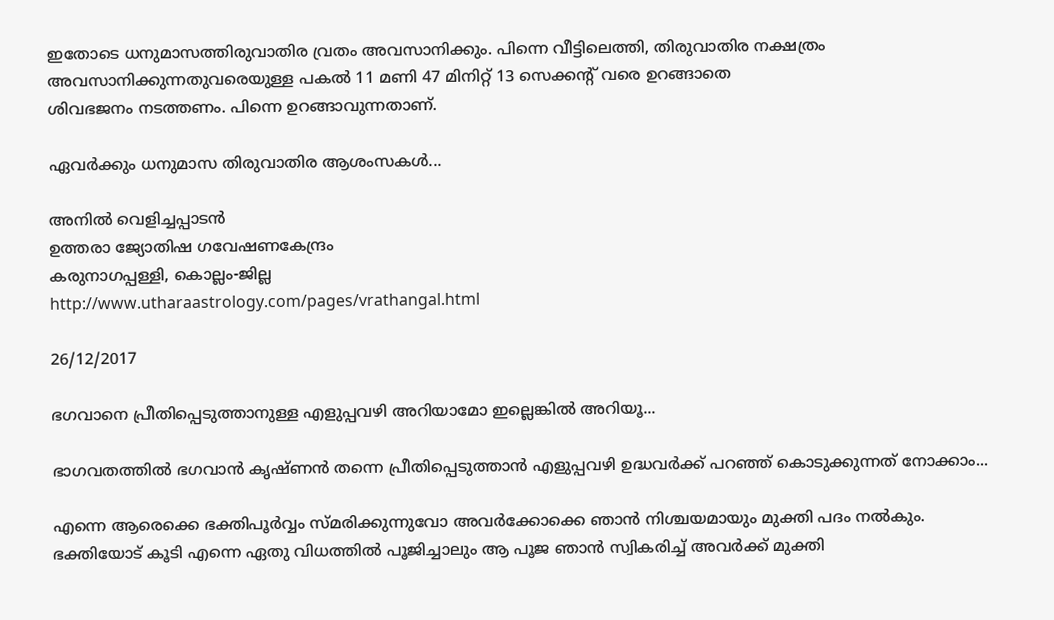ഇതോടെ ധനുമാസത്തിരുവാതിര വ്രതം അവസാനിക്കും. പിന്നെ വീട്ടിലെത്തി, തിരുവാതിര നക്ഷത്രം അവസാനിക്കുന്നതുവരെയുള്ള പകല്‍ 11 മണി 47 മിനിറ്റ് 13 സെക്കന്‍റ് വരെ ഉറങ്ങാതെ
ശിവഭജനം നടത്തണം. പിന്നെ ഉറങ്ങാവുന്നതാണ്.

ഏവര്‍ക്കും ധനുമാസ തിരുവാതിര ആശംസകള്‍...

അനില്‍ വെളിച്ചപ്പാടന്‍
ഉത്തരാ ജ്യോതിഷ ഗവേഷണകേന്ദ്രം
കരുനാഗപ്പള്ളി, കൊല്ലം-ജില്ല
http://www.utharaastrology.com/pages/vrathangal.html

26/12/2017

ഭഗവാനെ പ്രീതിപ്പെടുത്താനുള്ള എളുപ്പവഴി അറിയാമോ ഇല്ലെങ്കിൽ അറിയൂ...

ഭാഗവതത്തിൽ ഭഗവാൻ കൃഷ്ണൻ തന്നെ പ്രീതിപ്പെടുത്താൻ എളുപ്പവഴി ഉദ്ധവർക്ക് പറഞ്ഞ് കൊടുക്കുന്നത് നോക്കാം...

എന്നെ ആരെക്കെ ഭക്തിപൂർവ്വം സ്മരിക്കുന്നുവോ അവർക്കോക്കെ ഞാൻ നിശ്ചയമായും മുക്തി പദം നൽകും. ഭക്തിയോട് കൂടി എന്നെ ഏതു വിധത്തിൽ പൂജിച്ചാലും ആ പൂജ ഞാൻ സ്വികരിച്ച് അവർക്ക് മുക്തി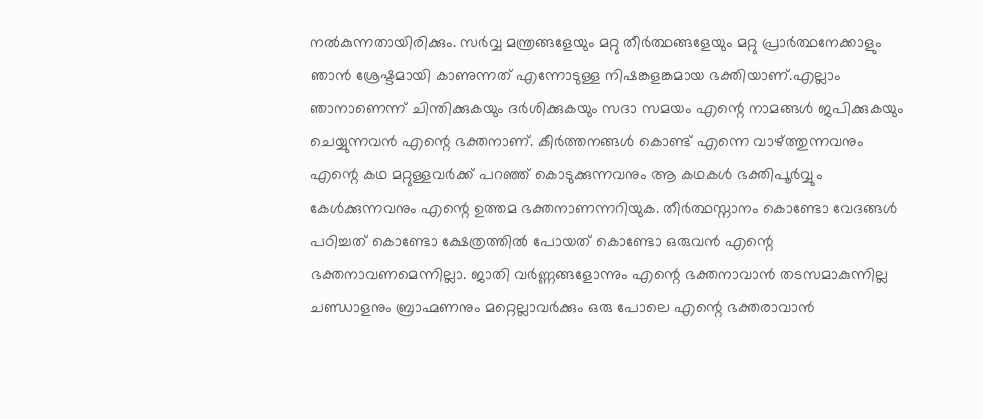നൽകുന്നതായിരിക്കും. സർവ്വ മന്ത്രങ്ങളേയും മറ്റു തീർത്ഥങ്ങളേയും മറ്റു പ്രാർത്ഥനേക്കാളും ഞാൻ ശ്രേഷ്ടമായി കാണുന്നത് എന്നോടുള്ള നിഷങ്കളങ്കമായ ഭക്തിയാണ്.എല്ലാം ഞാനാണെന്ന് ചിന്തിക്കുകയും ദർശിക്കുകയും സദാ സമയം എന്റെ നാമങ്ങൾ ജപിക്കുകയും ചെയ്യുന്നവൻ എന്റെ ഭക്തനാണ്. കീർത്തനങ്ങൾ കൊണ്ട് എന്നെ വാഴ്ത്തുന്നവനും എന്റെ കഥ മറ്റുള്ളവർക്ക് പറഞ്ഞ് കൊടുക്കുന്നവനും ആ കഥകൾ ഭക്തിപൂർവ്വും കേൾക്കുന്നവനും എന്റെ ഉത്തമ ഭക്തനാണന്നറിയുക. തീർത്ഥസ്നാനം കൊണ്ടോ വേദങ്ങൾ പഠിച്ചത് കൊണ്ടോ ക്ഷേത്രത്തിൽ പോയത് കൊണ്ടോ ഒരുവൻ എന്റെ ഭക്തനാവണമെന്നില്ലാ. ജാതി വർണ്ണങ്ങളോന്നും എന്റെ ഭക്തനാവാൻ തടസമാകുന്നില്ല ചണ്ഡാളനും ബ്രാഹ്മണനും മറ്റെല്ലാവർക്കും ഒരു പോലെ എന്റെ ഭക്തരാവാൻ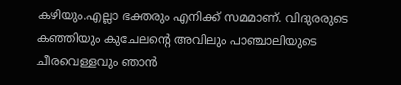കഴിയും.എല്ലാ ഭക്തരും എനിക്ക് സമമാണ്. വിദുരരുടെ കഞ്ഞിയും കുചേലന്റെ അവിലും പാഞ്ചാലിയുടെ ചീരവെള്ളവും ഞാൻ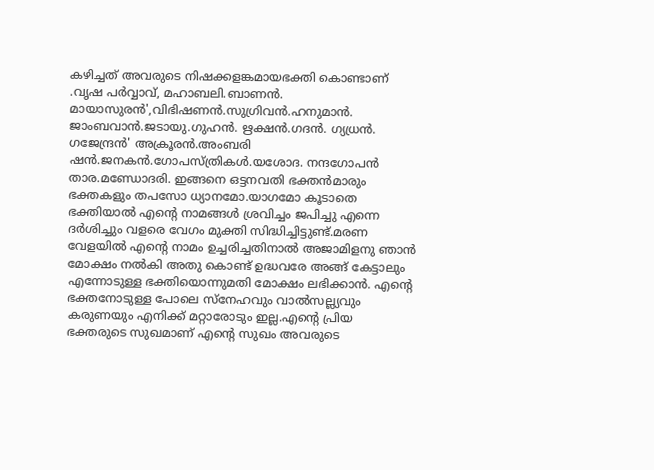കഴിച്ചത് അവരുടെ നിഷക്കളങ്കമായഭക്തി കൊണ്ടാണ് .വൃഷ പർവ്വാവ്, മഹാബലി.ബാണൻ. മായാസുരൻ',വിഭിഷണൻ.സുഗ്രിവൻ.ഹനുമാൻ. ജാംബവാൻ.ജടായു.ഗുഹൻ. ഋക്ഷൻ.ഗദൻ. ഗ്യധ്രൻ. ഗജേന്ദ്രൻ' അക്രൂരൻ.അംബരി ഷൻ.ജനകൻ.ഗോപസ്ത്രികൾ.യശോദ. നന്ദഗോപൻ താര.മണ്ഡോദരി. ഇങ്ങനെ ഒട്ടനവതി ഭക്തൻമാരും ഭക്തകളും തപസോ ധ്യാനമോ.യാഗമോ കൂടാതെ ഭക്തിയാൽ എന്റെ നാമങ്ങൾ ശ്രവിച്ചം ജപിച്ചു എന്നെ ദർശിച്ചും വളരെ വേഗം മുക്തി സിദ്ധിച്ചിട്ടുണ്ട്.മരണ വേളയിൽ എന്റെ നാമം ഉച്ചരിച്ചതിനാൽ അജാമിളനു ഞാൻ മോക്ഷം നൽകി അതു കൊണ്ട് ഉദ്ധവരേ അങ്ങ് കേട്ടാലും എന്നോടുള്ള ഭക്തിയൊന്നുമതി മോക്ഷം ലഭിക്കാൻ. എന്റെ ഭക്തനോടുള്ള പോലെ സ്നേഹവും വാൽസല്ല്യവും കരുണയും എനിക്ക് മറ്റാരോടും ഇല്ല.എന്റെ പ്രിയ ഭക്തരുടെ സുഖമാണ് എന്റെ സുഖം അവരുടെ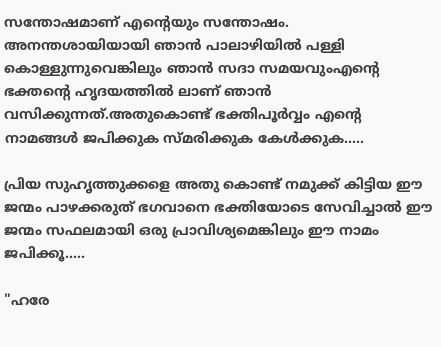സന്തോഷമാണ് എന്റെയും സന്തോഷം. അനന്തശായിയായി ഞാൻ പാലാഴിയിൽ പള്ളി കൊള്ളുന്നുവെങ്കിലും ഞാൻ സദാ സമയവുംഎന്റെ ഭക്തന്റെ ഹൃദയത്തിൽ ലാണ് ഞാൻ വസിക്കുന്നത്.അതുകൊണ്ട് ഭക്തിപൂർവ്വം എന്റെ നാമങ്ങൾ ജപിക്കുക സ്മരിക്കുക കേൾക്കുക.....

പ്രിയ സുഹൃത്തുക്കളെ അതു കൊണ്ട് നമുക്ക് കിട്ടിയ ഈ ജന്മം പാഴക്കരുത് ഭഗവാനെ ഭക്തിയോടെ സേവിച്ചാൽ ഈ ജന്മം സഫലമായി ഒരു പ്രാവിശ്യമെങ്കിലും ഈ നാമം ജപിക്കൂ.....

"ഹരേ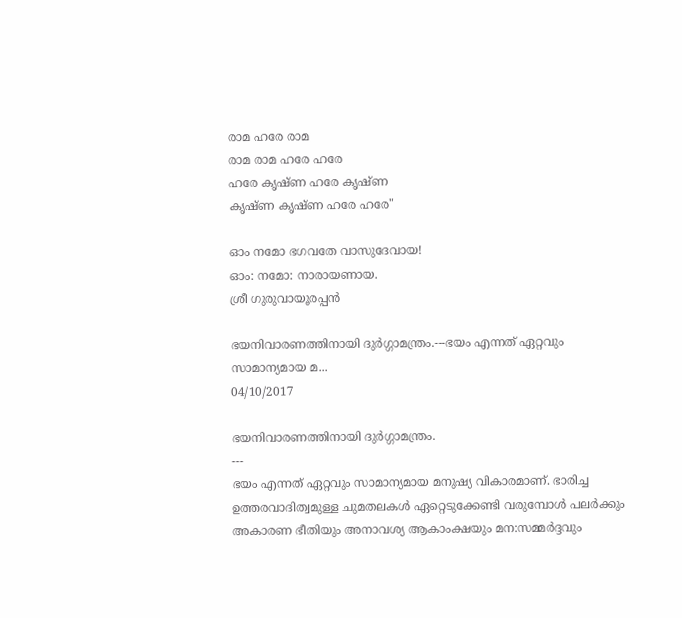രാമ ഹരേ രാമ
രാമ രാമ ഹരേ ഹരേ
ഹരേ കൃഷ്ണ ഹരേ കൃഷ്ണ
കൃഷ്ണ കൃഷ്ണ ഹരേ ഹരേ"

ഓം നമോ ഭഗവതേ വാസുദേവായ!
ഓം: നമോ: നാരായണായ.
ശ്രീ ഗുരുവായൂരപ്പൻ

ഭയനിവാരണത്തിനായി ദുര്‍ഗ്ഗാമന്ത്രം.---ഭയം എന്നത് ഏറ്റവും സാമാന്യമായ മ...
04/10/2017

ഭയനിവാരണത്തിനായി ദുര്‍ഗ്ഗാമന്ത്രം.
---
ഭയം എന്നത് ഏറ്റവും സാമാന്യമായ മനുഷ്യ വികാരമാണ്. ഭാരിച്ച ഉത്തരവാദിത്വമുള്ള ചുമതലകള്‍ ഏറ്റെടുക്കേണ്ടി വരുമ്പോള്‍ പലര്‍ക്കും അകാരണ ഭീതിയും അനാവശ്യ ആകാംക്ഷയും മന:സമ്മര്‍ദ്ദവും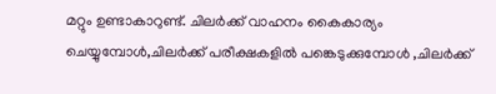മറ്റും ഉണ്ടാകാറുണ്ട്. ചിലര്‍ക്ക് വാഹനം കൈകാര്യം ചെയ്യുമ്പോള്‍,ചിലര്‍ക്ക് പരീക്ഷകളില്‍ പങ്കെടുക്കുമ്പോള്‍ ,ചിലര്‍ക്ക്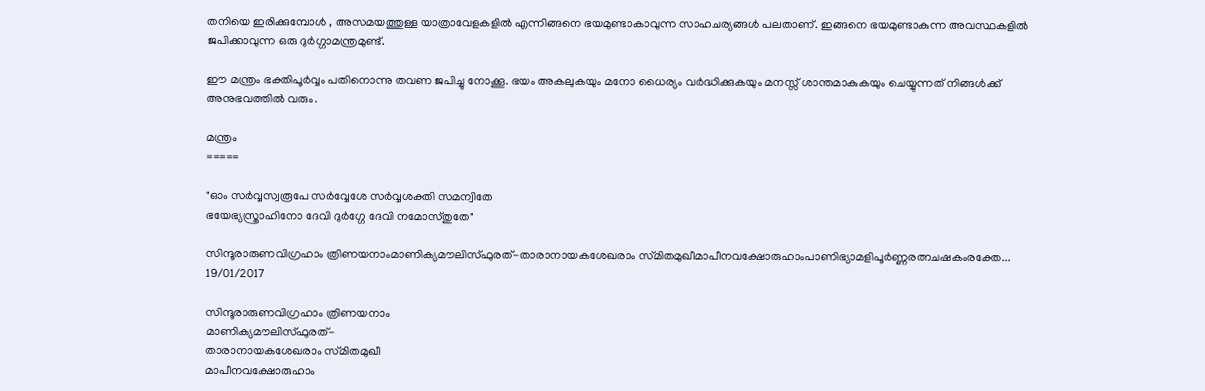തനിയെ ഇരിക്കുമ്പോള്‍ , അസമയത്തുള്ള യാത്രാവേളകളില്‍ എന്നിങ്ങനെ ഭയമുണ്ടാകാവുന്ന സാഹചര്യങ്ങള്‍ പലതാണ്. ഇങ്ങനെ ഭയമുണ്ടാകുന്ന അവസ്ഥകളില്‍ ജപിക്കാവുന്ന ഒരു ദുര്‍ഗ്ഗാമന്ത്രമുണ്ട്.

ഈ മന്ത്രം ഭക്തിപൂര്‍വ്വം പതിനൊന്നു തവണ ജപിച്ചു നോക്കൂ. ഭയം അകലുകയും മനോ ധൈര്യം വര്‍ദ്ധിക്കുകയും മനസ്സ് ശാന്തമാകുകയും ചെയ്യുന്നത് നിങ്ങള്‍ക്ക് അനുഭവത്തില്‍ വരും.

മന്ത്രം
=====

"ഓം സര്‍വ്വസ്വരൂപേ സര്‍വ്വേശേ സര്‍വ്വശക്തി സമന്വിതേ
ഭയേഭ്യസ്ത്രാഹിനോ ദേവി ദുര്‍ഗ്ഗേ ദേവി നമോസ്തുതേ"

സിന്ദൂരാരുണവിഗ്രഹാം ത്രിണയനാംമാണിക്യമൗലിസ്ഫുരത്‌-താരാനായകശേഖരാം സ്‌മിതമുഖീമാപീനവക്ഷോരുഹാംപാണിഭ്യാമളിപൂർണ്ണരത്നചഷകംരക്തേ...
19/01/2017

സിന്ദൂരാരുണവിഗ്രഹാം ത്രിണയനാം
മാണിക്യമൗലിസ്ഫുരത്‌-
താരാനായകശേഖരാം സ്‌മിതമുഖീ
മാപീനവക്ഷോരുഹാം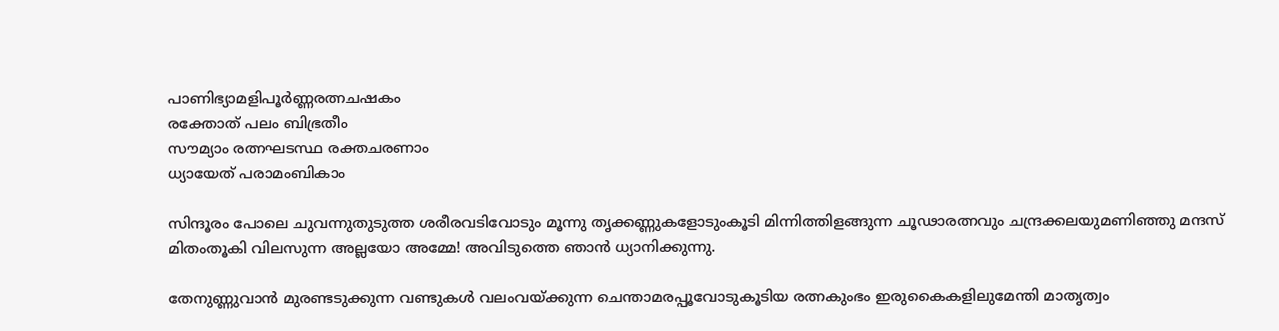പാണിഭ്യാമളിപൂർണ്ണരത്നചഷകം
രക്തോത്‌ പലം ബിഭ്രതീം
സൗമ്യാം രത്നഘടസ്ഥ രക്തചരണാം
ധ്യായേത്‌ പരാമംബികാം

സിന്ദൂരം പോലെ ചുവന്നുതുടുത്ത ശരീരവടിവോടും മൂന്നു തൃക്കണ്ണുകളോടുംകൂടി മിന്നിത്തിളങ്ങുന്ന ചൂഢാരത്നവും ചന്ദ്രക്കലയുമണിഞ്ഞു മന്ദസ്‌ മിതംതൂകി വിലസുന്ന അല്ലയോ അമ്മേ! അവിടുത്തെ ഞാൻ ധ്യാനിക്കുന്നു.

തേനുണ്ണുവാൻ മുരണ്ടടുക്കുന്ന വണ്ടുകൾ വലംവയ്ക്കുന്ന ചെന്താമരപ്പൂവോടുകൂടിയ രത്നകുംഭം ഇരുകൈകളിലുമേന്തി മാതൃത്വം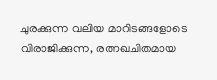ചുരക്കുന്ന വലിയ മാറിടങ്ങളോടെ വിരാജിക്കുന്ന, രത്നഖചിതമായ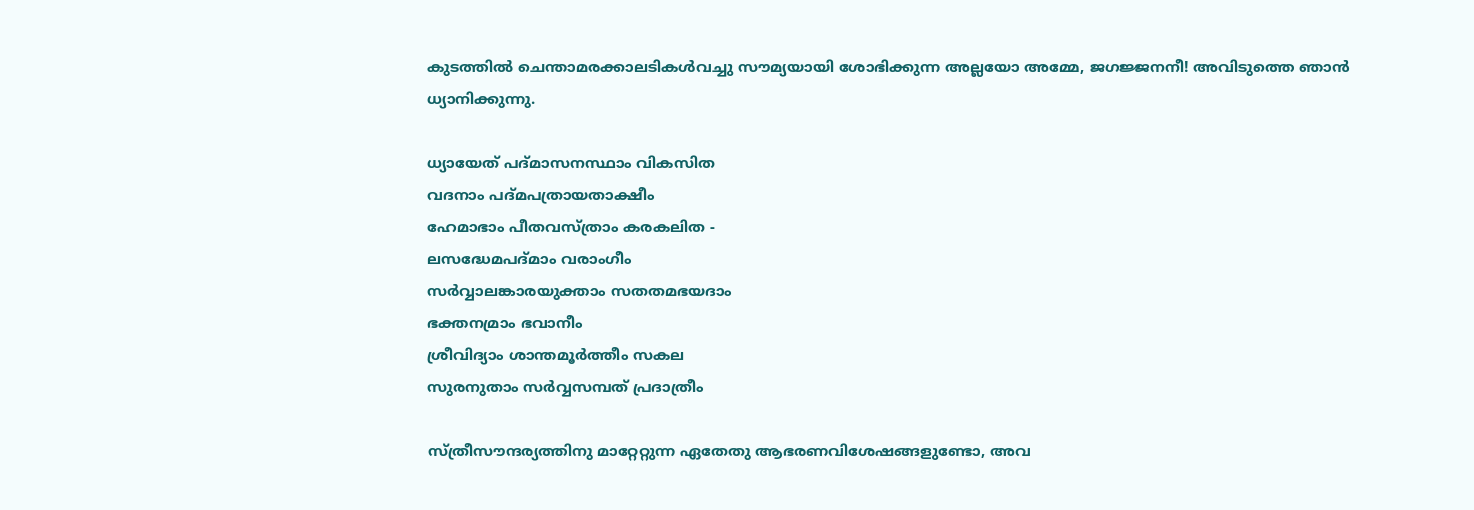കുടത്തിൽ ചെന്താമരക്കാലടികൾവച്ചു സൗമ്യയായി ശോഭിക്കുന്ന അല്ലയോ അമ്മേ, ജഗജ്ജനനീ! അവിടുത്തെ ഞാൻ ധ്യാനിക്കുന്നു.

ധ്യായേത്‌ പദ്‌മാസനസ്ഥാം വികസിത
വദനാം പദ്‌മപത്രായതാക്ഷീം
ഹേമാഭാം പീതവസ്ത്രാം കരകലിത -
ലസദ്ധേമപദ്‌മാം വരാംഗീം
സർവ്വാലങ്കാരയുക്താം സതതമഭയദാം
ഭക്തനമ്രാം ഭവാനീം
ശ്രീവിദ്യാം ശാന്തമൂർത്തീം സകല
സുരനുതാം സർവ്വസമ്പത്‌ പ്രദാത്രീം

സ്ത്രീസൗന്ദര്യത്തിനു മാറ്റേറ്റുന്ന ഏതേതു ആഭരണവിശേഷങ്ങളുണ്ടോ, അവ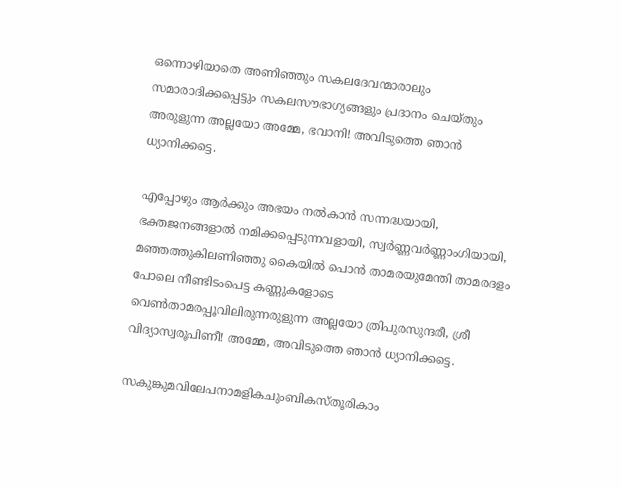ഒന്നൊഴിയാതെ അണിഞ്ഞും സകലദേവന്മാരാലും സമാരാദിക്കപ്പെട്ടും സകലസൗഭാഗ്യങ്ങളും പ്രദാനം ചെയ്തും അരുളുന്ന അല്ലയോ അമ്മേ, ഭവാനി! അവിടുത്തെ ഞാൻ ധ്യാനിക്കട്ടെ.

എപ്പോഴും ആർക്കും അഭയം നൽകാൻ സന്നദ്ധയായി, ഭക്തജനങ്ങളാൽ നമിക്കപ്പെടുന്നവളായി, സ്വർണ്ണവർണ്ണാംഗിയായി, മഞ്ഞത്തുകിലണിഞ്ഞു കൈയിൽ പൊൻ താമരയുമേന്തി താമരദളം പോലെ നീണ്ടിടംപെട്ട കണ്ണുകളോടെ വെൺതാമരപ്പൂവിലിരുന്നരുളുന്ന അല്ലയോ ത്രിപുരസുന്ദരീ, ശ്രീ വിദ്യാസ്വരൂപിണീ! അമ്മേ, അവിടുത്തെ ഞാൻ ധ്യാനിക്കട്ടെ.

സകുങ്കുമവിലേപനാമളികചുംബികസ്തൂരികാം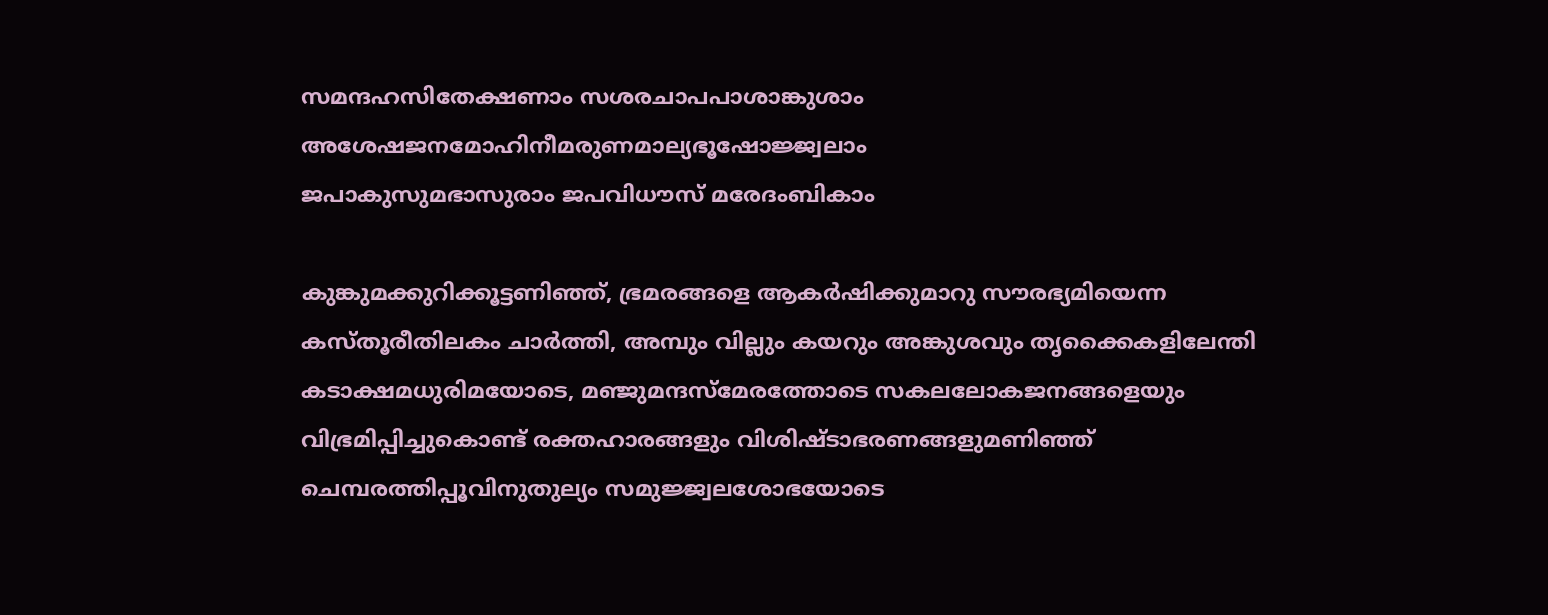സമന്ദഹസിതേക്ഷണാം സശരചാപപാശാങ്കുശാം
അശേഷജനമോഹിനീമരുണമാല്യഭൂഷോജ്ജ്വലാം
ജപാകുസുമഭാസുരാം ജപവിധൗസ്‌ മരേദംബികാം

കുങ്കുമക്കുറിക്കൂട്ടണിഞ്ഞ്‌, ഭ്രമരങ്ങളെ ആകർഷിക്കുമാറു സൗരഭ്യമിയെന്ന കസ്തൂരീതിലകം ചാർത്തി, അമ്പും വില്ലും കയറും അങ്കുശവും തൃക്കൈകളിലേന്തി കടാക്ഷമധുരിമയോടെ, മഞ്ജുമന്ദസ്‌മേരത്തോടെ സകലലോകജനങ്ങളെയും വിഭ്രമിപ്പിച്ചുകൊണ്ട്‌ രക്തഹാരങ്ങളും വിശിഷ്ടാഭരണങ്ങളുമണിഞ്ഞ്‌ ചെമ്പരത്തിപ്പൂവിനുതുല്യം സമുജ്ജ്വലശോഭയോടെ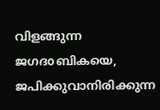വിളങ്ങുന്ന ജഗദoബികയെ, ജപിക്കുവാനിരിക്കുന്ന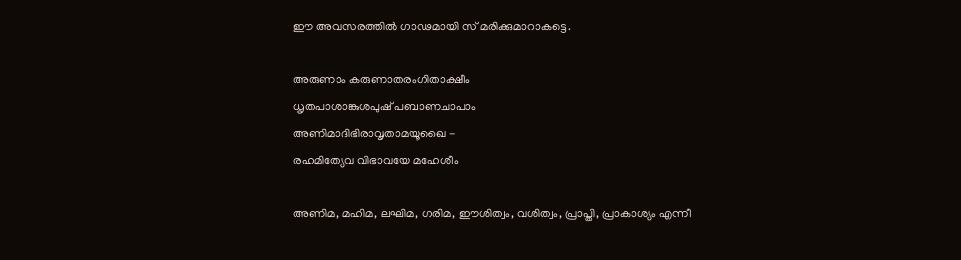ഈ അവസരത്തിൽ ഗാഢമായി സ്‌ മരിക്കുമാറാകട്ടെ.

അരുണാം കരുണാതരംഗിതാക്ഷീം
ധൃതപാശാങ്കുശപുഷ്‌ പബാണചാപാം
അണിമാദിഭിരാവൃതാമയൂഖൈ -
രഹമിത്യേവ വിഭാവയേ മഹേശീം

അണിമ, മഹിമ, ലഘിമ, ഗരിമ, ഈശിത്വം, വശിത്വം, പ്രാപ്തി, പ്രാകാശ്യം എന്നീ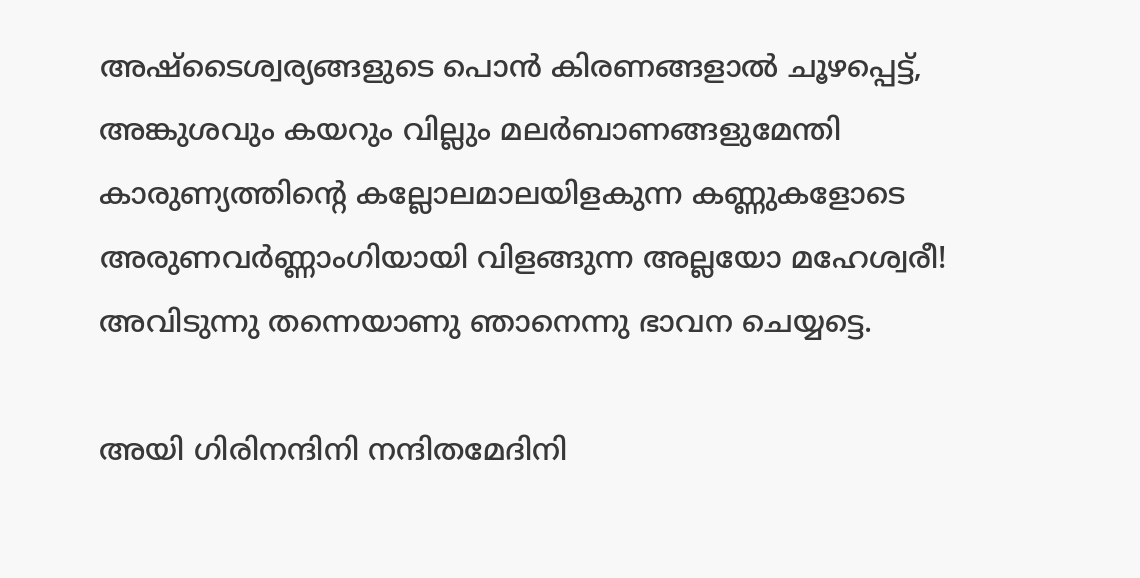അഷ്ടൈശ്വര്യങ്ങളുടെ പൊൻ കിരണങ്ങളാൽ ചൂഴപ്പെട്ട്‌, അങ്കുശവും കയറും വില്ലും മലർബാണങ്ങളുമേന്തി കാരുണ്യത്തിന്റെ കല്ലോലമാലയിളകുന്ന കണ്ണുകളോടെ അരുണവർണ്ണാംഗിയായി വിളങ്ങുന്ന അല്ലയോ മഹേശ്വരീ! അവിടുന്നു തന്നെയാണു ഞാനെന്നു ഭാവന ചെയ്യട്ടെ.

അയി ഗിരിനന്ദിനി നന്ദിതമേദിനി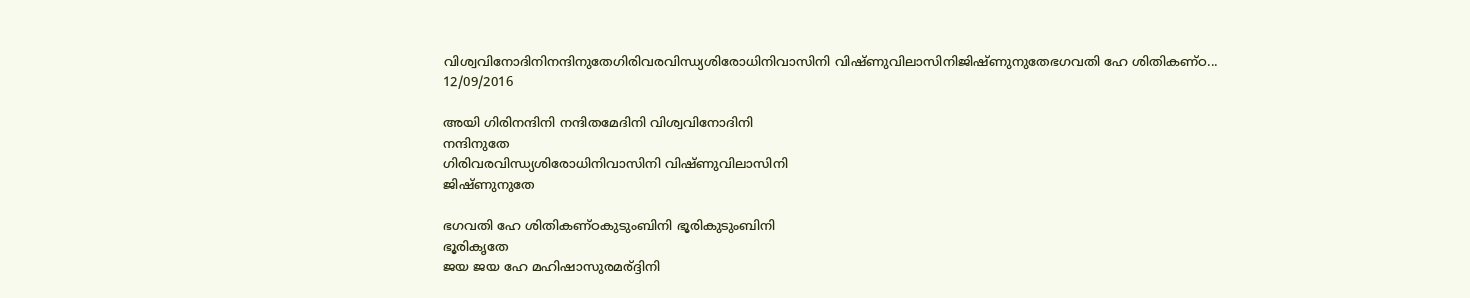വിശ്വവിനോദിനിനന്ദിനുതേഗിരിവരവിന്ധ്യശിരോധിനിവാസിനി വിഷ്ണുവിലാസിനിജിഷ്ണുനുതേഭഗവതി ഹേ ശിതികണ്ഠ...
12/09/2016

അയി ഗിരിനന്ദിനി നന്ദിതമേദിനി വിശ്വവിനോദിനി
നന്ദിനുതേ
ഗിരിവരവിന്ധ്യശിരോധിനിവാസിനി വിഷ്ണുവിലാസിനി
ജിഷ്ണുനുതേ

ഭഗവതി ഹേ ശിതികണ്ഠകുടുംബിനി ഭൂരികുടുംബിനി
ഭൂരികൃതേ
ജയ ജയ ഹേ മഹിഷാസുരമര്ദ്ദിനി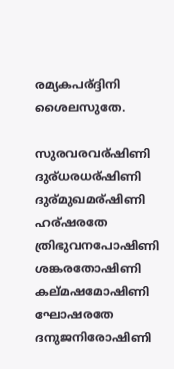രമ്യകപര്ദ്ദിനി
ശൈലസുതേ.

സുരവരവര്ഷിണി ദുര്ധരധര്ഷിണി ദുര്മുഖമര്ഷിണി
ഹര്ഷരതേ
ത്രിഭുവനപോഷിണി ശങ്കരതോഷിണി കല്മഷമോഷിണി
ഘോഷരതേ
ദനുജനിരോഷിണി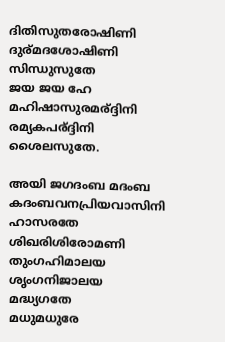ദിതിസുതരോഷിണി ദുര്മദശോഷിണി
സിന്ധുസുതേ
ജയ ജയ ഹേ മഹിഷാസുരമര്ദ്ദിനി രമ്യകപര്ദ്ദിനി
ശൈലസുതേ.

അയി ജഗദംബ മദംബ
കദംബവനപ്രിയവാസിനി ഹാസരതേ
ശിഖരിശിരോമണി തുംഗഹിമാലയ ശൃംഗനിജാലയ
മദ്ധ്യഗതേ
മധുമധുരേ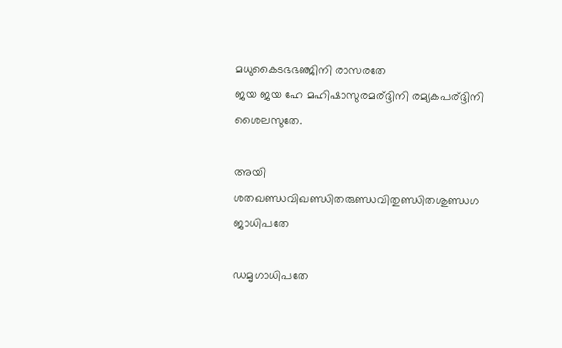മധുകൈടഭഭഞ്ജിനി രാസരതേ
ജയ ജയ ഹേ മഹിഷാസുരമര്ദ്ദിനി രമ്യകപര്ദ്ദിനി
ശൈലസുതേ.

അയി
ശതഖണ്ഡവിഖണ്ഡിതരുണ്ഡവിതുണ്ഡിതശുണ്ഡഗ
ജാധിപതേ

ഡമൃഗാധിപതേ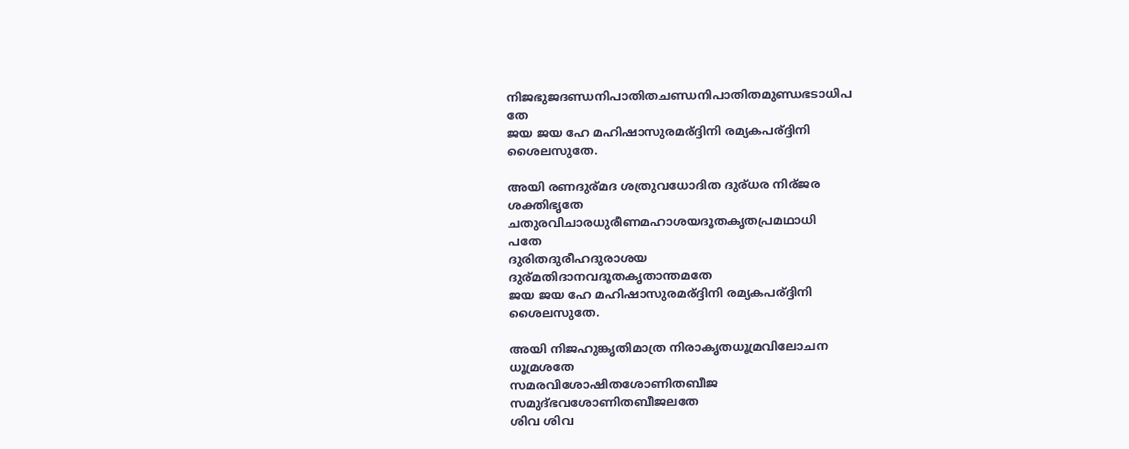നിജഭുജദണ്ഡനിപാതിതചണ്ഡനിപാതിതമുണ്ഡഭടാധിപ
തേ
ജയ ജയ ഹേ മഹിഷാസുരമര്ദ്ദിനി രമ്യകപര്ദ്ദിനി
ശൈലസുതേ.

അയി രണദുര്മദ ശത്രുവധോദിത ദുര്ധര നിര്ജര
ശക്തിഭൃതേ
ചതുരവിചാരധുരീണമഹാശയദൂതകൃതപ്രമഥാധി
പതേ
ദുരിതദുരീഹദുരാശയ
ദുര്മതിദാനവദൂതകൃതാന്തമതേ
ജയ ജയ ഹേ മഹിഷാസുരമര്ദ്ദിനി രമ്യകപര്ദ്ദിനി
ശൈലസുതേ.

അയി നിജഹുങ്കൃതിമാത്ര നിരാകൃതധൂമ്രവിലോചന
ധൂമ്രശതേ
സമരവിശോഷിതശോണിതബീജ
സമുദ്ഭവശോണിതബീജലതേ
ശിവ ശിവ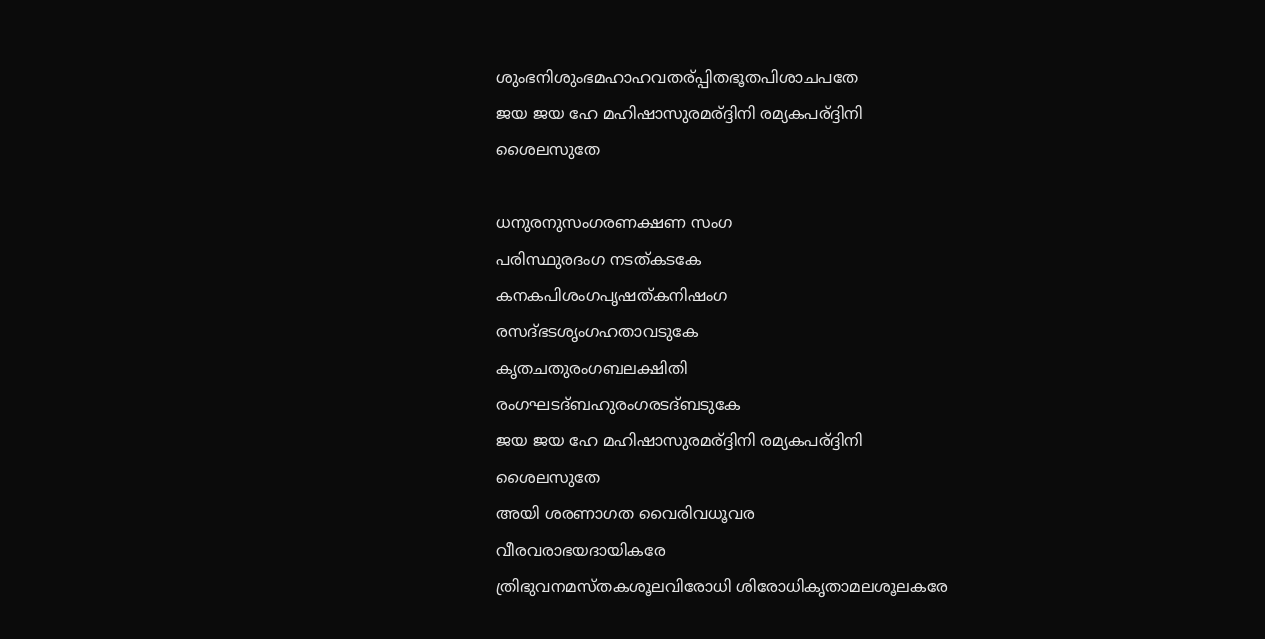ശുംഭനിശുംഭമഹാഹവതര്പ്പിതഭൂതപിശാചപതേ
ജയ ജയ ഹേ മഹിഷാസുരമര്ദ്ദിനി രമ്യകപര്ദ്ദിനി
ശൈലസുതേ

ധനുരനുസംഗരണക്ഷണ സംഗ
പരിസ്ഥുരദംഗ നടത്കടകേ
കനകപിശംഗപൃഷത്കനിഷംഗ
രസദ്ഭടശൃംഗഹതാവടുകേ
കൃതചതുരംഗബലക്ഷിതി
രംഗഘടദ്ബഹുരംഗരടദ്ബടുകേ
ജയ ജയ ഹേ മഹിഷാസുരമര്ദ്ദിനി രമ്യകപര്ദ്ദിനി
ശൈലസുതേ
അയി ശരണാഗത വൈരിവധൂവര
വീരവരാഭയദായികരേ
ത്രിഭുവനമസ്തകശൂലവിരോധി ശിരോധികൃതാമലശൂലകരേ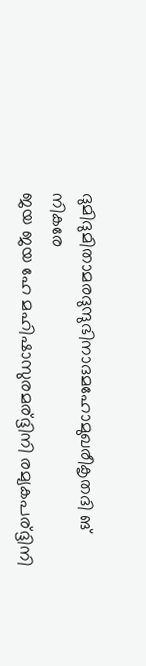ദുമിദുമിതാമരദുന്ദുഭിനാദമഹോമുഖരീകൃതദി ങ്
നികരേ
ജയ ജയ ഹേ മഹിഷാസുരമര്ദ്ദിനി രമ്യകപര്ദ്ദിനി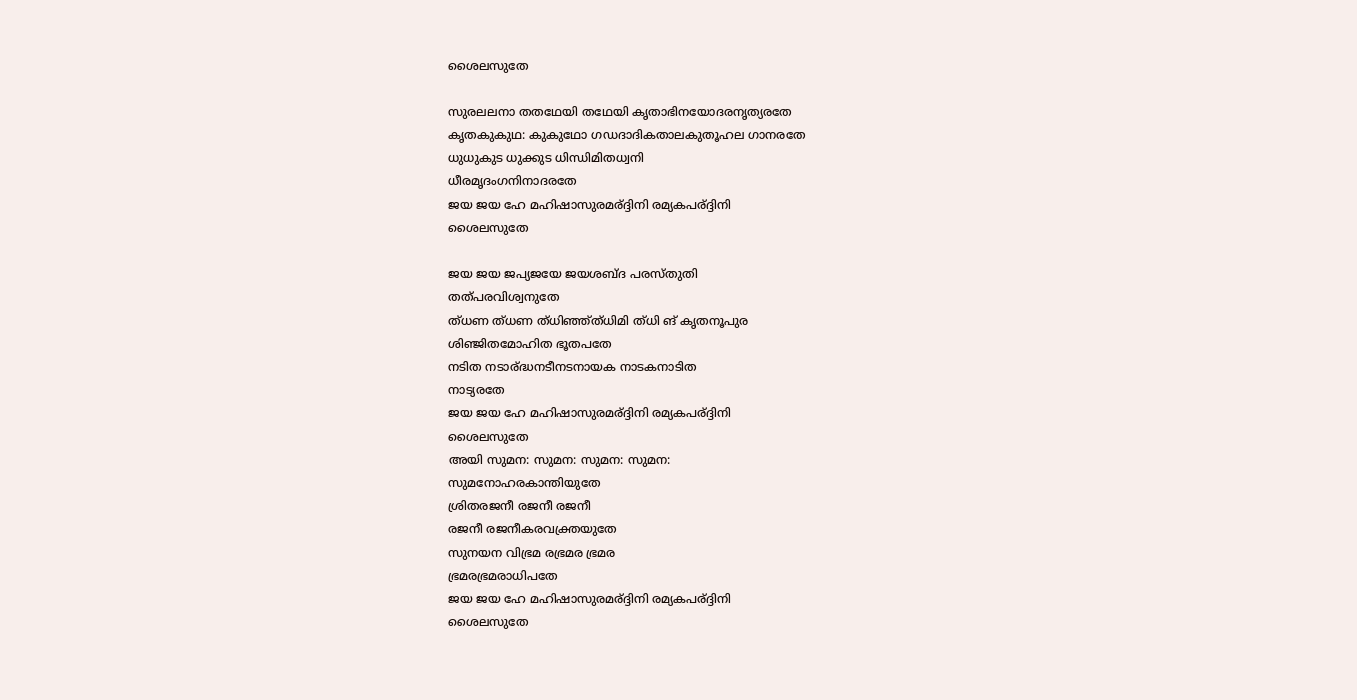ശൈലസുതേ

സുരലലനാ തതഥേയി തഥേയി കൃതാഭിനയോദരനൃത്യരതേ
കൃതകുകുഥ: കുകുഥോ ഗഡദാദികതാലകുതൂഹല ഗാനരതേ
ധുധുകുട ധുക്കുട ധിന്ധിമിതധ്വനി
ധീരമൃദംഗനിനാദരതേ
ജയ ജയ ഹേ മഹിഷാസുരമര്ദ്ദിനി രമ്യകപര്ദ്ദിനി
ശൈലസുതേ

ജയ ജയ ജപ്യജയേ ജയശബ്ദ പരസ്തുതി
തത്പരവിശ്വനുതേ
ത്ധണ ത്ധണ ത്ധിഞ്ഞ്ത്ധിമി ത്ധി ങ് കൃതനൂപുര
ശിഞ്ജിതമോഹിത ഭൂതപതേ
നടിത നടാര്ദ്ധനടീനടനായക നാടകനാടിത
നാട്യരതേ
ജയ ജയ ഹേ മഹിഷാസുരമര്ദ്ദിനി രമ്യകപര്ദ്ദിനി
ശൈലസുതേ
അയി സുമന: സുമന: സുമന: സുമന:
സുമനോഹരകാന്തിയുതേ
ശ്രിതരജനീ രജനീ രജനീ
രജനീ രജനീകരവക്ത്രയുതേ
സുനയന വിഭ്രമ രഭ്രമര ഭ്രമര
ഭ്രമരഭ്രമരാധിപതേ
ജയ ജയ ഹേ മഹിഷാസുരമര്ദ്ദിനി രമ്യകപര്ദ്ദിനി
ശൈലസുതേ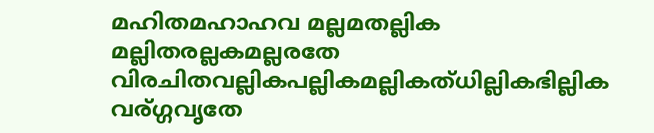മഹിതമഹാഹവ മല്ലമതല്ലിക
മല്ലിതരല്ലകമല്ലരതേ
വിരചിതവല്ലികപല്ലികമല്ലികത്ധില്ലികഭില്ലിക
വര്ഗ്ഗവൃതേ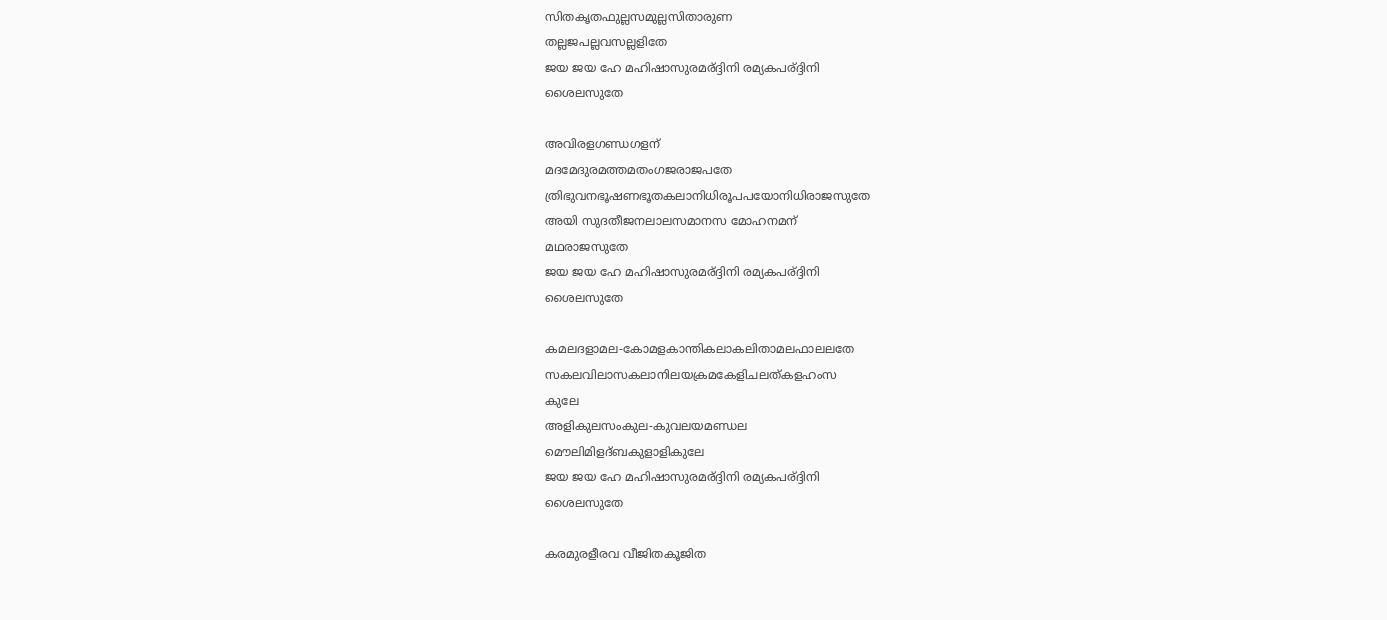സിതകൃതഫുല്ലസമുല്ലസിതാരുണ
തല്ലജപല്ലവസല്ലളിതേ
ജയ ജയ ഹേ മഹിഷാസുരമര്ദ്ദിനി രമ്യകപര്ദ്ദിനി
ശൈലസുതേ

അവിരളഗണ്ഡഗളന്
മദമേദുരമത്തമതംഗജരാജപതേ
ത്രിഭുവനഭൂഷണഭൂതകലാനിധിരൂപപയോനിധിരാജസുതേ
അയി സുദതീജനലാലസമാനസ മോഹനമന്
മഥരാജസുതേ
ജയ ജയ ഹേ മഹിഷാസുരമര്ദ്ദിനി രമ്യകപര്ദ്ദിനി
ശൈലസുതേ

കമലദളാമല-കോമളകാന്തികലാകലിതാമലഫാലലതേ
സകലവിലാസകലാനിലയക്രമകേളിചലത്കളഹംസ
കുലേ
അളികുലസംകുല-കുവലയമണ്ഡല
മൌലിമിളദ്ബകുളാളികുലേ
ജയ ജയ ഹേ മഹിഷാസുരമര്ദ്ദിനി രമ്യകപര്ദ്ദിനി
ശൈലസുതേ

കരമുരളീരവ വീജിതകൂജിത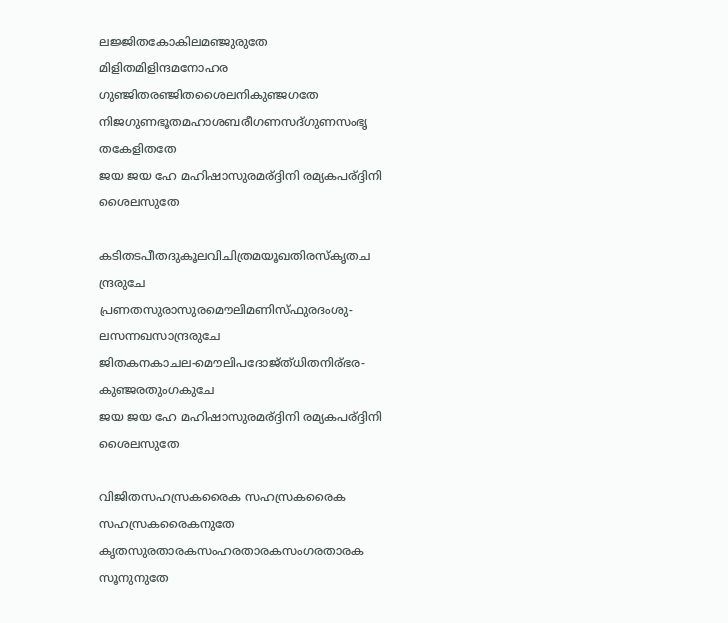ലജ്ജിതകോകിലമഞ്ജുരുതേ
മിളിതമിളിന്ദമനോഹര
ഗുഞ്ജിതരഞ്ജിതശൈലനികുഞ്ജഗതേ
നിജഗുണഭൂതമഹാശബരീഗണസദ്ഗുണസംഭൃ
തകേളിതതേ
ജയ ജയ ഹേ മഹിഷാസുരമര്ദ്ദിനി രമ്യകപര്ദ്ദിനി
ശൈലസുതേ

കടിതടപീതദുകൂലവിചിത്രമയൂഖതിരസ്കൃതച
ന്ദ്രരുചേ
പ്രണതസുരാസുരമൌലിമണിസ്ഫുരദംശു-
ലസന്നഖസാന്ദ്രരുചേ
ജിതകനകാചല-മൌലിപദോജ്ത്ധിതനിര്ഭര-
കുഞ്ജരതുംഗകുചേ
ജയ ജയ ഹേ മഹിഷാസുരമര്ദ്ദിനി രമ്യകപര്ദ്ദിനി
ശൈലസുതേ

വിജിതസഹസ്രകരൈക സഹസ്രകരൈക
സഹസ്രകരൈകനുതേ
കൃതസുരതാരകസംഹരതാരകസംഗരതാരക
സൂനുനുതേ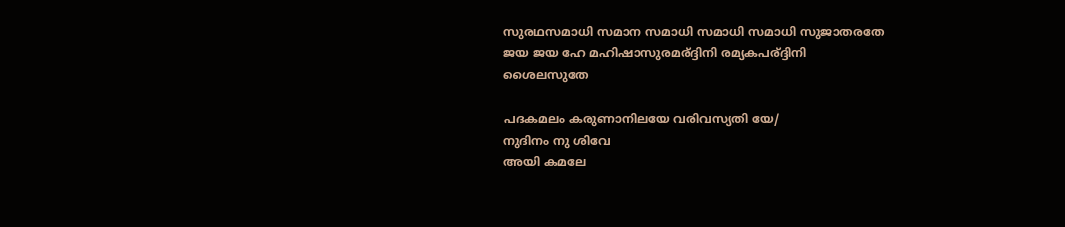സുരഥസമാധി സമാന സമാധി സമാധി സമാധി സുജാതരതേ
ജയ ജയ ഹേ മഹിഷാസുരമര്ദ്ദിനി രമ്യകപര്ദ്ദിനി
ശൈലസുതേ

പദകമലം കരുണാനിലയേ വരിവസ്യതി യേ/
നുദിനം നു ശിവേ
അയി കമലേ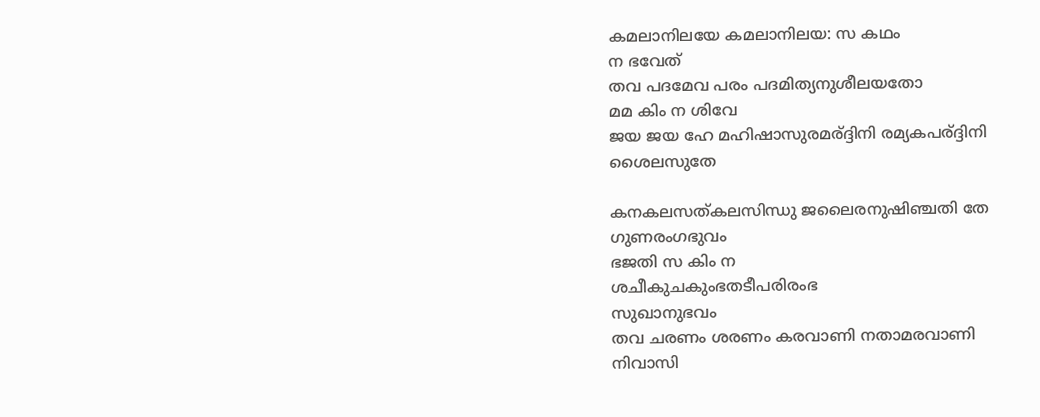കമലാനിലയേ കമലാനിലയ: സ കഥം
ന ഭവേത്
തവ പദമേവ പരം പദമിത്യനുശീലയതോ
മമ കിം ന ശിവേ
ജയ ജയ ഹേ മഹിഷാസുരമര്ദ്ദിനി രമ്യകപര്ദ്ദിനി
ശൈലസുതേ

കനകലസത്കലസിന്ധു ജലൈരനുഷിഞ്ചതി തേ
ഗുണരംഗഭുവം
ഭജതി സ കിം ന
ശചീകുചകുംഭതടീപരിരംഭ
സുഖാനുഭവം
തവ ചരണം ശരണം കരവാണി നതാമരവാണി
നിവാസി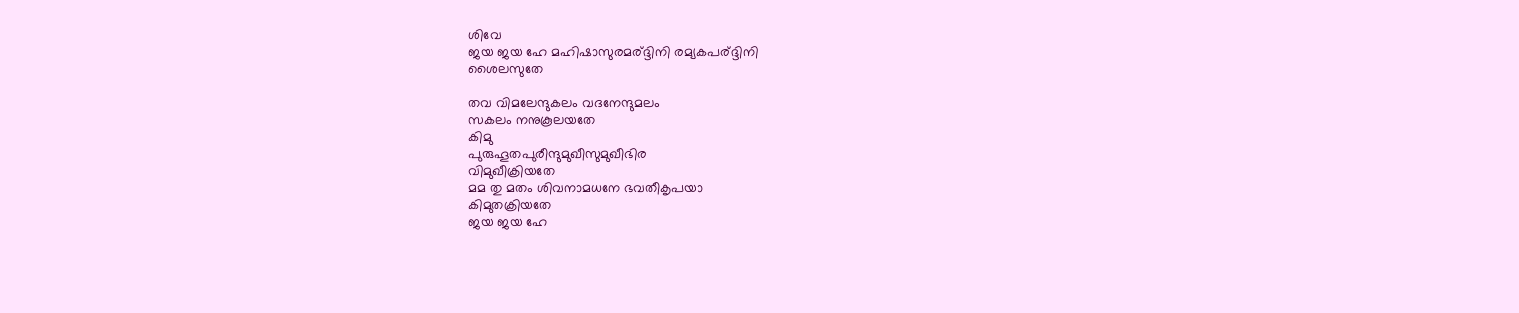ശിവേ
ജയ ജയ ഹേ മഹിഷാസുരമര്ദ്ദിനി രമ്യകപര്ദ്ദിനി
ശൈലസുതേ

തവ വിമലേന്ദുകലം വദനേന്ദുമലം
സകലം നനുകൂലയതേ
കിമു
പുരുഹൂതപുരീന്ദുമുഖീസുമുഖീഭിര
വിമുഖീക്രിയതേ
മമ തു മതം ശിവനാമധനേ ഭവതീകൃപയാ
കിമുതക്രിയതേ
ജയ ജയ ഹേ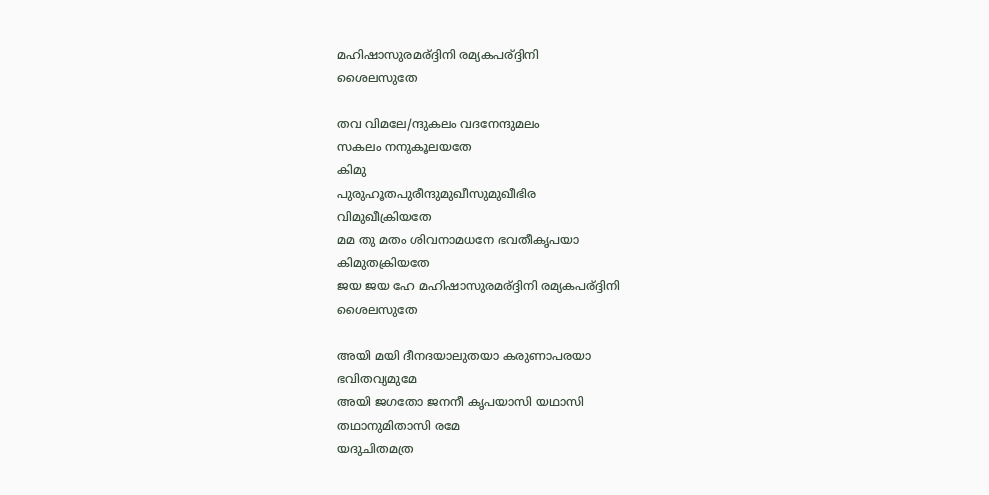മഹിഷാസുരമര്ദ്ദിനി രമ്യകപര്ദ്ദിനി
ശൈലസുതേ

തവ വിമലേ/ന്ദുകലം വദനേന്ദുമലം
സകലം നനുകൂലയതേ
കിമു
പുരുഹൂതപുരീന്ദുമുഖീസുമുഖീഭിര
വിമുഖീക്രിയതേ
മമ തു മതം ശിവനാമധനേ ഭവതീകൃപയാ
കിമുതക്രിയതേ
ജയ ജയ ഹേ മഹിഷാസുരമര്ദ്ദിനി രമ്യകപര്ദ്ദിനി
ശൈലസുതേ

അയി മയി ദീനദയാലുതയാ കരുണാപരയാ
ഭവിതവ്യമുമേ
അയി ജഗതോ ജനനീ കൃപയാസി യഥാസി
തഥാനുമിതാസി രമേ
യദുചിതമത്ര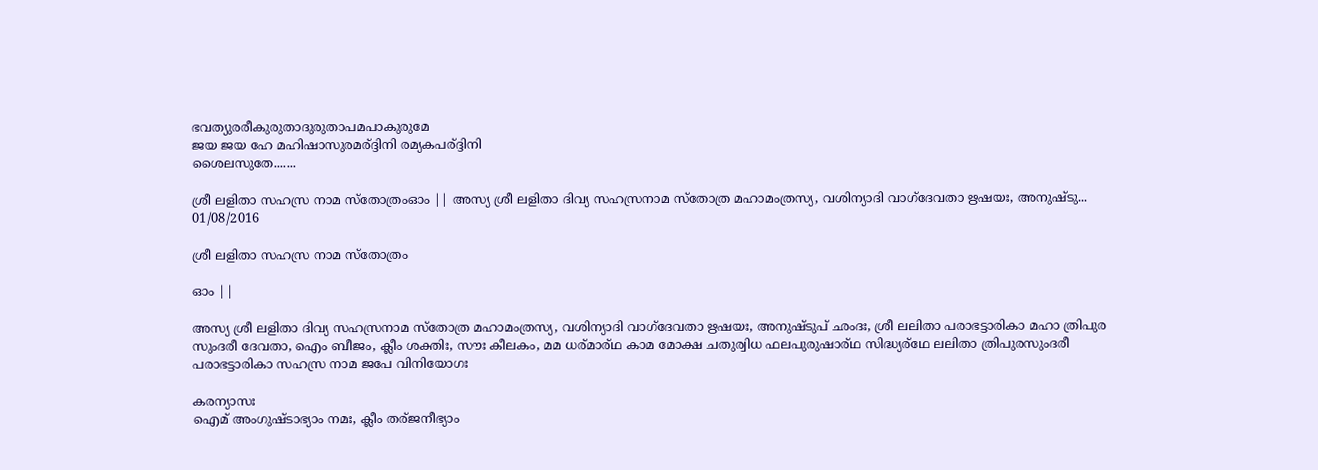ഭവത്യുരരീകുരുതാദുരുതാപമപാകുരുമേ
ജയ ജയ ഹേ മഹിഷാസുരമര്ദ്ദിനി രമ്യകപര്ദ്ദിനി
ശൈലസുതേ.......

ശ്രീ ലളിതാ സഹസ്ര നാമ സ്തോത്രംഓം || അസ്യ ശ്രീ ലളിതാ ദിവ്യ സഹസ്രനാമ സ്തോത്ര മഹാമംത്രസ്യ, വശിന്യാദി വാഗ്ദേവതാ ഋഷയഃ, അനുഷ്ടു...
01/08/2016

ശ്രീ ലളിതാ സഹസ്ര നാമ സ്തോത്രം

ഓം ||

അസ്യ ശ്രീ ലളിതാ ദിവ്യ സഹസ്രനാമ സ്തോത്ര മഹാമംത്രസ്യ, വശിന്യാദി വാഗ്ദേവതാ ഋഷയഃ, അനുഷ്ടുപ് ഛംദഃ, ശ്രീ ലലിതാ പരാഭട്ടാരികാ മഹാ ത്രിപുര സുംദരീ ദേവതാ, ഐം ബീജം, ക്ലീം ശക്തിഃ, സൗഃ കീലകം, മമ ധര്മാര്ഥ കാമ മോക്ഷ ചതുര്വിധ ഫലപുരുഷാര്ഥ സിദ്ധ്യര്ഥേ ലലിതാ ത്രിപുരസുംദരീ പരാഭട്ടാരികാ സഹസ്ര നാമ ജപേ വിനിയോഗഃ

കരന്യാസഃ
ഐമ് അംഗുഷ്ടാഭ്യാം നമഃ, ക്ലീം തര്ജനീഭ്യാം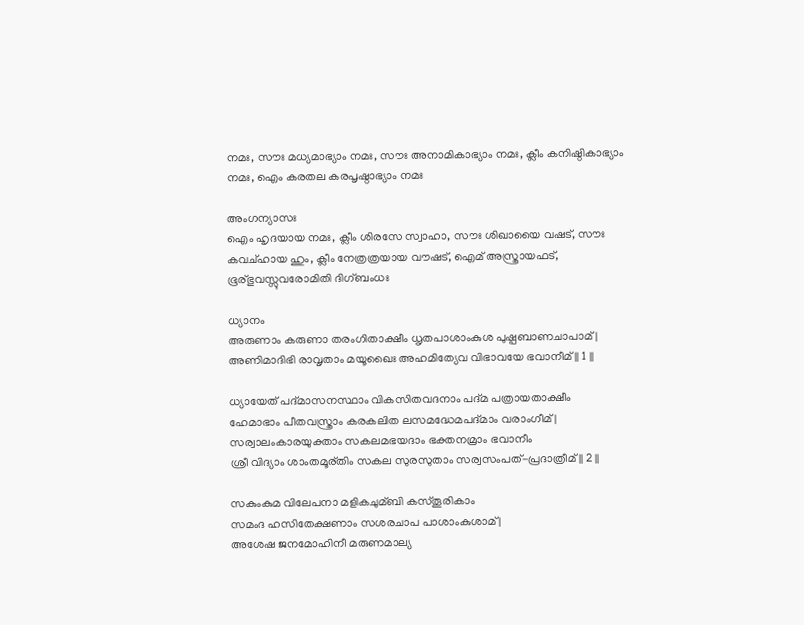നമഃ, സൗഃ മധ്യമാഭ്യാം നമഃ, സൗഃ അനാമികാഭ്യാം നമഃ, ക്ലീം കനിഷ്ഠികാഭ്യാം നമഃ, ഐം കരതല കരപൃഷ്ഠാഭ്യാം നമഃ

അംഗന്യാസഃ
ഐം ഹൃദയായ നമഃ, ക്ലീം ശിരസേ സ്വാഹാ, സൗഃ ശിഖായൈ വഷട്, സൗഃ കവച്ഹായ ഹും, ക്ലീം നേത്രത്രയായ വൗഷട്, ഐമ് അസ്ത്രായഫട്, ഭൂര്ഭുവസ്സുവരോമിതി ദിഗ്ബംധഃ

ധ്യാനം
അരുണാം കരുണാ തരംഗിതാക്ഷീം ധൃതപാശാംകുശ പുഷ്പബാണചാപാമ് |
അണിമാദിഭി രാവൃതാം മയൂഖൈഃ അഹമിത്യേവ വിഭാവയേ ഭവാനീമ് || 1 ||

ധ്യായേത് പദ്മാസനസ്ഥാം വികസിതവദനാം പദ്മ പത്രായതാക്ഷീം
ഹേമാഭാം പീതവസ്ത്രാം കരകലിത ലസമദ്ധേമപദ്മാം വരാംഗീമ് |
സര്വാലംകാരയുക്താം സകലമഭയദാം ഭക്തനമ്രാം ഭവാനീം
ശ്രീ വിദ്യാം ശാംതമൂര്തിം സകല സുരസുതാം സര്വസംപത്-പ്രദാത്രീമ് || 2 ||

സകുംകുമ വിലേപനാ മളികചുമ്ബി കസ്തൂരികാം
സമംദ ഹസിതേക്ഷണാം സശരചാപ പാശാംകുശാമ് |
അശേഷ ജനമോഹിനീ മരുണമാല്യ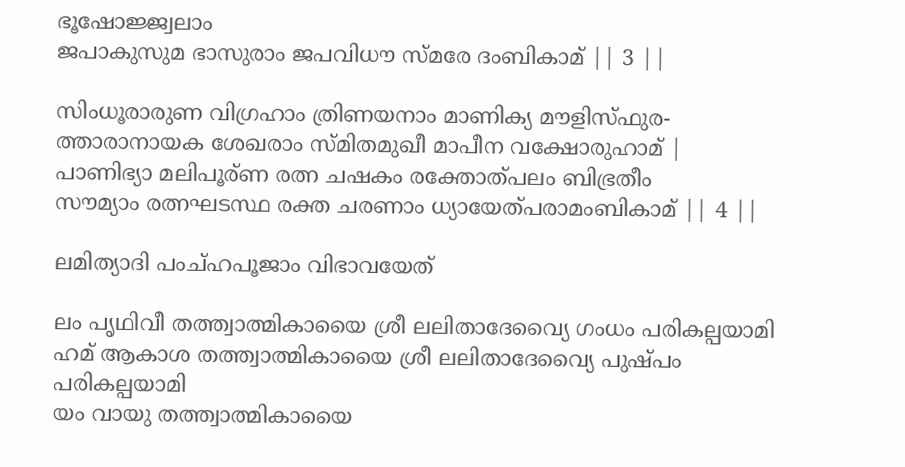ഭൂഷോജ്ജ്വലാം
ജപാകുസുമ ഭാസുരാം ജപവിധൗ സ്മരേ ദംബികാമ് || 3 ||

സിംധൂരാരുണ വിഗ്രഹാം ത്രിണയനാം മാണിക്യ മൗളിസ്ഫുര-
ത്താരാനായക ശേഖരാം സ്മിതമുഖീ മാപീന വക്ഷോരുഹാമ് |
പാണിഭ്യാ മലിപൂര്ണ രത്ന ചഷകം രക്തോത്പലം ബിഭ്രതീം
സൗമ്യാം രത്നഘടസ്ഥ രക്ത ചരണാം ധ്യായേത്പരാമംബികാമ് || 4 ||

ലമിത്യാദി പംച്ഹപൂജാം വിഭാവയേത്

ലം പൃഥിവീ തത്ത്വാത്മികായൈ ശ്രീ ലലിതാദേവ്യൈ ഗംധം പരികല്പയാമി
ഹമ് ആകാശ തത്ത്വാത്മികായൈ ശ്രീ ലലിതാദേവ്യൈ പുഷ്പം പരികല്പയാമി
യം വായു തത്ത്വാത്മികായൈ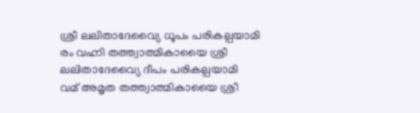ശ്രീ ലലിതാദേവ്യൈ ധൂപം പരികല്പയാമി
രം വഹ്നി തത്ത്വാത്മികായൈ ശ്രീ ലലിതാദേവ്യൈ ദീപം പരികല്പയാമി
വമ് അമൃത തത്ത്വാത്മികായൈ ശ്രീ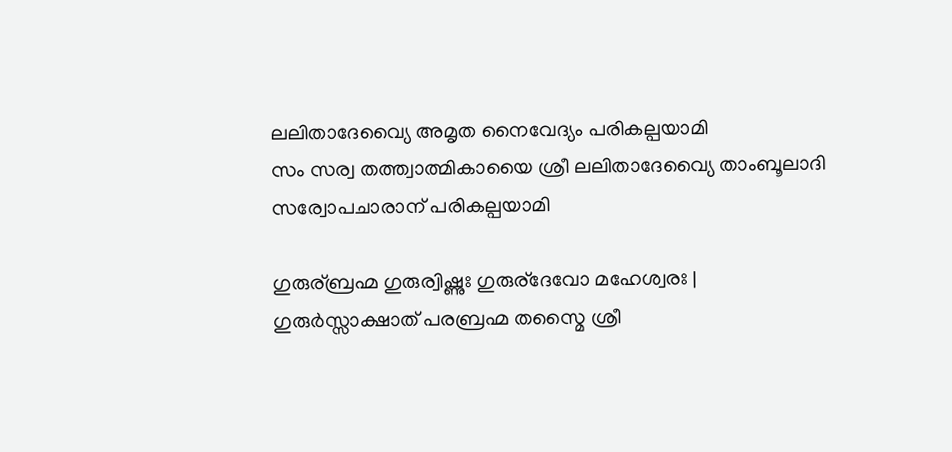ലലിതാദേവ്യൈ അമൃത നൈവേദ്യം പരികല്പയാമി
സം സര്വ തത്ത്വാത്മികായൈ ശ്രീ ലലിതാദേവ്യൈ താംബൂലാദി സര്വോപചാരാന് പരികല്പയാമി

ഗുരുര്ബ്രഹ്മ ഗുരുര്വിഷ്ണുഃ ഗുരുര്ദേവോ മഹേശ്വരഃ |
ഗുരുര്‍സ്സാക്ഷാത് പരബ്രഹ്മ തസ്മൈ ശ്രീ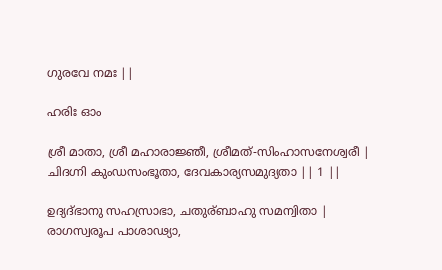ഗുരവേ നമഃ ||

ഹരിഃ ഓം

ശ്രീ മാതാ, ശ്രീ മഹാരാജ്ഞീ, ശ്രീമത്-സിംഹാസനേശ്വരീ |
ചിദഗ്നി കുംഡസംഭൂതാ, ദേവകാര്യസമുദ്യതാ || 1 ||

ഉദ്യദ്ഭാനു സഹസ്രാഭാ, ചതുര്ബാഹു സമന്വിതാ |
രാഗസ്വരൂപ പാശാഢ്യാ,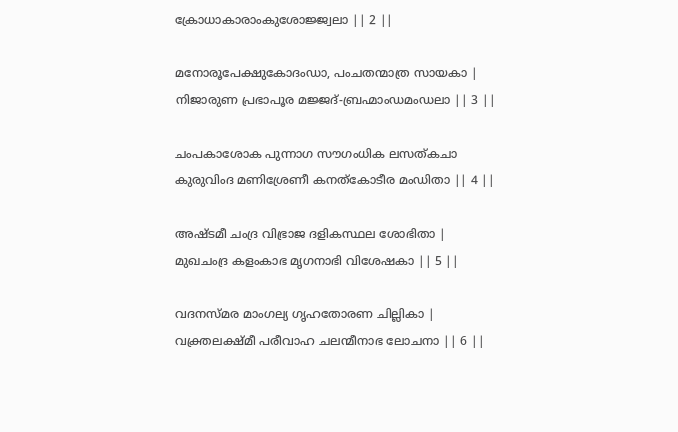ക്രോധാകാരാംകുശോജ്ജ്വലാ || 2 ||

മനോരൂപേക്ഷുകോദംഡാ, പംചതന്മാത്ര സായകാ |
നിജാരുണ പ്രഭാപൂര മജ്ജദ്-ബ്രഹ്മാംഡമംഡലാ || 3 ||

ചംപകാശോക പുന്നാഗ സൗഗംധിക ലസത്കചാ
കുരുവിംദ മണിശ്രേണീ കനത്കോടീര മംഡിതാ || 4 ||

അഷ്ടമീ ചംദ്ര വിഭ്രാജ ദളികസ്ഥല ശോഭിതാ |
മുഖചംദ്ര കളംകാഭ മൃഗനാഭി വിശേഷകാ || 5 ||

വദനസ്മര മാംഗല്യ ഗൃഹതോരണ ചില്ലികാ |
വക്ത്രലക്ഷ്മീ പരീവാഹ ചലന്മീനാഭ ലോചനാ || 6 ||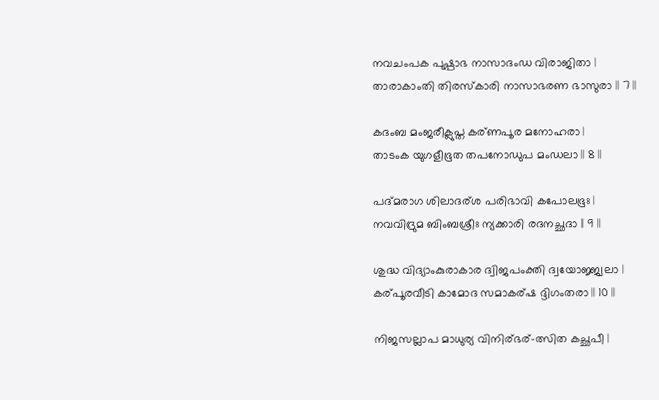നവചംപക പുഷ്പാഭ നാസാദംഡ വിരാജിതാ |
താരാകാംതി തിരസ്കാരി നാസാഭരണ ഭാസുരാ || 7 ||

കദംബ മംജരീക്ലുപ്ത കര്ണപൂര മനോഹരാ |
താടംക യുഗളീഭൂത തപനോഡുപ മംഡലാ || 8 ||

പദ്മരാഗ ശിലാദര്ശ പരിഭാവി കപോലഭൂഃ |
നവവിദ്രുമ ബിംബശ്രീഃ ന്യക്കാരി രദനച്ഛദാ || 9 ||

ശുദ്ധ വിദ്യാംകുരാകാര ദ്വിജപംക്തി ദ്വയോജ്ജ്വലാ |
കര്പൂരവീടി കാമോദ സമാകര്ഷ ദ്ദിഗംതരാ || 10 ||

നിജസല്ലാപ മാധുര്യ വിനിര്ഭര്-ത്സിത കച്ഛപീ |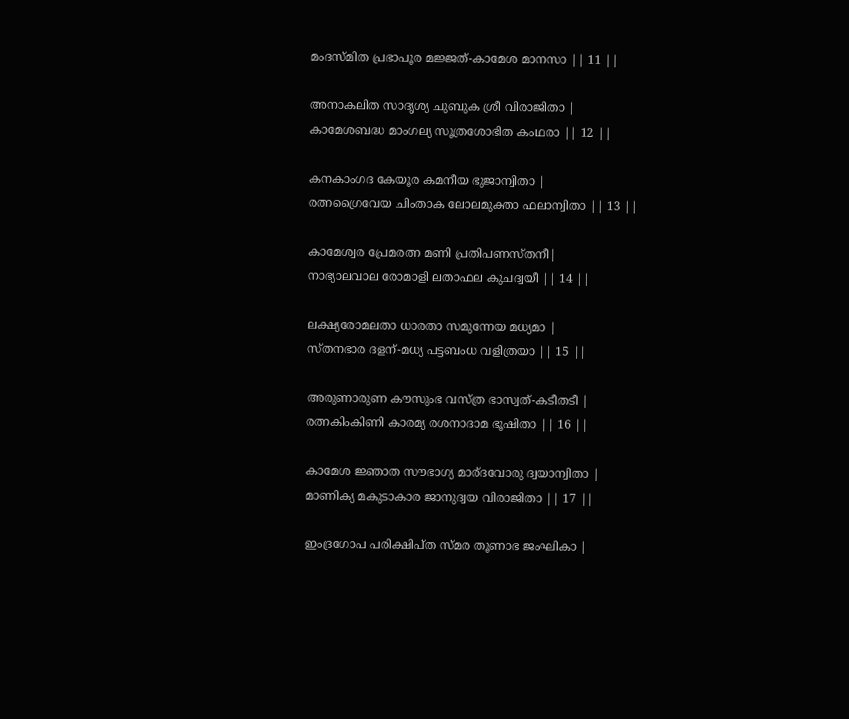മംദസ്മിത പ്രഭാപൂര മജ്ജത്-കാമേശ മാനസാ || 11 ||

അനാകലിത സാദൃശ്യ ചുബുക ശ്രീ വിരാജിതാ |
കാമേശബദ്ധ മാംഗല്യ സൂത്രശോഭിത കംഥരാ || 12 ||

കനകാംഗദ കേയൂര കമനീയ ഭുജാന്വിതാ |
രത്നഗ്രൈവേയ ചിംതാക ലോലമുക്താ ഫലാന്വിതാ || 13 ||

കാമേശ്വര പ്രേമരത്ന മണി പ്രതിപണസ്തനീ|
നാഭ്യാലവാല രോമാളി ലതാഫല കുചദ്വയീ || 14 ||

ലക്ഷ്യരോമലതാ ധാരതാ സമുന്നേയ മധ്യമാ |
സ്തനഭാര ദളന്-മധ്യ പട്ടബംധ വളിത്രയാ || 15 ||

അരുണാരുണ കൗസുംഭ വസ്ത്ര ഭാസ്വത്-കടീതടീ |
രത്നകിംകിണി കാരമ്യ രശനാദാമ ഭൂഷിതാ || 16 ||

കാമേശ ജ്ഞാത സൗഭാഗ്യ മാര്ദവോരു ദ്വയാന്വിതാ |
മാണിക്യ മകുടാകാര ജാനുദ്വയ വിരാജിതാ || 17 ||

ഇംദ്രഗോപ പരിക്ഷിപ്ത സ്മര തൂണാഭ ജംഘികാ |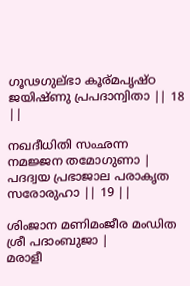ഗൂഢഗുല്ഭാ കൂര്മപൃഷ്ഠ ജയിഷ്ണു പ്രപദാന്വിതാ || 18 ||

നഖദീധിതി സംഛന്ന നമജ്ജന തമോഗുണാ |
പദദ്വയ പ്രഭാജാല പരാകൃത സരോരുഹാ || 19 ||

ശിംജാന മണിമംജീര മംഡിത ശ്രീ പദാംബുജാ |
മരാളീ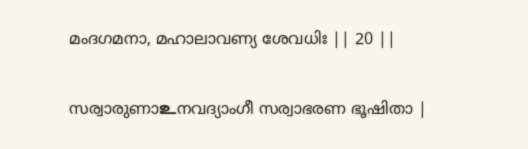മംദഗമനാ, മഹാലാവണ്യ ശേവധിഃ || 20 ||

സര്വാരുണാ‌உനവദ്യാംഗീ സര്വാഭരണ ഭൂഷിതാ |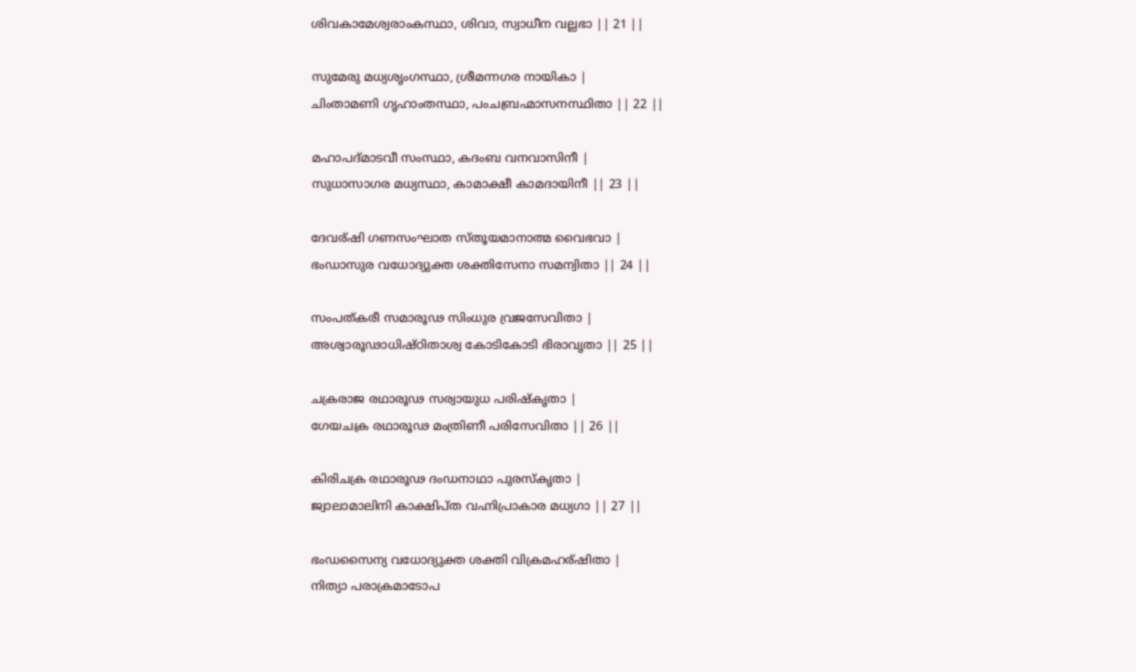ശിവകാമേശ്വരാംകസ്ഥാ, ശിവാ, സ്വാധീന വല്ലഭാ || 21 ||

സുമേരു മധ്യശൃംഗസ്ഥാ, ശ്രീമന്നഗര നായികാ |
ചിംതാമണി ഗൃഹാംതസ്ഥാ, പംചബ്രഹ്മാസനസ്ഥിതാ || 22 ||

മഹാപദ്മാടവീ സംസ്ഥാ, കദംബ വനവാസിനീ |
സുധാസാഗര മധ്യസ്ഥാ, കാമാക്ഷീ കാമദായിനീ || 23 ||

ദേവര്ഷി ഗണസംഘാത സ്തൂയമാനാത്മ വൈഭവാ |
ഭംഡാസുര വധോദ്യുക്ത ശക്തിസേനാ സമന്വിതാ || 24 ||

സംപത്കരീ സമാരൂഢ സിംധുര വ്രജസേവിതാ |
അശ്വാരൂഢാധിഷ്ഠിതാശ്വ കോടികോടി ഭിരാവൃതാ || 25 ||

ചക്രരാജ രഥാരൂഢ സര്വായുധ പരിഷ്കൃതാ |
ഗേയചക്ര രഥാരൂഢ മംത്രിണീ പരിസേവിതാ || 26 ||

കിരിചക്ര രഥാരൂഢ ദംഡനാഥാ പുരസ്കൃതാ |
ജ്വാലാമാലിനി കാക്ഷിപ്ത വഹ്നിപ്രാകാര മധ്യഗാ || 27 ||

ഭംഡസൈന്യ വധോദ്യുക്ത ശക്തി വിക്രമഹര്ഷിതാ |
നിത്യാ പരാക്രമാടോപ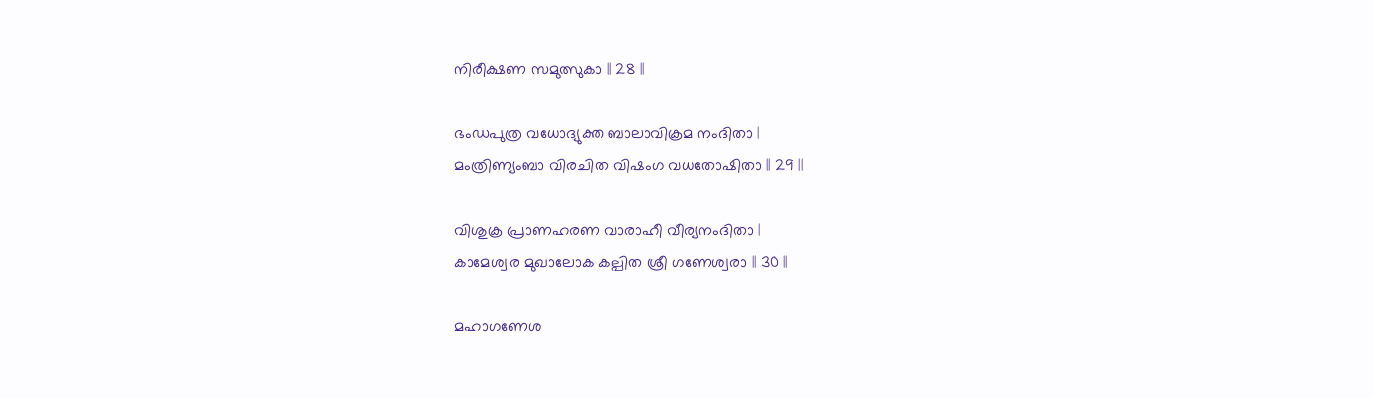നിരീക്ഷണ സമുത്സുകാ || 28 ||

ഭംഡപുത്ര വധോദ്യുക്ത ബാലാവിക്രമ നംദിതാ |
മംത്രിണ്യംബാ വിരചിത വിഷംഗ വധതോഷിതാ || 29 ||

വിശുക്ര പ്രാണഹരണ വാരാഹീ വീര്യനംദിതാ |
കാമേശ്വര മുഖാലോക കല്പിത ശ്രീ ഗണേശ്വരാ || 30 ||

മഹാഗണേശ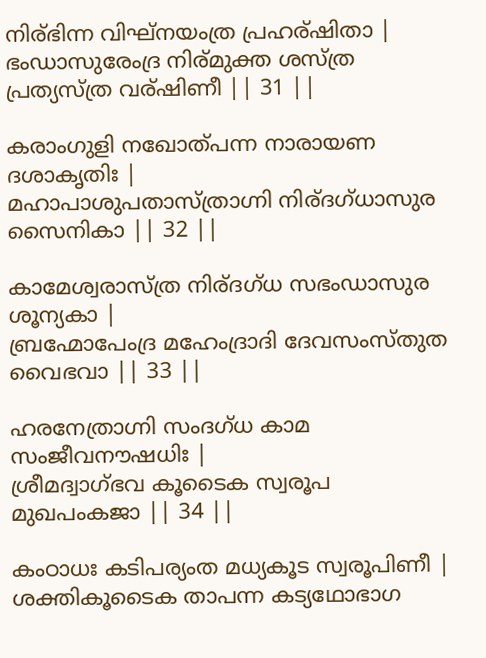നിര്ഭിന്ന വിഘ്നയംത്ര പ്രഹര്ഷിതാ |
ഭംഡാസുരേംദ്ര നിര്മുക്ത ശസ്ത്ര പ്രത്യസ്ത്ര വര്ഷിണീ || 31 ||

കരാംഗുളി നഖോത്പന്ന നാരായണ ദശാകൃതിഃ |
മഹാപാശുപതാസ്ത്രാഗ്നി നിര്ദഗ്ധാസുര സൈനികാ || 32 ||

കാമേശ്വരാസ്ത്ര നിര്ദഗ്ധ സഭംഡാസുര ശൂന്യകാ |
ബ്രഹ്മോപേംദ്ര മഹേംദ്രാദി ദേവസംസ്തുത വൈഭവാ || 33 ||

ഹരനേത്രാഗ്നി സംദഗ്ധ കാമ സംജീവനൗഷധിഃ |
ശ്രീമദ്വാഗ്ഭവ കൂടൈക സ്വരൂപ മുഖപംകജാ || 34 ||

കംഠാധഃ കടിപര്യംത മധ്യകൂട സ്വരൂപിണീ |
ശക്തികൂടൈക താപന്ന കട്യഥോഭാഗ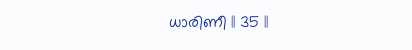ധാരിണീ || 35 ||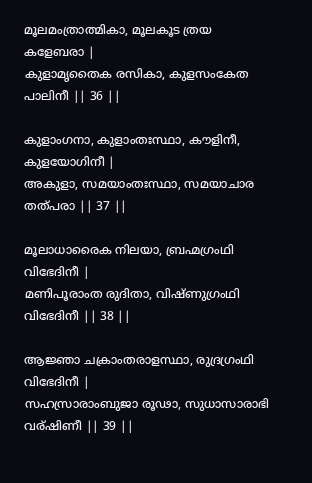മൂലമംത്രാത്മികാ, മൂലകൂട ത്രയ കളേബരാ |
കുളാമൃതൈക രസികാ, കുളസംകേത പാലിനീ || 36 ||

കുളാംഗനാ, കുളാംതഃസ്ഥാ, കൗളിനീ, കുളയോഗിനീ |
അകുളാ, സമയാംതഃസ്ഥാ, സമയാചാര തത്പരാ || 37 ||

മൂലാധാരൈക നിലയാ, ബ്രഹ്മഗ്രംഥി വിഭേദിനീ |
മണിപൂരാംത രുദിതാ, വിഷ്ണുഗ്രംഥി വിഭേദിനീ || 38 ||

ആജ്ഞാ ചക്രാംതരാളസ്ഥാ, രുദ്രഗ്രംഥി വിഭേദിനീ |
സഹസ്രാരാംബുജാ രൂഢാ, സുധാസാരാഭി വര്ഷിണീ || 39 ||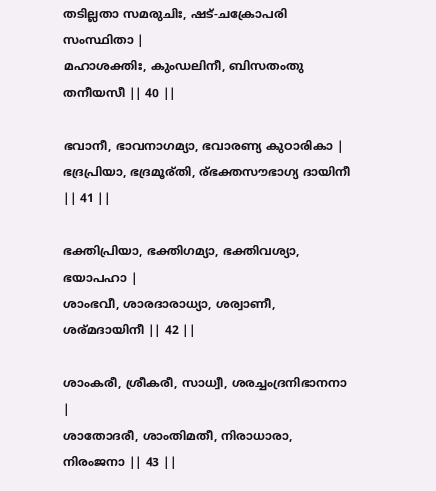തടില്ലതാ സമരുചിഃ, ഷട്-ചക്രോപരി സംസ്ഥിതാ |
മഹാശക്തിഃ, കുംഡലിനീ, ബിസതംതു തനീയസീ || 40 ||

ഭവാനീ, ഭാവനാഗമ്യാ, ഭവാരണ്യ കുഠാരികാ |
ഭദ്രപ്രിയാ, ഭദ്രമൂര്തി, ര്ഭക്തസൗഭാഗ്യ ദായിനീ || 41 ||

ഭക്തിപ്രിയാ, ഭക്തിഗമ്യാ, ഭക്തിവശ്യാ, ഭയാപഹാ |
ശാംഭവീ, ശാരദാരാധ്യാ, ശര്വാണീ, ശര്മദായിനീ || 42 ||

ശാംകരീ, ശ്രീകരീ, സാധ്വീ, ശരച്ചംദ്രനിഭാനനാ |
ശാതോദരീ, ശാംതിമതീ, നിരാധാരാ, നിരംജനാ || 43 ||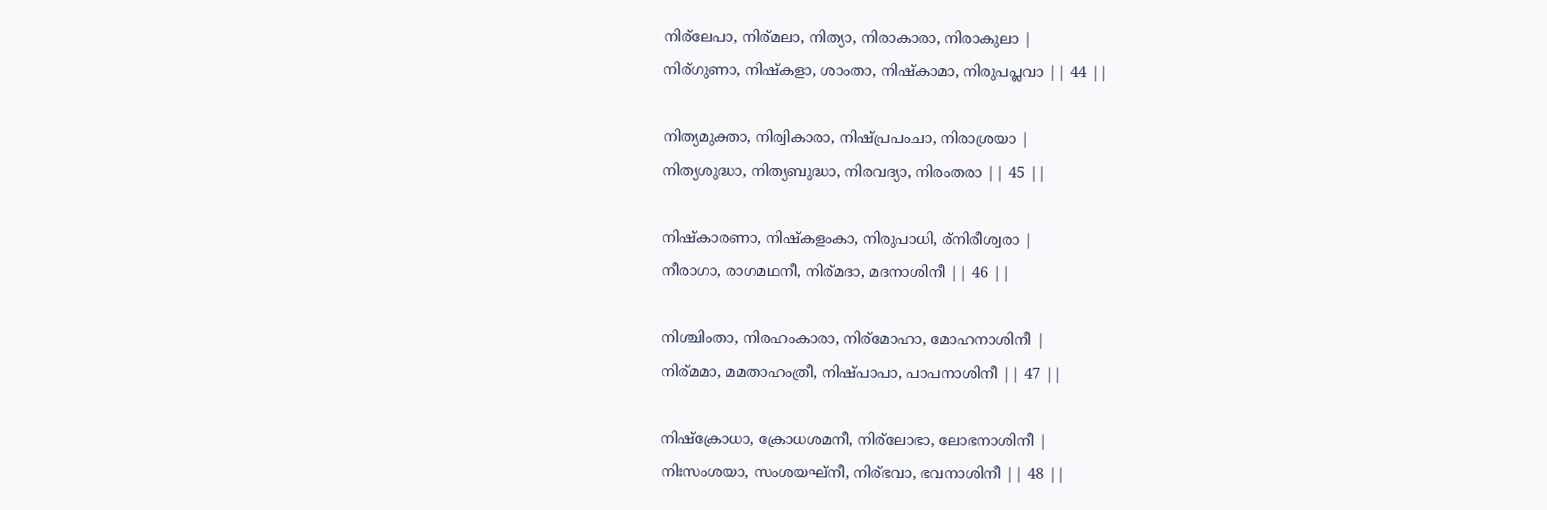നിര്ലേപാ, നിര്മലാ, നിത്യാ, നിരാകാരാ, നിരാകുലാ |
നിര്ഗുണാ, നിഷ്കളാ, ശാംതാ, നിഷ്കാമാ, നിരുപപ്ലവാ || 44 ||

നിത്യമുക്താ, നിര്വികാരാ, നിഷ്പ്രപംചാ, നിരാശ്രയാ |
നിത്യശുദ്ധാ, നിത്യബുദ്ധാ, നിരവദ്യാ, നിരംതരാ || 45 ||

നിഷ്കാരണാ, നിഷ്കളംകാ, നിരുപാധി, ര്നിരീശ്വരാ |
നീരാഗാ, രാഗമഥനീ, നിര്മദാ, മദനാശിനീ || 46 ||

നിശ്ചിംതാ, നിരഹംകാരാ, നിര്മോഹാ, മോഹനാശിനീ |
നിര്മമാ, മമതാഹംത്രീ, നിഷ്പാപാ, പാപനാശിനീ || 47 ||

നിഷ്ക്രോധാ, ക്രോധശമനീ, നിര്ലോഭാ, ലോഭനാശിനീ |
നിഃസംശയാ, സംശയഘ്നീ, നിര്ഭവാ, ഭവനാശിനീ || 48 ||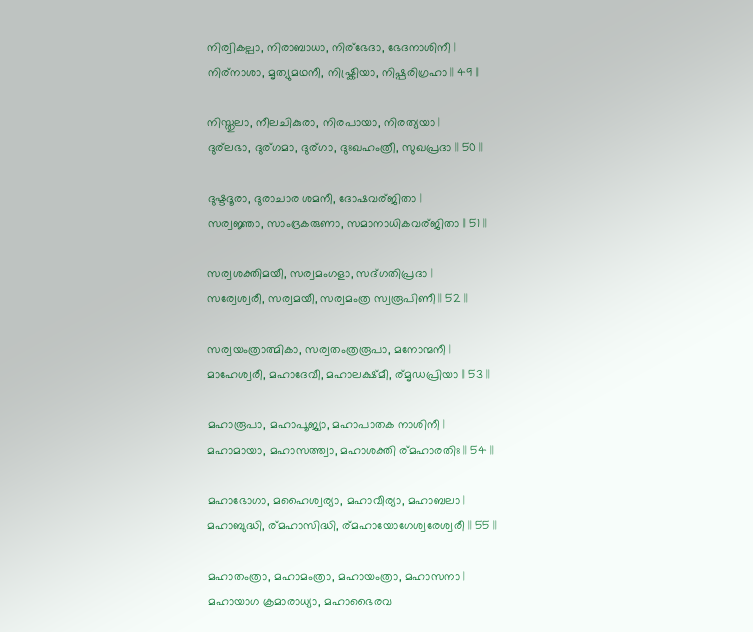നിര്വികല്പാ, നിരാബാധാ, നിര്ഭേദാ, ഭേദനാശിനീ |
നിര്നാശാ, മൃത്യുമഥനീ, നിഷ്ക്രിയാ, നിഷ്പരിഗ്രഹാ || 49 ||

നിസ്തുലാ, നീലചികുരാ, നിരപായാ, നിരത്യയാ |
ദുര്ലഭാ, ദുര്ഗമാ, ദുര്ഗാ, ദുഃഖഹംത്രീ, സുഖപ്രദാ || 50 ||

ദുഷ്ടദൂരാ, ദുരാചാര ശമനീ, ദോഷവര്ജിതാ |
സര്വജ്ഞാ, സാംദ്രകരുണാ, സമാനാധികവര്ജിതാ || 51 ||

സര്വശക്തിമയീ, സര്വമംഗളാ, സദ്ഗതിപ്രദാ |
സര്വേശ്വരീ, സര്വമയീ, സര്വമംത്ര സ്വരൂപിണീ || 52 ||

സര്വയംത്രാത്മികാ, സര്വതംത്രരൂപാ, മനോന്മനീ |
മാഹേശ്വരീ, മഹാദേവീ, മഹാലക്ഷ്മീ, ര്മൃഡപ്രിയാ || 53 ||

മഹാരൂപാ, മഹാപൂജ്യാ, മഹാപാതക നാശിനീ |
മഹാമായാ, മഹാസത്ത്വാ, മഹാശക്തി ര്മഹാരതിഃ || 54 ||

മഹാഭോഗാ, മഹൈശ്വര്യാ, മഹാവീര്യാ, മഹാബലാ |
മഹാബുദ്ധി, ര്മഹാസിദ്ധി, ര്മഹായോഗേശ്വരേശ്വരീ || 55 ||

മഹാതംത്രാ, മഹാമംത്രാ, മഹായംത്രാ, മഹാസനാ |
മഹായാഗ ക്രമാരാധ്യാ, മഹാഭൈരവ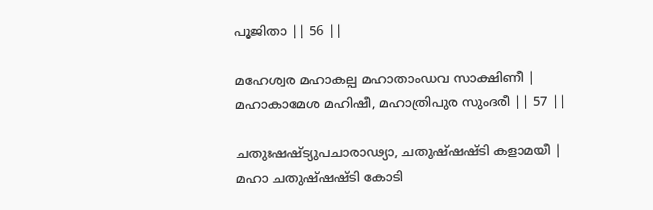പൂജിതാ || 56 ||

മഹേശ്വര മഹാകല്പ മഹാതാംഡവ സാക്ഷിണീ |
മഹാകാമേശ മഹിഷീ, മഹാത്രിപുര സുംദരീ || 57 ||

ചതുഃഷഷ്ട്യുപചാരാഢ്യാ, ചതുഷ്ഷഷ്ടി കളാമയീ |
മഹാ ചതുഷ്ഷഷ്ടി കോടി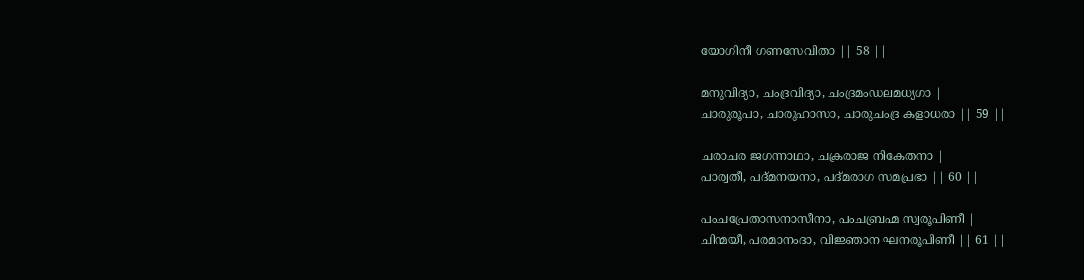യോഗിനീ ഗണസേവിതാ || 58 ||

മനുവിദ്യാ, ചംദ്രവിദ്യാ, ചംദ്രമംഡലമധ്യഗാ |
ചാരുരൂപാ, ചാരുഹാസാ, ചാരുചംദ്ര കളാധരാ || 59 ||

ചരാചര ജഗന്നാഥാ, ചക്രരാജ നികേതനാ |
പാര്വതീ, പദ്മനയനാ, പദ്മരാഗ സമപ്രഭാ || 60 ||

പംചപ്രേതാസനാസീനാ, പംചബ്രഹ്മ സ്വരൂപിണീ |
ചിന്മയീ, പരമാനംദാ, വിജ്ഞാന ഘനരൂപിണീ || 61 ||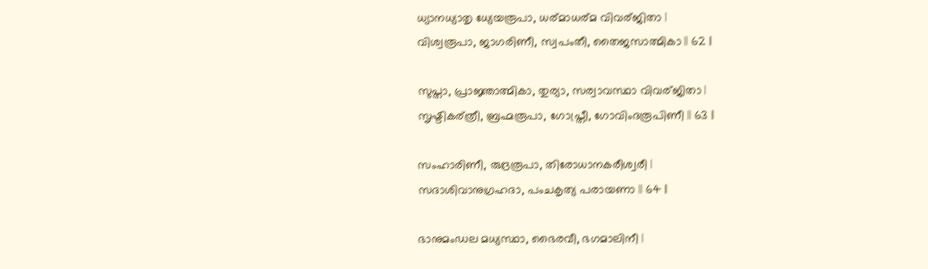ധ്യാനധ്യാതൃ ധ്യേയരൂപാ, ധര്മാധര്മ വിവര്ജിതാ |
വിശ്വരൂപാ, ജാഗരിണീ, സ്വപംതീ, തൈജസാത്മികാ || 62 ||

സുപ്താ, പ്രാജ്ഞാത്മികാ, തുര്യാ, സര്വാവസ്ഥാ വിവര്ജിതാ |
സൃഷ്ടികര്ത്രീ, ബ്രഹ്മരൂപാ, ഗോപ്ത്രീ, ഗോവിംദരൂപിണീ || 63 ||

സംഹാരിണീ, രുദ്രരൂപാ, തിരോധാനകരീശ്വരീ |
സദാശിവാനുഗ്രഹദാ, പംചകൃത്യ പരായണാ || 64 ||

ഭാനുമംഡല മധ്യസ്ഥാ, ഭൈരവീ, ഭഗമാലിനീ |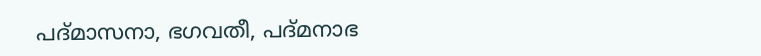പദ്മാസനാ, ഭഗവതീ, പദ്മനാഭ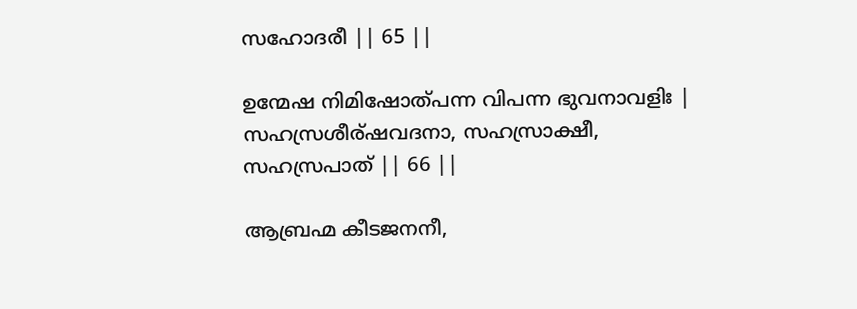സഹോദരീ || 65 ||

ഉന്മേഷ നിമിഷോത്പന്ന വിപന്ന ഭുവനാവളിഃ |
സഹസ്രശീര്ഷവദനാ, സഹസ്രാക്ഷീ, സഹസ്രപാത് || 66 ||

ആബ്രഹ്മ കീടജനനീ,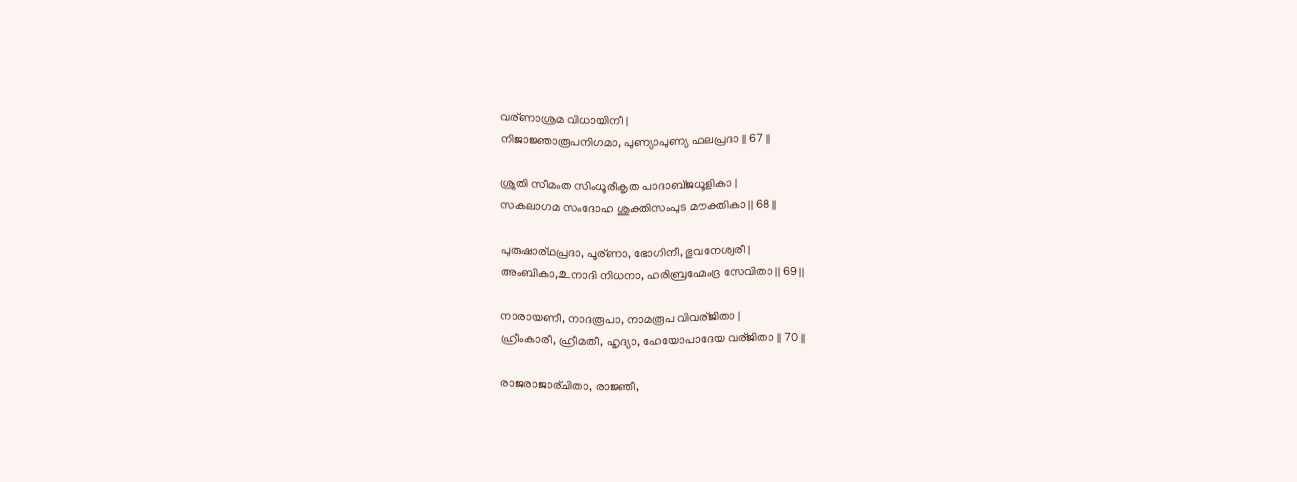വര്ണാശ്രമ വിധായിനീ |
നിജാജ്ഞാരൂപനിഗമാ, പുണ്യാപുണ്യ ഫലപ്രദാ || 67 ||

ശ്രുതി സീമംത സിംധൂരീകൃത പാദാബ്ജധൂളികാ |
സകലാഗമ സംദോഹ ശുക്തിസംപുട മൗക്തികാ || 68 ||

പുരുഷാര്ഥപ്രദാ, പൂര്ണാ, ഭോഗിനീ, ഭുവനേശ്വരീ |
അംബികാ,உനാദി നിധനാ, ഹരിബ്രഹ്മേംദ്ര സേവിതാ || 69 ||

നാരായണീ, നാദരൂപാ, നാമരൂപ വിവര്ജിതാ |
ഹ്രീംകാരീ, ഹ്രീമതീ, ഹൃദ്യാ, ഹേയോപാദേയ വര്ജിതാ || 70 ||

രാജരാജാര്ചിതാ, രാജ്ഞീ,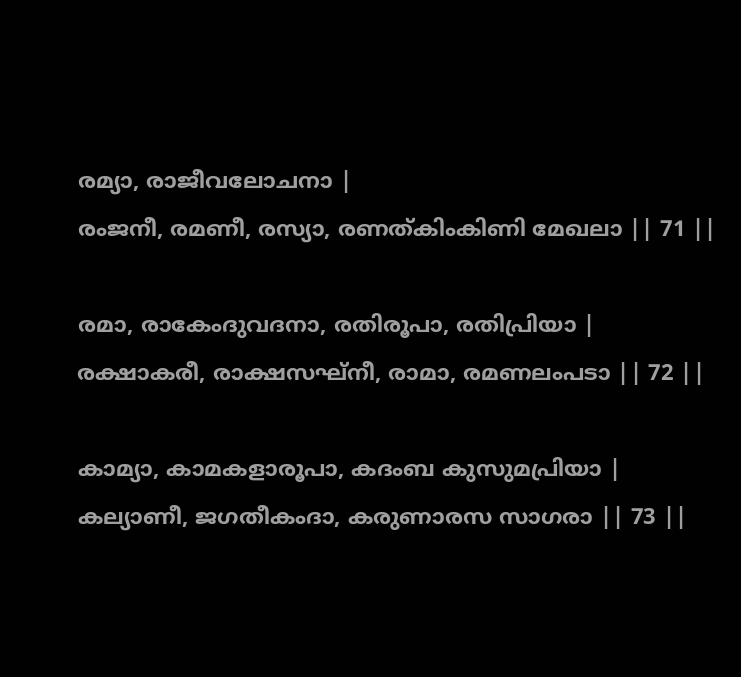രമ്യാ, രാജീവലോചനാ |
രംജനീ, രമണീ, രസ്യാ, രണത്കിംകിണി മേഖലാ || 71 ||

രമാ, രാകേംദുവദനാ, രതിരൂപാ, രതിപ്രിയാ |
രക്ഷാകരീ, രാക്ഷസഘ്നീ, രാമാ, രമണലംപടാ || 72 ||

കാമ്യാ, കാമകളാരൂപാ, കദംബ കുസുമപ്രിയാ |
കല്യാണീ, ജഗതീകംദാ, കരുണാരസ സാഗരാ || 73 ||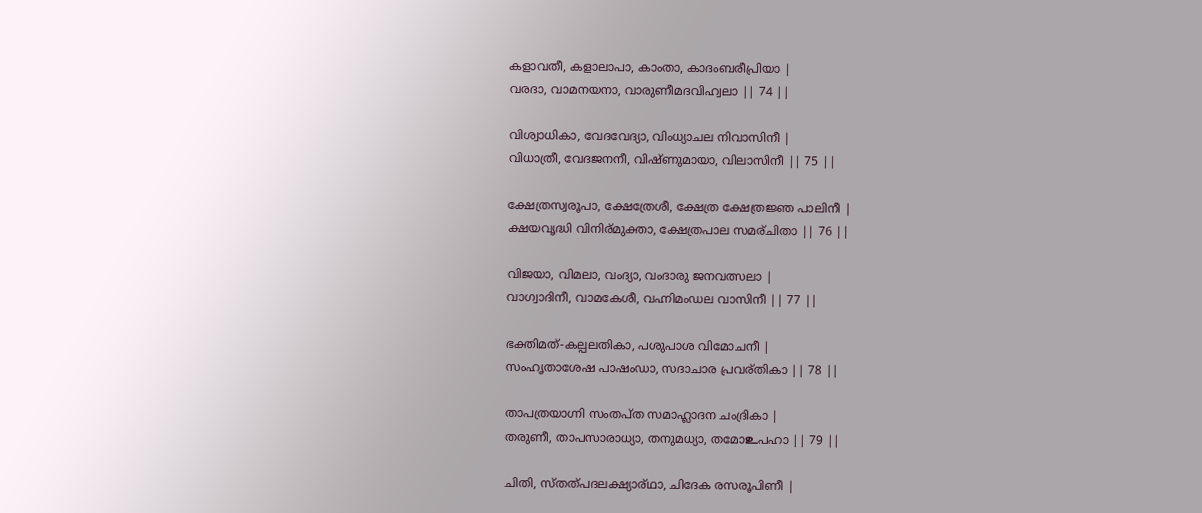കളാവതീ, കളാലാപാ, കാംതാ, കാദംബരീപ്രിയാ |
വരദാ, വാമനയനാ, വാരുണീമദവിഹ്വലാ || 74 ||

വിശ്വാധികാ, വേദവേദ്യാ, വിംധ്യാചല നിവാസിനീ |
വിധാത്രീ, വേദജനനീ, വിഷ്ണുമായാ, വിലാസിനീ || 75 ||

ക്ഷേത്രസ്വരൂപാ, ക്ഷേത്രേശീ, ക്ഷേത്ര ക്ഷേത്രജ്ഞ പാലിനീ |
ക്ഷയവൃദ്ധി വിനിര്മുക്താ, ക്ഷേത്രപാല സമര്ചിതാ || 76 ||

വിജയാ, വിമലാ, വംദ്യാ, വംദാരു ജനവത്സലാ |
വാഗ്വാദിനീ, വാമകേശീ, വഹ്നിമംഡല വാസിനീ || 77 ||

ഭക്തിമത്-കല്പലതികാ, പശുപാശ വിമോചനീ |
സംഹൃതാശേഷ പാഷംഡാ, സദാചാര പ്രവര്തികാ || 78 ||

താപത്രയാഗ്നി സംതപ്ത സമാഹ്ലാദന ചംദ്രികാ |
തരുണീ, താപസാരാധ്യാ, തനുമധ്യാ, തമോ‌உപഹാ || 79 ||

ചിതി, സ്തത്പദലക്ഷ്യാര്ഥാ, ചിദേക രസരൂപിണീ |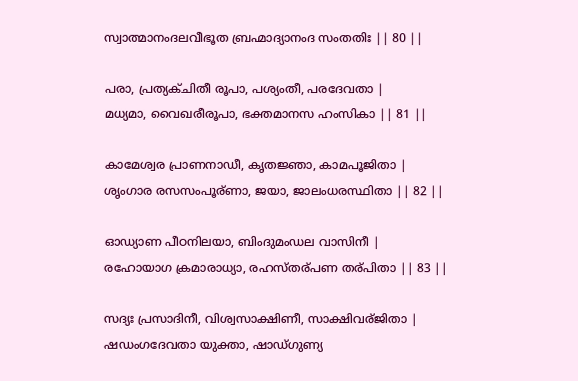സ്വാത്മാനംദലവീഭൂത ബ്രഹ്മാദ്യാനംദ സംതതിഃ || 80 ||

പരാ, പ്രത്യക്ചിതീ രൂപാ, പശ്യംതീ, പരദേവതാ |
മധ്യമാ, വൈഖരീരൂപാ, ഭക്തമാനസ ഹംസികാ || 81 ||

കാമേശ്വര പ്രാണനാഡീ, കൃതജ്ഞാ, കാമപൂജിതാ |
ശൃംഗാര രസസംപൂര്ണാ, ജയാ, ജാലംധരസ്ഥിതാ || 82 ||

ഓഡ്യാണ പീഠനിലയാ, ബിംദുമംഡല വാസിനീ |
രഹോയാഗ ക്രമാരാധ്യാ, രഹസ്തര്പണ തര്പിതാ || 83 ||

സദ്യഃ പ്രസാദിനീ, വിശ്വസാക്ഷിണീ, സാക്ഷിവര്ജിതാ |
ഷഡംഗദേവതാ യുക്താ, ഷാഡ്ഗുണ്യ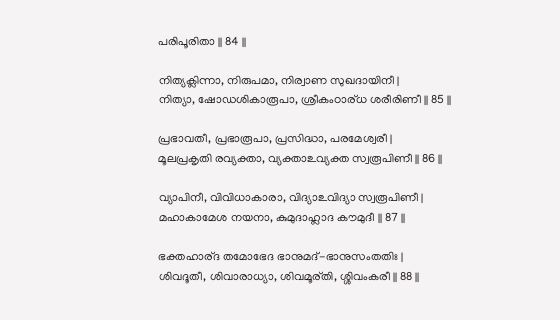പരിപൂരിതാ || 84 ||

നിത്യക്ലിന്നാ, നിരുപമാ, നിര്വാണ സുഖദായിനീ |
നിത്യാ, ഷോഡശികാരൂപാ, ശ്രീകംഠാര്ധ ശരീരിണീ || 85 ||

പ്രഭാവതീ, പ്രഭാരൂപാ, പ്രസിദ്ധാ, പരമേശ്വരീ |
മൂലപ്രകൃതി രവ്യക്താ, വ്യക്താ‌உവ്യക്ത സ്വരൂപിണീ || 86 ||

വ്യാപിനീ, വിവിധാകാരാ, വിദ്യാ‌உവിദ്യാ സ്വരൂപിണീ |
മഹാകാമേശ നയനാ, കുമുദാഹ്ലാദ കൗമുദീ || 87 ||

ഭക്തഹാര്ദ തമോഭേദ ഭാനുമദ്-ഭാനുസംതതിഃ |
ശിവദൂതീ, ശിവാരാധ്യാ, ശിവമൂര്തി, ശ്ശിവംകരീ || 88 ||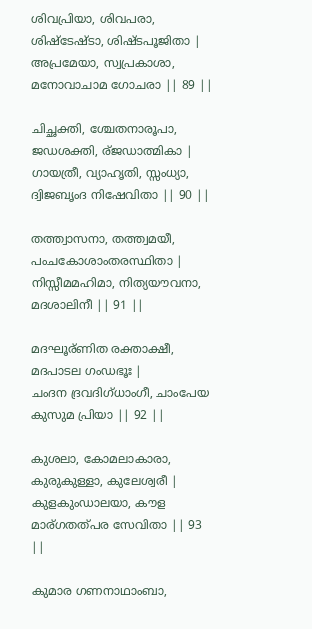ശിവപ്രിയാ, ശിവപരാ, ശിഷ്ടേഷ്ടാ, ശിഷ്ടപൂജിതാ |
അപ്രമേയാ, സ്വപ്രകാശാ, മനോവാചാമ ഗോചരാ || 89 ||

ചിച്ഛക്തി, ശ്ചേതനാരൂപാ, ജഡശക്തി, ര്ജഡാത്മികാ |
ഗായത്രീ, വ്യാഹൃതി, സ്സംധ്യാ, ദ്വിജബൃംദ നിഷേവിതാ || 90 ||

തത്ത്വാസനാ, തത്ത്വമയീ, പംചകോശാംതരസ്ഥിതാ |
നിസ്സീമമഹിമാ, നിത്യയൗവനാ, മദശാലിനീ || 91 ||

മദഘൂര്ണിത രക്താക്ഷീ, മദപാടല ഗംഡഭൂഃ |
ചംദന ദ്രവദിഗ്ധാംഗീ, ചാംപേയ കുസുമ പ്രിയാ || 92 ||

കുശലാ, കോമലാകാരാ, കുരുകുള്ളാ, കുലേശ്വരീ |
കുളകുംഡാലയാ, കൗള മാര്ഗതത്പര സേവിതാ || 93 ||

കുമാര ഗണനാഥാംബാ,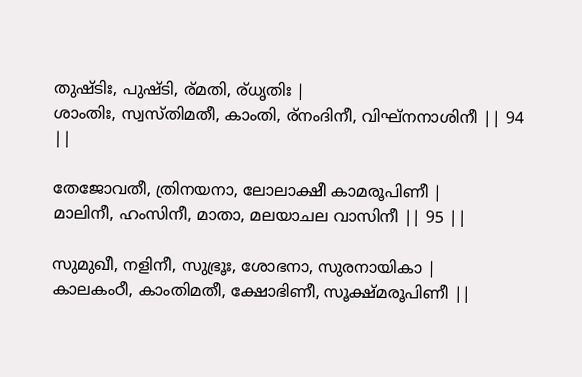തുഷ്ടിഃ, പുഷ്ടി, ര്മതി, ര്ധൃതിഃ |
ശാംതിഃ, സ്വസ്തിമതീ, കാംതി, ര്നംദിനീ, വിഘ്നനാശിനീ || 94 ||

തേജോവതീ, ത്രിനയനാ, ലോലാക്ഷീ കാമരൂപിണീ |
മാലിനീ, ഹംസിനീ, മാതാ, മലയാചല വാസിനീ || 95 ||

സുമുഖീ, നളിനീ, സുഭ്രൂഃ, ശോഭനാ, സുരനായികാ |
കാലകംഠീ, കാംതിമതീ, ക്ഷോഭിണീ, സൂക്ഷ്മരൂപിണീ ||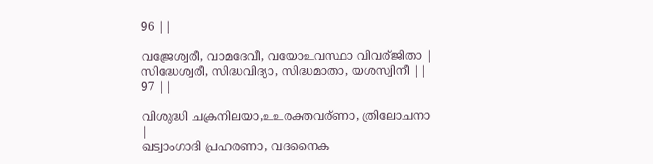96 ||

വജ്രേശ്വരീ, വാമദേവീ, വയോ‌உവസ്ഥാ വിവര്ജിതാ |
സിദ്ധേശ്വരീ, സിദ്ധവിദ്യാ, സിദ്ധമാതാ, യശസ്വിനീ || 97 ||

വിശുദ്ധി ചക്രനിലയാ,உ‌உരക്തവര്ണാ, ത്രിലോചനാ |
ഖട്വാംഗാദി പ്രഹരണാ, വദനൈക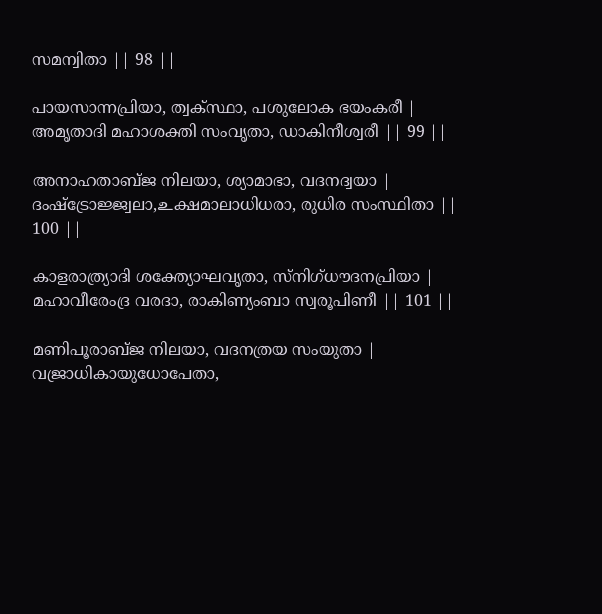സമന്വിതാ || 98 ||

പായസാന്നപ്രിയാ, ത്വക്‍സ്ഥാ, പശുലോക ഭയംകരീ |
അമൃതാദി മഹാശക്തി സംവൃതാ, ഡാകിനീശ്വരീ || 99 ||

അനാഹതാബ്ജ നിലയാ, ശ്യാമാഭാ, വദനദ്വയാ |
ദംഷ്ട്രോജ്ജ്വലാ,உക്ഷമാലാധിധരാ, രുധിര സംസ്ഥിതാ || 100 ||

കാളരാത്ര്യാദി ശക്ത്യോഘവൃതാ, സ്നിഗ്ധൗദനപ്രിയാ |
മഹാവീരേംദ്ര വരദാ, രാകിണ്യംബാ സ്വരൂപിണീ || 101 ||

മണിപൂരാബ്ജ നിലയാ, വദനത്രയ സംയുതാ |
വജ്രാധികായുധോപേതാ,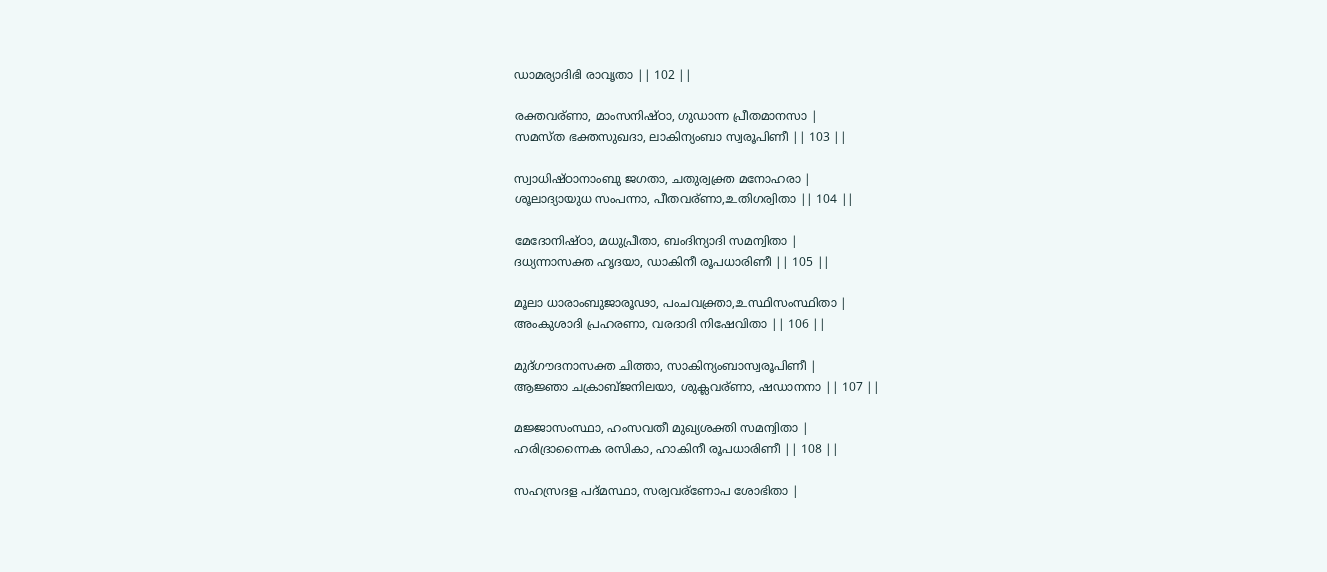ഡാമര്യാദിഭി രാവൃതാ || 102 ||

രക്തവര്ണാ, മാംസനിഷ്ഠാ, ഗുഡാന്ന പ്രീതമാനസാ |
സമസ്ത ഭക്തസുഖദാ, ലാകിന്യംബാ സ്വരൂപിണീ || 103 ||

സ്വാധിഷ്ഠാനാംബു ജഗതാ, ചതുര്വക്ത്ര മനോഹരാ |
ശൂലാദ്യായുധ സംപന്നാ, പീതവര്ണാ,உതിഗര്വിതാ || 104 ||

മേദോനിഷ്ഠാ, മധുപ്രീതാ, ബംദിന്യാദി സമന്വിതാ |
ദധ്യന്നാസക്ത ഹൃദയാ, ഡാകിനീ രൂപധാരിണീ || 105 ||

മൂലാ ധാരാംബുജാരൂഢാ, പംചവക്ത്രാ,உസ്ഥിസംസ്ഥിതാ |
അംകുശാദി പ്രഹരണാ, വരദാദി നിഷേവിതാ || 106 ||

മുദ്ഗൗദനാസക്ത ചിത്താ, സാകിന്യംബാസ്വരൂപിണീ |
ആജ്ഞാ ചക്രാബ്ജനിലയാ, ശുക്ലവര്ണാ, ഷഡാനനാ || 107 ||

മജ്ജാസംസ്ഥാ, ഹംസവതീ മുഖ്യശക്തി സമന്വിതാ |
ഹരിദ്രാന്നൈക രസികാ, ഹാകിനീ രൂപധാരിണീ || 108 ||

സഹസ്രദള പദ്മസ്ഥാ, സര്വവര്ണോപ ശോഭിതാ |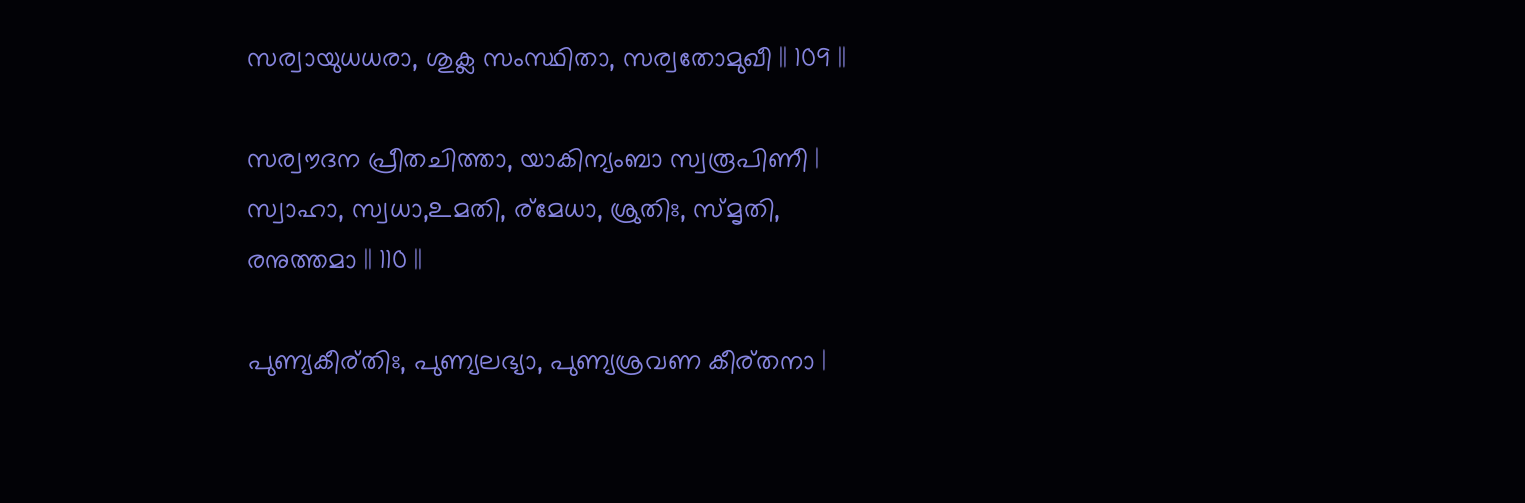സര്വായുധധരാ, ശുക്ല സംസ്ഥിതാ, സര്വതോമുഖീ || 109 ||

സര്വൗദന പ്രീതചിത്താ, യാകിന്യംബാ സ്വരൂപിണീ |
സ്വാഹാ, സ്വധാ,உമതി, ര്മേധാ, ശ്രുതിഃ, സ്മൃതി, രനുത്തമാ || 110 ||

പുണ്യകീര്തിഃ, പുണ്യലഭ്യാ, പുണ്യശ്രവണ കീര്തനാ |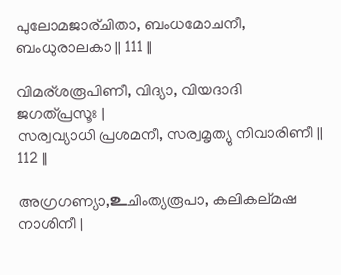പുലോമജാര്ചിതാ, ബംധമോചനീ, ബംധുരാലകാ || 111 ||

വിമര്ശരൂപിണീ, വിദ്യാ, വിയദാദി ജഗത്പ്രസൂഃ |
സര്വവ്യാധി പ്രശമനീ, സര്വമൃത്യു നിവാരിണീ || 112 ||

അഗ്രഗണ്യാ,உചിംത്യരൂപാ, കലികല്മഷ നാശിനീ |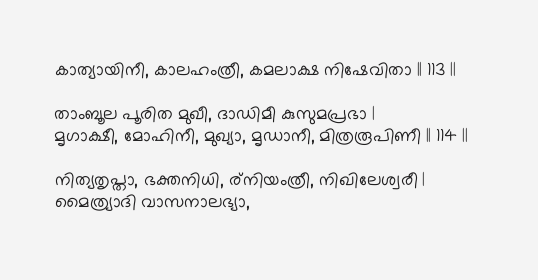കാത്യായിനീ, കാലഹംത്രീ, കമലാക്ഷ നിഷേവിതാ || 113 ||

താംബൂല പൂരിത മുഖീ, ദാഡിമീ കുസുമപ്രഭാ |
മൃഗാക്ഷീ, മോഹിനീ, മുഖ്യാ, മൃഡാനീ, മിത്രരൂപിണീ || 114 ||

നിത്യതൃപ്താ, ഭക്തനിധി, ര്നിയംത്രീ, നിഖിലേശ്വരീ |
മൈത്ര്യാദി വാസനാലഭ്യാ,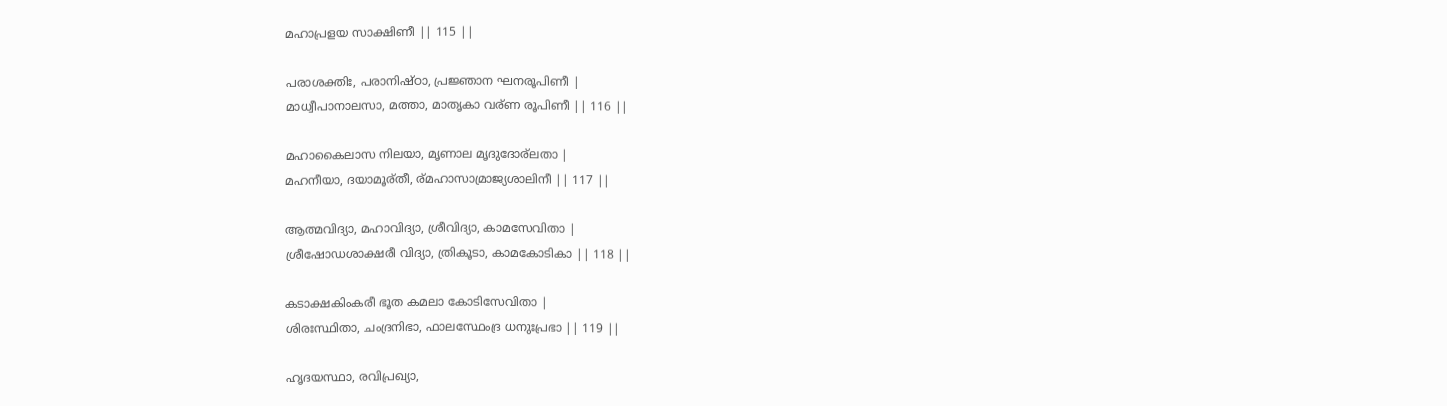മഹാപ്രളയ സാക്ഷിണീ || 115 ||

പരാശക്തിഃ, പരാനിഷ്ഠാ, പ്രജ്ഞാന ഘനരൂപിണീ |
മാധ്വീപാനാലസാ, മത്താ, മാതൃകാ വര്ണ രൂപിണീ || 116 ||

മഹാകൈലാസ നിലയാ, മൃണാല മൃദുദോര്ലതാ |
മഹനീയാ, ദയാമൂര്തീ, ര്മഹാസാമ്രാജ്യശാലിനീ || 117 ||

ആത്മവിദ്യാ, മഹാവിദ്യാ, ശ്രീവിദ്യാ, കാമസേവിതാ |
ശ്രീഷോഡശാക്ഷരീ വിദ്യാ, ത്രികൂടാ, കാമകോടികാ || 118 ||

കടാക്ഷകിംകരീ ഭൂത കമലാ കോടിസേവിതാ |
ശിരഃസ്ഥിതാ, ചംദ്രനിഭാ, ഫാലസ്ഥേംദ്ര ധനുഃപ്രഭാ || 119 ||

ഹൃദയസ്ഥാ, രവിപ്രഖ്യാ,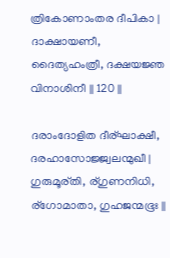ത്രികോണാംതര ദീപികാ |
ദാക്ഷായണീ, ദൈത്യഹംത്രീ, ദക്ഷയജ്ഞ വിനാശിനീ || 120 ||

ദരാംദോളിത ദീര്ഘാക്ഷീ, ദരഹാസോജ്ജ്വലന്മുഖീ |
ഗുരുമൂര്തി, ര്ഗുണനിധി, ര്ഗോമാതാ, ഗുഹജന്മഭൂഃ ||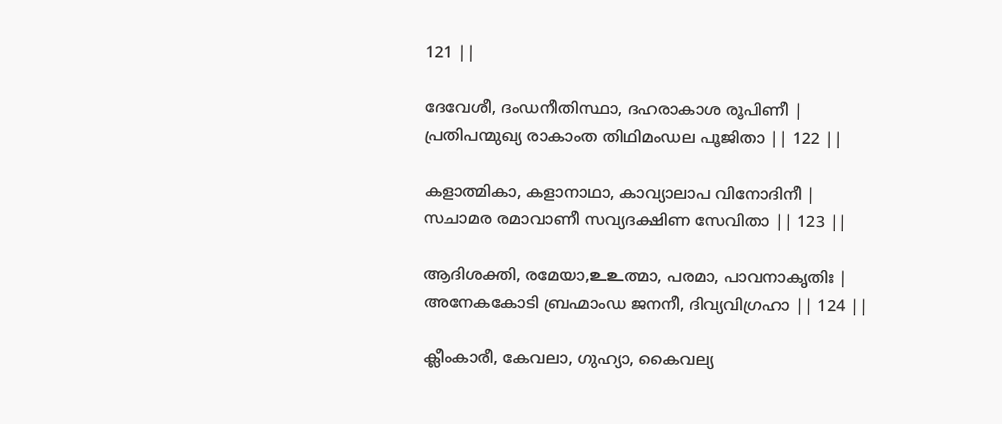121 ||

ദേവേശീ, ദംഡനീതിസ്ഥാ, ദഹരാകാശ രൂപിണീ |
പ്രതിപന്മുഖ്യ രാകാംത തിഥിമംഡല പൂജിതാ || 122 ||

കളാത്മികാ, കളാനാഥാ, കാവ്യാലാപ വിനോദിനീ |
സചാമര രമാവാണീ സവ്യദക്ഷിണ സേവിതാ || 123 ||

ആദിശക്തി, രമേയാ,உ‌உത്മാ, പരമാ, പാവനാകൃതിഃ |
അനേകകോടി ബ്രഹ്മാംഡ ജനനീ, ദിവ്യവിഗ്രഹാ || 124 ||

ക്ലീംകാരീ, കേവലാ, ഗുഹ്യാ, കൈവല്യ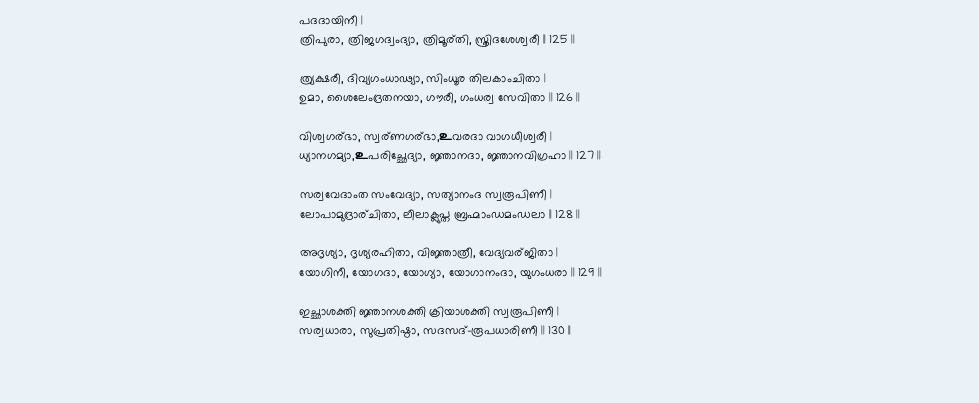പദദായിനീ |
ത്രിപുരാ, ത്രിജഗദ്വംദ്യാ, ത്രിമൂര്തി, സ്ത്രിദശേശ്വരീ || 125 ||

ത്ര്യക്ഷരീ, ദിവ്യഗംധാഢ്യാ, സിംധൂര തിലകാംചിതാ |
ഉമാ, ശൈലേംദ്രതനയാ, ഗൗരീ, ഗംധര്വ സേവിതാ || 126 ||

വിശ്വഗര്ഭാ, സ്വര്ണഗര്ഭാ,உവരദാ വാഗധീശ്വരീ |
ധ്യാനഗമ്യാ,உപരിച്ഛേദ്യാ, ജ്ഞാനദാ, ജ്ഞാനവിഗ്രഹാ || 127 ||

സര്വവേദാംത സംവേദ്യാ, സത്യാനംദ സ്വരൂപിണീ |
ലോപാമുദ്രാര്ചിതാ, ലീലാക്ലുപ്ത ബ്രഹ്മാംഡമംഡലാ || 128 ||

അദൃശ്യാ, ദൃശ്യരഹിതാ, വിജ്ഞാത്രീ, വേദ്യവര്ജിതാ |
യോഗിനീ, യോഗദാ, യോഗ്യാ, യോഗാനംദാ, യുഗംധരാ || 129 ||

ഇച്ഛാശക്തി ജ്ഞാനശക്തി ക്രിയാശക്തി സ്വരൂപിണീ |
സര്വധാരാ, സുപ്രതിഷ്ഠാ, സദസദ്-രൂപധാരിണീ || 130 ||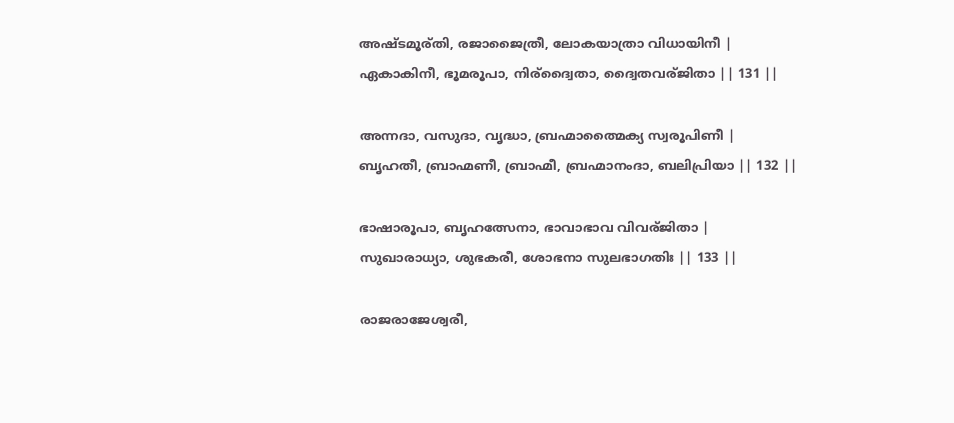അഷ്ടമൂര്തി, രജാജൈത്രീ, ലോകയാത്രാ വിധായിനീ |
ഏകാകിനീ, ഭൂമരൂപാ, നിര്ദ്വൈതാ, ദ്വൈതവര്ജിതാ || 131 ||

അന്നദാ, വസുദാ, വൃദ്ധാ, ബ്രഹ്മാത്മൈക്യ സ്വരൂപിണീ |
ബൃഹതീ, ബ്രാഹ്മണീ, ബ്രാഹ്മീ, ബ്രഹ്മാനംദാ, ബലിപ്രിയാ || 132 ||

ഭാഷാരൂപാ, ബൃഹത്സേനാ, ഭാവാഭാവ വിവര്ജിതാ |
സുഖാരാധ്യാ, ശുഭകരീ, ശോഭനാ സുലഭാഗതിഃ || 133 ||

രാജരാജേശ്വരീ,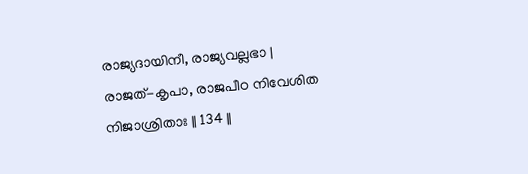രാജ്യദായിനീ, രാജ്യവല്ലഭാ |
രാജത്-കൃപാ, രാജപീഠ നിവേശിത നിജാശ്രിതാഃ || 134 ||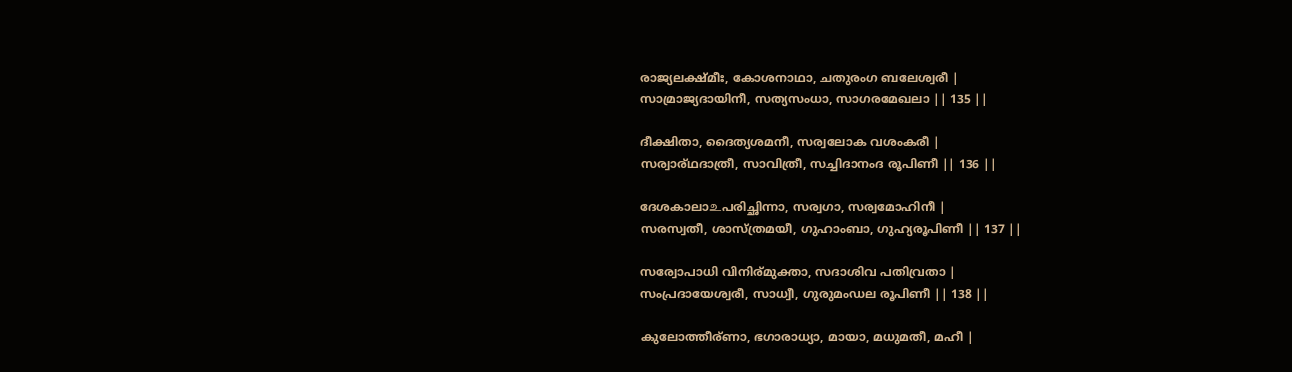രാജ്യലക്ഷ്മീഃ, കോശനാഥാ, ചതുരംഗ ബലേശ്വരീ |
സാമ്രാജ്യദായിനീ, സത്യസംധാ, സാഗരമേഖലാ || 135 ||

ദീക്ഷിതാ, ദൈത്യശമനീ, സര്വലോക വശംകരീ |
സര്വാര്ഥദാത്രീ, സാവിത്രീ, സച്ചിദാനംദ രൂപിണീ || 136 ||

ദേശകാലാ‌உപരിച്ഛിന്നാ, സര്വഗാ, സര്വമോഹിനീ |
സരസ്വതീ, ശാസ്ത്രമയീ, ഗുഹാംബാ, ഗുഹ്യരൂപിണീ || 137 ||

സര്വോപാധി വിനിര്മുക്താ, സദാശിവ പതിവ്രതാ |
സംപ്രദായേശ്വരീ, സാധ്വീ, ഗുരുമംഡല രൂപിണീ || 138 ||

കുലോത്തീര്ണാ, ഭഗാരാധ്യാ, മായാ, മധുമതീ, മഹീ |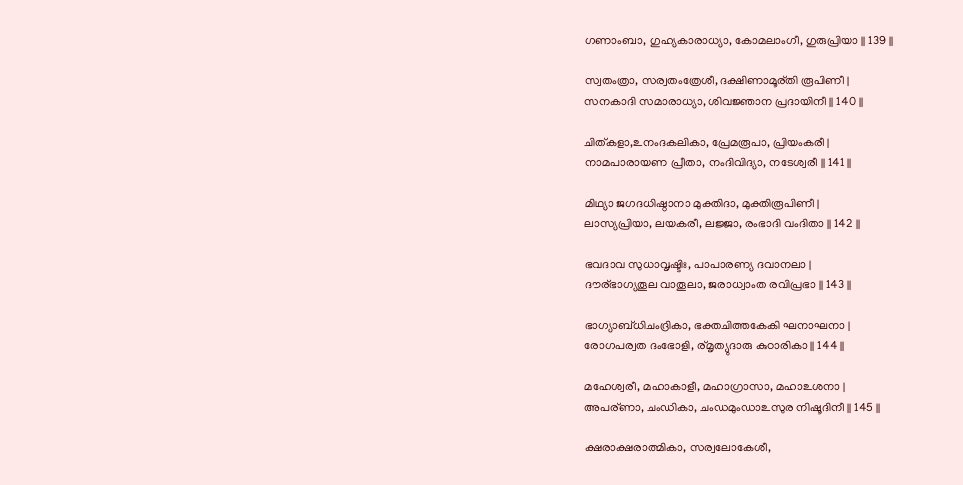ഗണാംബാ, ഗുഹ്യകാരാധ്യാ, കോമലാംഗീ, ഗുരുപ്രിയാ || 139 ||

സ്വതംത്രാ, സര്വതംത്രേശീ, ദക്ഷിണാമൂര്തി രൂപിണീ |
സനകാദി സമാരാധ്യാ, ശിവജ്ഞാന പ്രദായിനീ || 140 ||

ചിത്കളാ,உനംദകലികാ, പ്രേമരൂപാ, പ്രിയംകരീ |
നാമപാരായണ പ്രീതാ, നംദിവിദ്യാ, നടേശ്വരീ || 141 ||

മിഥ്യാ ജഗദധിഷ്ഠാനാ മുക്തിദാ, മുക്തിരൂപിണീ |
ലാസ്യപ്രിയാ, ലയകരീ, ലജ്ജാ, രംഭാദി വംദിതാ || 142 ||

ഭവദാവ സുധാവൃഷ്ടിഃ, പാപാരണ്യ ദവാനലാ |
ദൗര്ഭാഗ്യതൂല വാതൂലാ, ജരാധ്വാംത രവിപ്രഭാ || 143 ||

ഭാഗ്യാബ്ധിചംദ്രികാ, ഭക്തചിത്തകേകി ഘനാഘനാ |
രോഗപര്വത ദംഭോളി, ര്മൃത്യുദാരു കുഠാരികാ || 144 ||

മഹേശ്വരീ, മഹാകാളീ, മഹാഗ്രാസാ, മഹാ‌உശനാ |
അപര്ണാ, ചംഡികാ, ചംഡമുംഡാ‌உസുര നിഷൂദിനീ || 145 ||

ക്ഷരാക്ഷരാത്മികാ, സര്വലോകേശീ,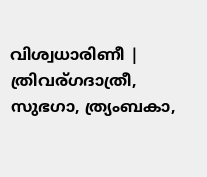വിശ്വധാരിണീ |
ത്രിവര്ഗദാത്രീ, സുഭഗാ, ത്ര്യംബകാ,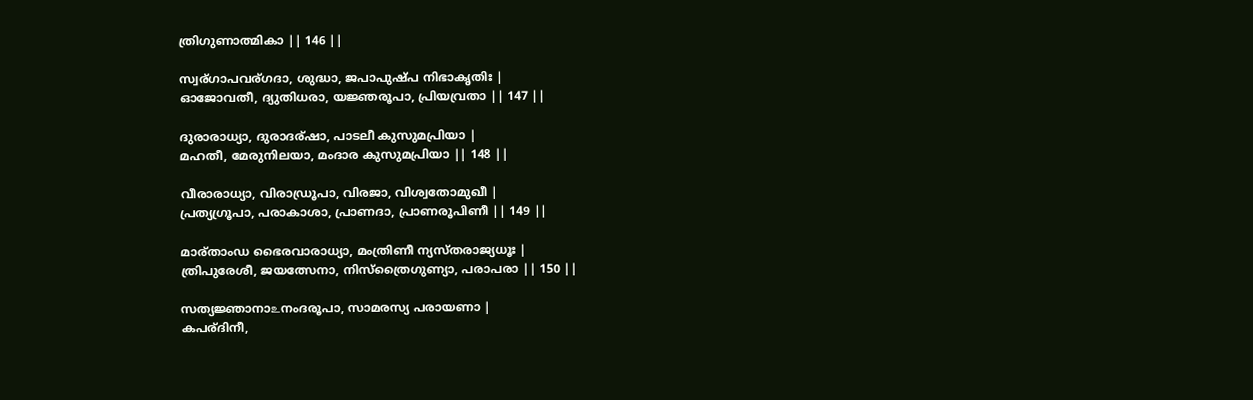ത്രിഗുണാത്മികാ || 146 ||

സ്വര്ഗാപവര്ഗദാ, ശുദ്ധാ, ജപാപുഷ്പ നിഭാകൃതിഃ |
ഓജോവതീ, ദ്യുതിധരാ, യജ്ഞരൂപാ, പ്രിയവ്രതാ || 147 ||

ദുരാരാധ്യാ, ദുരാദര്ഷാ, പാടലീ കുസുമപ്രിയാ |
മഹതീ, മേരുനിലയാ, മംദാര കുസുമപ്രിയാ || 148 ||

വീരാരാധ്യാ, വിരാഡ്രൂപാ, വിരജാ, വിശ്വതോമുഖീ |
പ്രത്യഗ്രൂപാ, പരാകാശാ, പ്രാണദാ, പ്രാണരൂപിണീ || 149 ||

മാര്താംഡ ഭൈരവാരാധ്യാ, മംത്രിണീ ന്യസ്തരാജ്യധൂഃ |
ത്രിപുരേശീ, ജയത്സേനാ, നിസ്ത്രൈഗുണ്യാ, പരാപരാ || 150 ||

സത്യജ്ഞാനാ‌உനംദരൂപാ, സാമരസ്യ പരായണാ |
കപര്ദിനീ,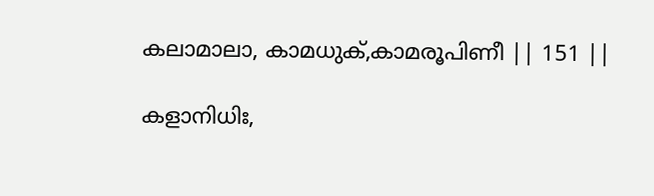കലാമാലാ, കാമധുക്,കാമരൂപിണീ || 151 ||

കളാനിധിഃ,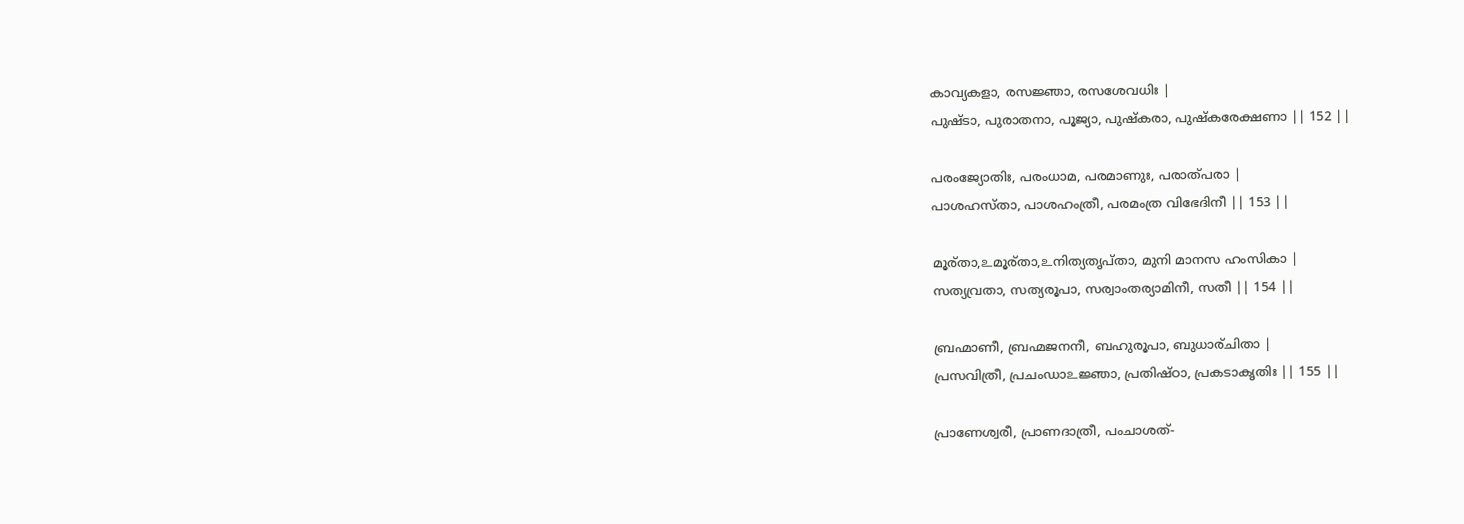കാവ്യകളാ, രസജ്ഞാ, രസശേവധിഃ |
പുഷ്ടാ, പുരാതനാ, പൂജ്യാ, പുഷ്കരാ, പുഷ്കരേക്ഷണാ || 152 ||

പരംജ്യോതിഃ, പരംധാമ, പരമാണുഃ, പരാത്പരാ |
പാശഹസ്താ, പാശഹംത്രീ, പരമംത്ര വിഭേദിനീ || 153 ||

മൂര്താ,உമൂര്താ,உനിത്യതൃപ്താ, മുനി മാനസ ഹംസികാ |
സത്യവ്രതാ, സത്യരൂപാ, സര്വാംതര്യാമിനീ, സതീ || 154 ||

ബ്രഹ്മാണീ, ബ്രഹ്മജനനീ, ബഹുരൂപാ, ബുധാര്ചിതാ |
പ്രസവിത്രീ, പ്രചംഡാ‌உജ്ഞാ, പ്രതിഷ്ഠാ, പ്രകടാകൃതിഃ || 155 ||

പ്രാണേശ്വരീ, പ്രാണദാത്രീ, പംചാശത്-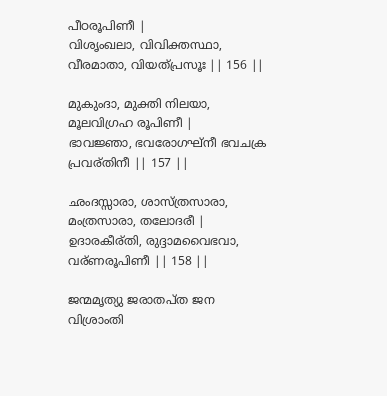പീഠരൂപിണീ |
വിശൃംഖലാ, വിവിക്തസ്ഥാ, വീരമാതാ, വിയത്പ്രസൂഃ || 156 ||

മുകുംദാ, മുക്തി നിലയാ, മൂലവിഗ്രഹ രൂപിണീ |
ഭാവജ്ഞാ, ഭവരോഗഘ്നീ ഭവചക്ര പ്രവര്തിനീ || 157 ||

ഛംദസ്സാരാ, ശാസ്ത്രസാരാ, മംത്രസാരാ, തലോദരീ |
ഉദാരകീര്തി, രുദ്ദാമവൈഭവാ, വര്ണരൂപിണീ || 158 ||

ജന്മമൃത്യു ജരാതപ്ത ജന വിശ്രാംതി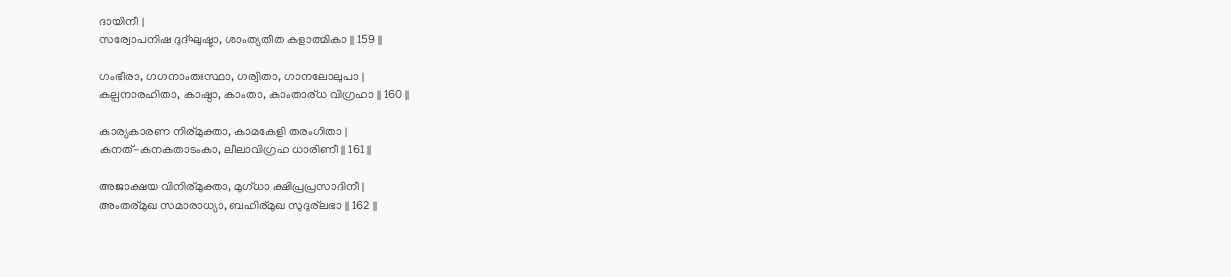ദായിനീ |
സര്വോപനിഷ ദുദ്ഘുഷ്ടാ, ശാംത്യതീത കളാത്മികാ || 159 ||

ഗംഭീരാ, ഗഗനാംതഃസ്ഥാ, ഗര്വിതാ, ഗാനലോലുപാ |
കല്പനാരഹിതാ, കാഷ്ഠാ, കാംതാ, കാംതാര്ധ വിഗ്രഹാ || 160 ||

കാര്യകാരണ നിര്മുക്താ, കാമകേളി തരംഗിതാ |
കനത്-കനകതാടംകാ, ലീലാവിഗ്രഹ ധാരിണീ || 161 ||

അജാക്ഷയ വിനിര്മുക്താ, മുഗ്ധാ ക്ഷിപ്രപ്രസാദിനീ |
അംതര്മുഖ സമാരാധ്യാ, ബഹിര്മുഖ സുദുര്ലഭാ || 162 ||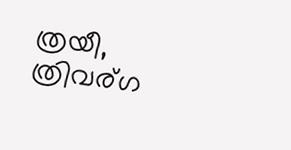ത്രയീ, ത്രിവര്ഗ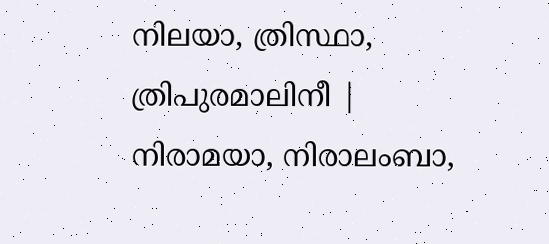നിലയാ, ത്രിസ്ഥാ, ത്രിപുരമാലിനീ |
നിരാമയാ, നിരാലംബാ,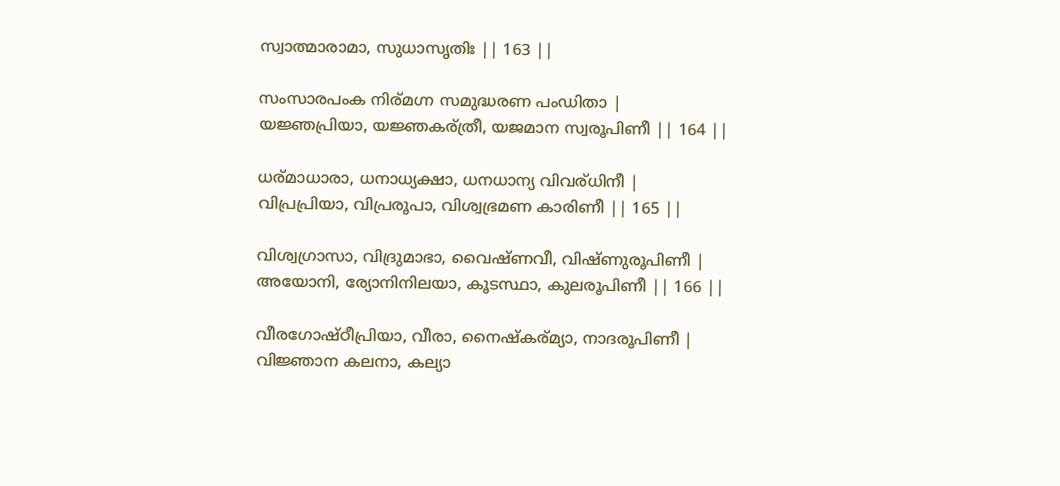സ്വാത്മാരാമാ, സുധാസൃതിഃ || 163 ||

സംസാരപംക നിര്മഗ്ന സമുദ്ധരണ പംഡിതാ |
യജ്ഞപ്രിയാ, യജ്ഞകര്ത്രീ, യജമാന സ്വരൂപിണീ || 164 ||

ധര്മാധാരാ, ധനാധ്യക്ഷാ, ധനധാന്യ വിവര്ധിനീ |
വിപ്രപ്രിയാ, വിപ്രരൂപാ, വിശ്വഭ്രമണ കാരിണീ || 165 ||

വിശ്വഗ്രാസാ, വിദ്രുമാഭാ, വൈഷ്ണവീ, വിഷ്ണുരൂപിണീ |
അയോനി, ര്യോനിനിലയാ, കൂടസ്ഥാ, കുലരൂപിണീ || 166 ||

വീരഗോഷ്ഠീപ്രിയാ, വീരാ, നൈഷ്കര്മ്യാ, നാദരൂപിണീ |
വിജ്ഞാന കലനാ, കല്യാ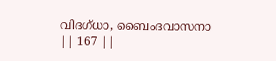വിദഗ്ധാ, ബൈംദവാസനാ || 167 ||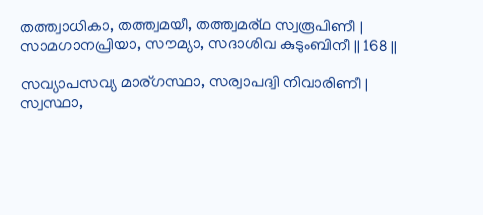തത്ത്വാധികാ, തത്ത്വമയീ, തത്ത്വമര്ഥ സ്വരൂപിണീ |
സാമഗാനപ്രിയാ, സൗമ്യാ, സദാശിവ കുടുംബിനീ || 168 ||

സവ്യാപസവ്യ മാര്ഗസ്ഥാ, സര്വാപദ്വി നിവാരിണീ |
സ്വസ്ഥാ,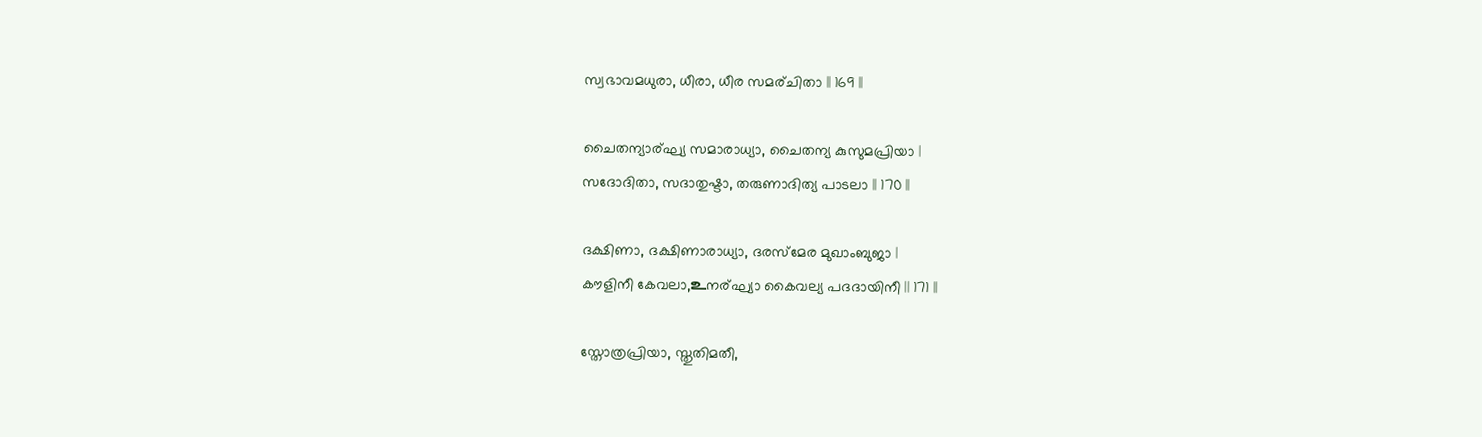സ്വഭാവമധുരാ, ധീരാ, ധീര സമര്ചിതാ || 169 ||

ചൈതന്യാര്ഘ്യ സമാരാധ്യാ, ചൈതന്യ കുസുമപ്രിയാ |
സദോദിതാ, സദാതുഷ്ടാ, തരുണാദിത്യ പാടലാ || 170 ||

ദക്ഷിണാ, ദക്ഷിണാരാധ്യാ, ദരസ്മേര മുഖാംബുജാ |
കൗളിനീ കേവലാ,உനര്ഘ്യാ കൈവല്യ പദദായിനീ || 171 ||

സ്തോത്രപ്രിയാ, സ്തുതിമതീ,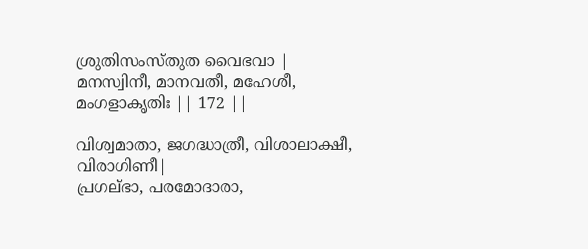ശ്രുതിസംസ്തുത വൈഭവാ |
മനസ്വിനീ, മാനവതീ, മഹേശീ, മംഗളാകൃതിഃ || 172 ||

വിശ്വമാതാ, ജഗദ്ധാത്രീ, വിശാലാക്ഷീ, വിരാഗിണീ|
പ്രഗല്ഭാ, പരമോദാരാ,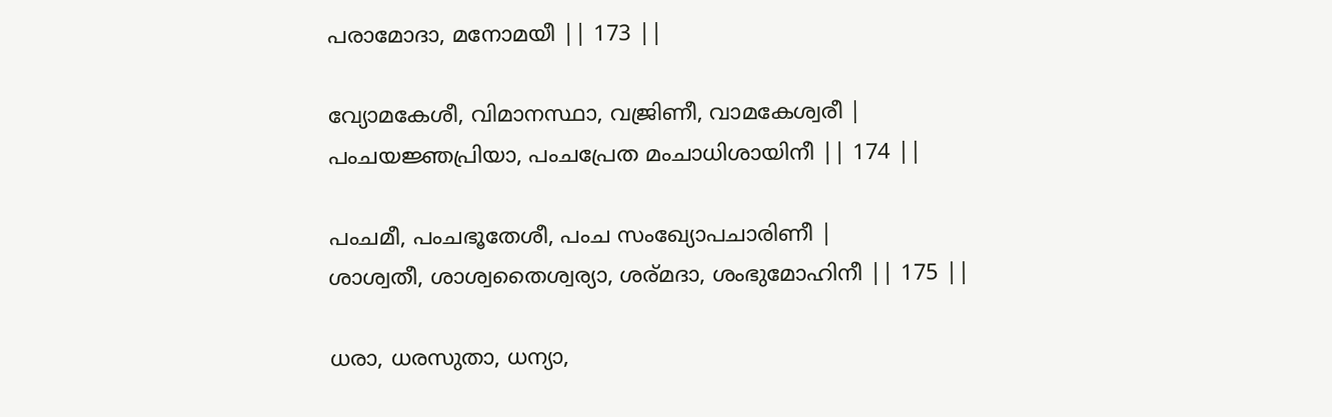പരാമോദാ, മനോമയീ || 173 ||

വ്യോമകേശീ, വിമാനസ്ഥാ, വജ്രിണീ, വാമകേശ്വരീ |
പംചയജ്ഞപ്രിയാ, പംചപ്രേത മംചാധിശായിനീ || 174 ||

പംചമീ, പംചഭൂതേശീ, പംച സംഖ്യോപചാരിണീ |
ശാശ്വതീ, ശാശ്വതൈശ്വര്യാ, ശര്മദാ, ശംഭുമോഹിനീ || 175 ||

ധരാ, ധരസുതാ, ധന്യാ,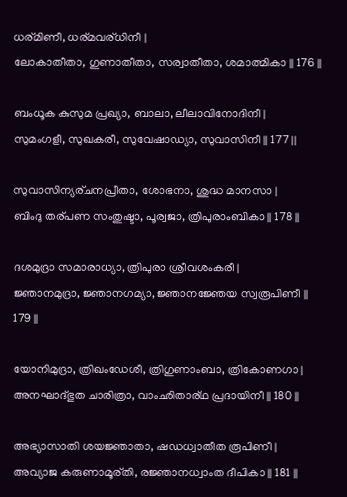ധര്മിണീ, ധര്മവര്ധിനീ |
ലോകാതീതാ, ഗുണാതീതാ, സര്വാതീതാ, ശമാത്മികാ || 176 ||

ബംധൂക കുസുമ പ്രഖ്യാ, ബാലാ, ലീലാവിനോദിനീ |
സുമംഗളീ, സുഖകരീ, സുവേഷാഡ്യാ, സുവാസിനീ || 177 ||

സുവാസിന്യര്ചനപ്രീതാ, ശോഭനാ, ശുദ്ധ മാനസാ |
ബിംദു തര്പണ സംതുഷ്ടാ, പൂര്വജാ, ത്രിപുരാംബികാ || 178 ||

ദശമുദ്രാ സമാരാധ്യാ, ത്രിപുരാ ശ്രീവശംകരീ |
ജ്ഞാനമുദ്രാ, ജ്ഞാനഗമ്യാ, ജ്ഞാനജ്ഞേയ സ്വരൂപിണീ || 179 ||

യോനിമുദ്രാ, ത്രിഖംഡേശീ, ത്രിഗുണാംബാ, ത്രികോണഗാ |
അനഘാദ്ഭുത ചാരിത്രാ, വാംഛിതാര്ഥ പ്രദായിനീ || 180 ||

അഭ്യാസാതി ശയജ്ഞാതാ, ഷഡധ്വാതീത രൂപിണീ |
അവ്യാജ കരുണാമൂര്തി, രജ്ഞാനധ്വാംത ദീപികാ || 181 ||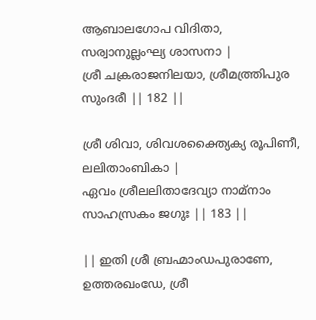ആബാലഗോപ വിദിതാ, സര്വാനുല്ലംഘ്യ ശാസനാ |
ശ്രീ ചക്രരാജനിലയാ, ശ്രീമത്ത്രിപുര സുംദരീ || 182 ||

ശ്രീ ശിവാ, ശിവശക്ത്യൈക്യ രൂപിണീ, ലലിതാംബികാ |
ഏവം ശ്രീലലിതാദേവ്യാ നാമ്നാം സാഹസ്രകം ജഗുഃ || 183 ||

|| ഇതി ശ്രീ ബ്രഹ്മാംഡപുരാണേ, ഉത്തരഖംഡേ, ശ്രീ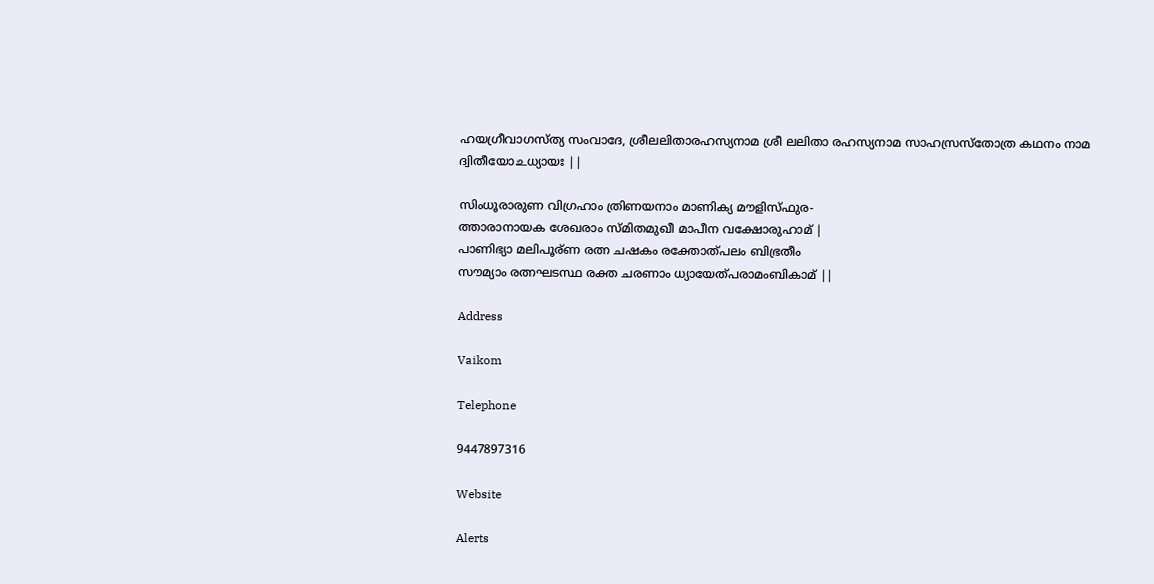ഹയഗ്രീവാഗസ്ത്യ സംവാദേ, ശ്രീലലിതാരഹസ്യനാമ ശ്രീ ലലിതാ രഹസ്യനാമ സാഹസ്രസ്തോത്ര കഥനം നാമ ദ്വിതീയോ‌உധ്യായഃ ||

സിംധൂരാരുണ വിഗ്രഹാം ത്രിണയനാം മാണിക്യ മൗളിസ്ഫുര-
ത്താരാനായക ശേഖരാം സ്മിതമുഖീ മാപീന വക്ഷോരുഹാമ് |
പാണിഭ്യാ മലിപൂര്ണ രത്ന ചഷകം രക്തോത്പലം ബിഭ്രതീം
സൗമ്യാം രത്നഘടസ്ഥ രക്ത ചരണാം ധ്യായേത്പരാമംബികാമ് ||

Address

Vaikom

Telephone

9447897316

Website

Alerts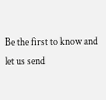Be the first to know and let us send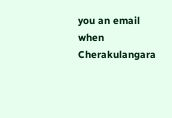you an email when Cherakulangara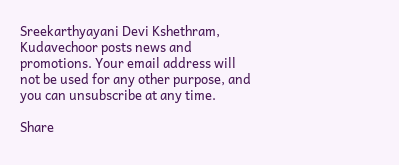Sreekarthyayani Devi Kshethram, Kudavechoor posts news and promotions. Your email address will not be used for any other purpose, and you can unsubscribe at any time.

Share